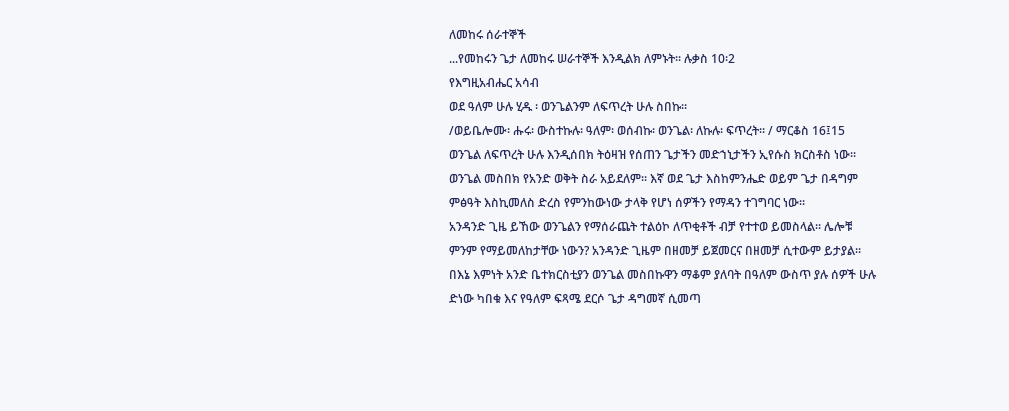ለመከሩ ሰራተኞች
...የመከሩን ጌታ ለመከሩ ሠራተኞች እንዲልክ ለምኑት፡፡ ሉቃስ 10፡2
የእግዚአብሔር አሳብ
ወደ ዓለም ሁሉ ሂዱ ፡ ወንጌልንም ለፍጥረት ሁሉ ስበኩ፡፡
/ወይቤሎሙ፡ ሑሩ፡ ውስተኩሉ፡ ዓለም፡ ወሰብኩ፡ ወንጌል፡ ለኩሉ፡ ፍጥረት፡፡ / ማርቆስ 16፤15
ወንጌል ለፍጥረት ሁሉ እንዲሰበክ ትዕዛዝ የሰጠን ጌታችን መድኀኒታችን ኢየሱስ ክርስቶስ ነው፡፡ ወንጌል መስበክ የአንድ ወቅት ስራ አይደለም፡፡ እኛ ወደ ጌታ እስከምንሔድ ወይም ጌታ በዳግም ምፅዓት እስኪመለስ ድረስ የምንከውነው ታላቅ የሆነ ሰዎችን የማዳን ተገግባር ነው፡፡
አንዳንድ ጊዜ ይኸው ወንጌልን የማሰራጨት ተልዕኮ ለጥቂቶች ብቻ የተተወ ይመስላል፡፡ ሌሎቹ ምንም የማይመለከታቸው ነውን? አንዳንድ ጊዜም በዘመቻ ይጀመርና በዘመቻ ሲተውም ይታያል፡፡ በእኔ እምነት አንድ ቤተክርስቲያን ወንጌል መስበኩዋን ማቆም ያለባት በዓለም ውስጥ ያሉ ሰዎች ሁሉ ድነው ካበቁ እና የዓለም ፍጻሜ ደርሶ ጌታ ዳግመኛ ሲመጣ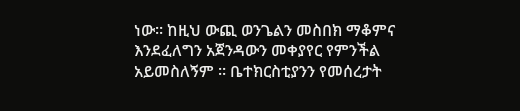ነው፡፡ ከዚህ ውጪ ወንጌልን መስበክ ማቆምና እንደፈለግን አጀንዳውን መቀያየር የምንችል አይመስለኝም ፡፡ ቤተክርስቲያንን የመሰረታት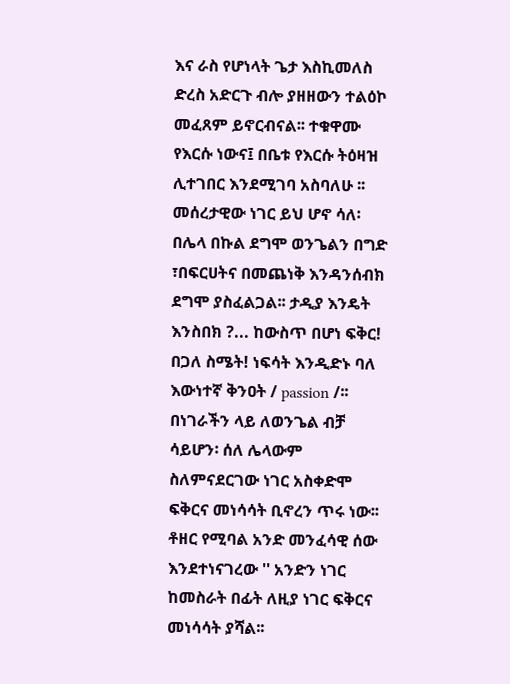እና ራስ የሆነላት ጌታ እስኪመለስ ድረስ አድርጉ ብሎ ያዘዘውን ተልዕኮ መፈጸም ይኖርብናል፡፡ ተቁዋሙ የእርሱ ነውና፤ በቤቱ የእርሱ ትዕዛዝ ሊተገበር እንደሚገባ አስባለሁ ፡፡
መሰረታዊው ነገር ይህ ሆኖ ሳለ፡ በሌላ በኩል ደግሞ ወንጌልን በግድ ፣በፍርሀትና በመጨነቅ እንዳንሰብክ ደግሞ ያስፈልጋል፡፡ ታዲያ እንዴት እንስበክ ?... ከውስጥ በሆነ ፍቅር! በጋለ ስሜት! ነፍሳት እንዲድኑ ባለ እውነተኛ ቅንዐት / passion /፡፡ በነገራችን ላይ ለወንጌል ብቻ ሳይሆን፡ ሰለ ሌላውም ስለምናደርገው ነገር አስቀድሞ ፍቅርና መነሳሳት ቢኖረን ጥሩ ነው፡፡ ቶዘር የሚባል አንድ መንፈሳዊ ሰው እንደተነናገረው '' አንድን ነገር ከመስራት በፊት ለዚያ ነገር ፍቅርና መነሳሳት ያሻል፡፡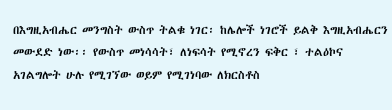በእግዚአብሔር መንግስት ውስጥ ትልቁ ነገር፡ ከሌሎች ነገሮች ይልቅ እግዚአብሔርን መውደድ ነው፡፡ የውስጥ መነሳሳት፣ ለነፍሳት የሚኖረን ፍቅር ፣ ተልዕኮና አገልግሎት ሁሉ የሚገኘው ወይም የሚገነባው ለክርስቶስ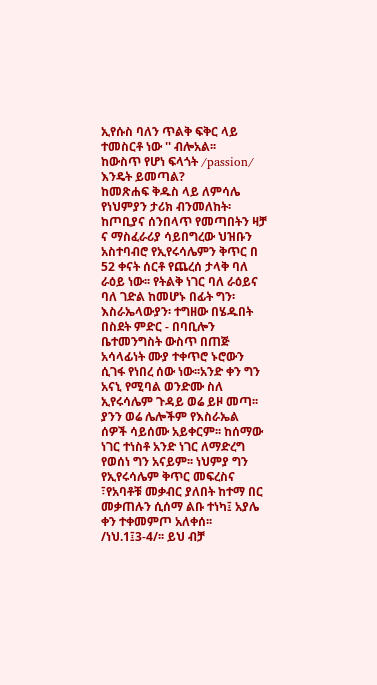ኢየሱስ ባለን ጥልቅ ፍቅር ላይ ተመስርቶ ነው '' ብሎአል፡፡
ከውስጥ የሆነ ፍላጎት /passion/ እንዴት ይመጣል?
ከመጽሐፍ ቅዱስ ላይ ለምሳሌ የነህምያን ታሪክ ብንመለከት፡ ከጦቢያና ሰንበላጥ የመጣበትን ዛቻ ና ማስፈራሪያ ሳይበግረው ህዝቡን አስተባብሮ የኢየሩሳሌምን ቅጥር በ 52 ቀናት ሰርቶ የጨረሰ ታላቅ ባለ ራዕይ ነው፡፡ የትልቅ ነገር ባለ ራዕይና ባለ ገድል ከመሆኑ በፊት ግን፡ እስራኤላውያን፡ ተግዘው በሄዱበት በስደት ምድር - በባቢሎን ቤተመንግስት ውስጥ በጠጅ አሳላፊነት ሙያ ተቀጥሮ ኑሮውን ሲገፋ የነበረ ሰው ነው፡፡አንድ ቀን ግን አናኒ የሚባል ወንድሙ ስለ ኢየሩሳሌም ጉዳይ ወሬ ይዞ መጣ፡፡ ያንን ወሬ ሌሎችም የእስራኤል ሰዎች ሳይሰሙ አይቀርም፡፡ ከሰማው ነገር ተነስቶ አንድ ነገር ለማድረግ የወሰነ ግን አናይም፡፡ ነህምያ ግን የኢየሩሳሌም ቅጥር መፍረስና ፣የአባቶቹ መቃብር ያለበት ከተማ በር መቃጠሉን ሲሰማ ልቡ ተነካ፤ አያሌ ቀን ተቀመምጦ አለቀሰ፡፡/ነህ.1፤3-4/፡፡ ይህ ብቻ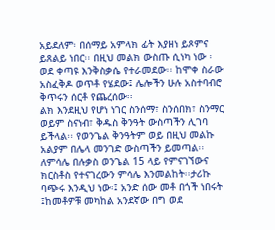አይደለም፡ በሰማይ አምላክ ፊት እያዘነ ይጾምና ይጸልይ ነበር፡፡ በዚህ መልክ ውስጡ ሲነካ ነው ፡ወደ ቀጣዩ እንቅስቃሴ የተራመደው፡፡ ከሞቀ ስራው አስፈቅዶ ወጥቶ የሄደው፤ ሌሎችን ሁሉ አስተባብሮ ቅጥሩን ሰርቶ የጨረሰው፡፡
ልክ እንደዚህ የሆነ ነገር ስንሰማ፣ ስንሰበክ፣ ስንማር ወይም ስናነብ፣ ቅዱስ ቅንዓት ውስጣችን ሊገባ ይችላል፡፡ የወንጌል ቅንዓትም ወይ በዚህ መልኩ አልያም በሌላ መንገድ ውስጣችን ይመጣል፡፡ ለምሳሌ በሉቃስ ወንጌል 15 ላይ የምናገኘውና ክርስቶስ የተናገረውን ምሳሌ እንመልከት፡፡ታሪኩ ባጭሩ እንዲህ ነው፡፤ አንድ ሰው መቶ በጎች ነበሩት ፤ከመቶዎቹ መካከል አንደኛው በግ ወደ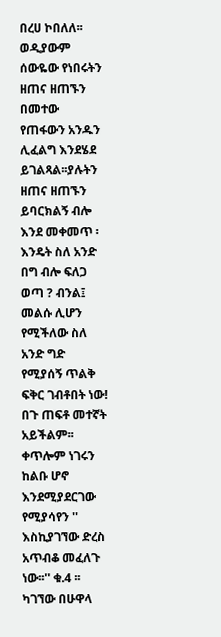በረሀ ኮበለለ፡፡ ወዲያውም ሰውዬው የነበሩትን ዘጠና ዘጠኙን በመተው የጠፋውን አንዱን ሊፈልግ እንደሄደ ይገልጻል፡፡ያሉትን ዘጠና ዘጠኙን ይባርክልኝ ብሎ እንደ መቀመጥ ፡እንዴት ስለ አንድ በግ ብሎ ፍለጋ ወጣ ? ብንል፤ መልሱ ሊሆን የሚችለው ስለ አንድ ግድ የሚያሰኝ ጥልቅ ፍቅር ገብቶበት ነው! በጉ ጠፍቶ መተኛት አይችልም፡፡ ቀጥሎም ነገሩን ከልቡ ሆኖ እንደሚያደርገው የሚያሳየን '' እስኪያገኘው ድረስ አጥብቆ መፈለጉ ነው፡፡'' ቁ.4 ፡፡ ካገኘው በሁዋላ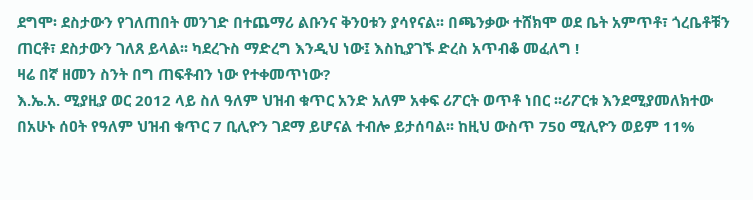ደግሞ፡ ደስታውን የገለጠበት መንገድ በተጨማሪ ልቡንና ቅንዐቱን ያሳየናል፡፡ በጫንቃው ተሸክሞ ወደ ቤት አምጥቶ፣ ጎረቤቶቹን ጠርቶ፣ ደስታውን ገለጸ ይላል፡፡ ካደረጉስ ማድረግ እንዲህ ነው፤ እስኪያገኙ ድረስ አጥብቆ መፈለግ !
ዛሬ በኛ ዘመን ስንት በግ ጠፍቶብን ነው የተቀመጥነው?
እ.ኤ.አ. ሚያዚያ ወር 2012 ላይ ስለ ዓለም ህዝብ ቁጥር አንድ አለም አቀፍ ሪፖርት ወጥቶ ነበር ፡፡ሪፖርቱ እንደሚያመለክተው በአሁኑ ሰዐት የዓለም ህዝብ ቁጥር 7 ቢሊዮን ገደማ ይሆናል ተብሎ ይታሰባል፡፡ ከዚህ ውስጥ 750 ሚሊዮን ወይም 11%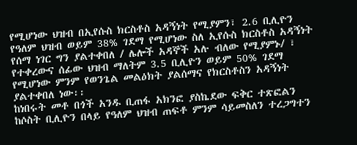የሚሆነው ህዝብ በኢየሱስ ክርስቶስ አዳኝነት የሚያምን፣ 2.6 ቢሊዮን የዓለም ህዝብ ወይም 38% ገደማ የሚሆነው ስለ ኢየሱስ ክርስቶስ አዳኝነት የሰማ ነገር ግን ያልተቀበለ / ሌሎች አዳኞች አሉ ብለው የሚያምኑ/ ፣ የተቀረውና ሰፊው ህዝብ ማለትም 3.5 ቢሊዮን ወይም 50% ገደማ የሚሆነው ምንም የወንጌል መልዕክት ያልሰማና የክርስቶስን አዳኝነት ያልተቀበለ ነው፡፡
ከነበሩት መቶ በጎች አንዱ ቢጠፋ አክንፎ ያስኬደው ፍቅር ተጽፎልን ከሶስት ቢሊዮን በላይ የዓለም ህዝብ ጠፍቶ ምንም ሳይመስለን ተረጋግተን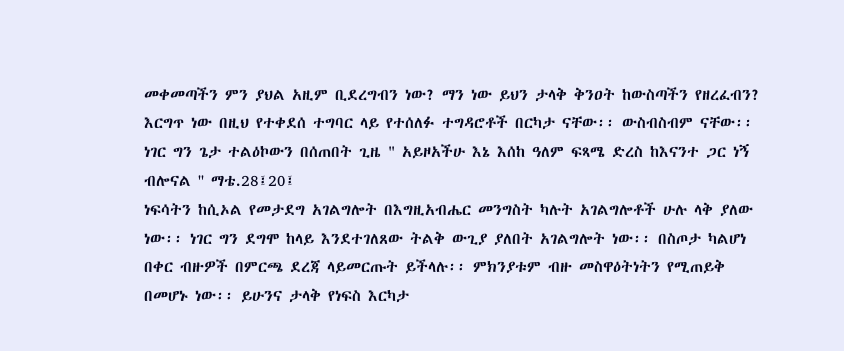መቀመጣችን ምን ያህል አዚም ቢደረግብን ነው? ማን ነው ይህን ታላቅ ቅንዐት ከውስጣችን የዘረፈብን? እርግጥ ነው በዚህ የተቀደሰ ተግባር ላይ የተሰለፉ ተግዳሮቶች በርካታ ናቸው፡፡ ውስብስብም ናቸው፡፡ ነገር ግን ጌታ ተልዕኮውን በሰጠበት ጊዜ " አይዞአችሁ እኔ እሰከ ዓለም ፍጻሜ ድረስ ከእናንተ ጋር ነኝ ብሎናል '' ማቴ.28፤20፤
ነፍሳትን ከሲኦል የመታደግ አገልግሎት በእግዚአብሔር መንግስት ካሉት አገልግሎቶች ሁሉ ላቅ ያለው ነው፡፡ ነገር ግን ደግሞ ከላይ እንደተገለጸው ትልቅ ውጊያ ያለበት አገልግሎት ነው፡፡ በስጦታ ካልሆነ በቀር ብዙዎች በምርጫ ደረጃ ላይመርጡት ይችላሉ፡፡ ምክንያቱም ብዙ መስዋዕትነትን የሚጠይቅ በመሆኑ ነው፡፡ ይሁንና ታላቅ የነፍስ እርካታ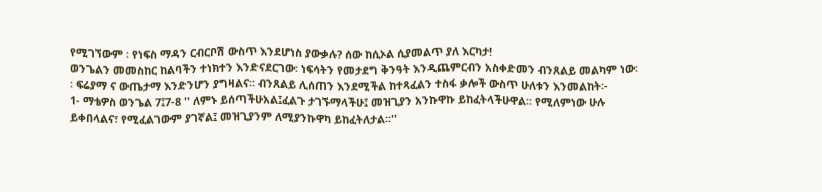የሚገኘውም ፡ የነፍስ ማዳን ርብርቦሽ ውስጥ እንደሆነስ ያውቃሉ? ሰው ከሲኦል ሲያመልጥ ያለ እርካታ!
ወንጌልን መመስከር ከልባችን ተነክተን እንድናደርገው፡ ነፍሳትን የመታደግ ቅንዓት እንዲጨምርብን አስቀድመን ብንጸልይ መልካም ነው፡፡ ፍሬያማ ና ውጤታማ እንድንሆን ያግዛልና፡፡ ብንጸልይ ሊሰጠን እንደሚችል ከተጻፈልን ተስፋ ቃሎች ውስጥ ሁለቱን እንመልከት፡-
1- ማቴዎስ ወንጌል 7፤7-8 '' ለምኑ ይሰጣችሁአል፤ፈልጉ ታገኙማላችሁ፤ መዝጊያን አንኩዋኩ ይከፈትላችሁዋል፡፡ የሚለምነው ሁሉ ይቀበላልና፣ የሚፈልገውም ያገኛል፤ መዝጊያንም ለሚያንኩዋካ ይከፈትለታል፡፡''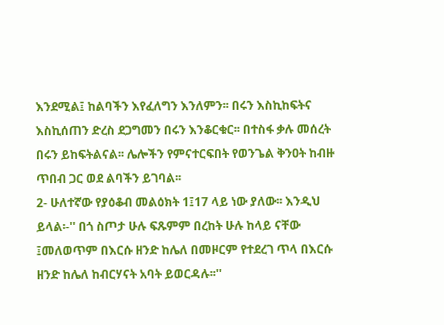እንደሚል፤ ከልባችን እየፈለግን እንለምን፡፡ በሩን እስኪከፍትና እስኪሰጠን ድረስ ደጋግመን በሩን እንቆርቁር፡፡ በተስፋ ቃሉ መሰረት በሩን ይከፍትልናል፡፡ ሌሎችን የምናተርፍበት የወንጌል ቅንዐት ከብዙ ጥበብ ጋር ወደ ልባችን ይገባል፡፡
2- ሁለተኛው የያዕቆብ መልዕክት 1፤17 ላይ ነው ያለው፡፡ እንዲህ ይላል፡-'' በጎ ስጦታ ሁሉ ፍጹምም በረከት ሁሉ ከላይ ናቸው ፤መለወጥም በእርሱ ዘንድ ከሌለ በመዞርም የተደረገ ጥላ በእርሱ ዘንድ ከሌለ ከብርሃናት አባት ይወርዳሉ፡፡''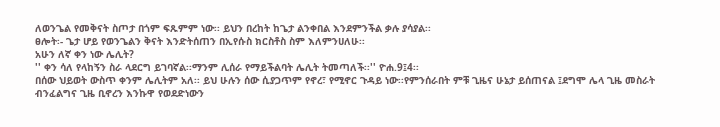ለወንጌል የመቅናት ስጦታ በጎም ፍጹምም ነው፡፡ ይህን በረከት ከጌታ ልንቀበል እንደምንችል ቃሉ ያሳያል፡፡
ፀሎት፡- ጌታ ሆይ የወንጌልን ቅናት እንድትሰጠን በኢየሱስ ክርስቶስ ስም እለምንሀለሁ፡፡
አሁን ለኛ ቀን ነው ሌሊት?
'' ቀን ሳለ የላከኝን ስራ ላደርግ ይገባኛል፡፡ማንም ሊሰራ የማይችልባት ሌሊት ትመጣለች፡፡'' ዮሐ.9፤4፡፡
በሰው ህይወት ውስጥ ቀንም ሌሊትም አለ፡፡ ይህ ሁሉን ሰው ሲያጋጥም የኖረ፣ የሚኖር ጉዳይ ነው፡፡የምንሰራበት ምቹ ጊዜና ሁኔታ ይሰጠናል ፤ደግሞ ሌላ ጊዜ መስራት ብንፈልግና ጊዜ ቢኖረን እንኩዋ የወደድነውን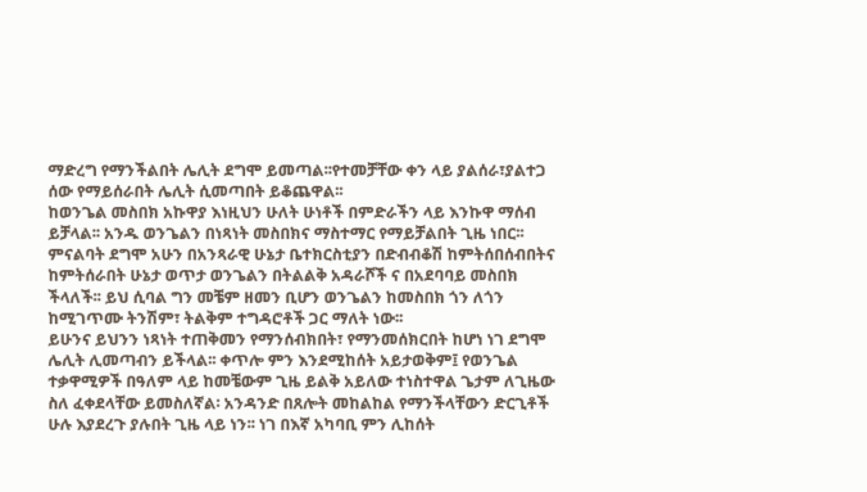ማድረግ የማንችልበት ሌሊት ደግሞ ይመጣል፡፡የተመቻቸው ቀን ላይ ያልሰራ፣ያልተጋ ሰው የማይሰራበት ሌሊት ሲመጣበት ይቆጨዋል፡፡
ከወንጌል መስበክ አኩዋያ እነዚህን ሁለት ሁነቶች በምድራችን ላይ እንኩዋ ማሰብ ይቻላል፡፡ አንዱ ወንጌልን በነጻነት መስበክና ማስተማር የማይቻልበት ጊዜ ነበር፡፡ ምናልባት ደግሞ አሁን በአንጻራዊ ሁኔታ ቤተክርስቲያን በድብብቆሽ ከምትሰበሰብበትና ከምትሰራበት ሁኔታ ወጥታ ወንጌልን በትልልቅ አዳራሾች ና በአደባባይ መስበክ ችላለች፡፡ ይህ ሲባል ግን መቼም ዘመን ቢሆን ወንጌልን ከመስበክ ጎን ለጎን ከሚገጥሙ ትንሽም፣ ትልቅም ተግዳሮቶች ጋር ማለት ነው፡፡
ይሁንና ይህንን ነጻነት ተጠቅመን የማንሰብክበት፣ የማንመሰክርበት ከሆነ ነገ ደግሞ ሌሊት ሊመጣብን ይችላል፡፡ ቀጥሎ ምን እንደሚከሰት አይታወቅም፤ የወንጌል ተቃዋሚዎች በዓለም ላይ ከመቼውም ጊዜ ይልቅ አይለው ተነስተዋል ጌታም ለጊዜው ስለ ፈቀደላቸው ይመስለኛል፡ አንዳንድ በጸሎት መከልከል የማንችላቸውን ድርጊቶች ሁሉ እያደረጉ ያሉበት ጊዜ ላይ ነን፡፡ ነገ በእኛ አካባቢ ምን ሊከሰት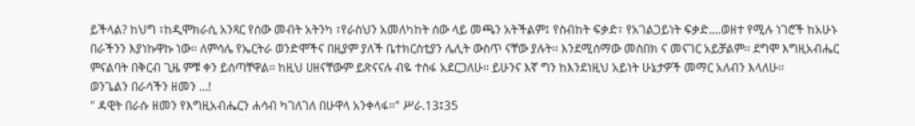ይችላል? ከህግ ፣ከዲሞክራሲ አንጻር የሰው መብት አትንካ ፣የራስህን አመለካከት ሰው ላይ መጫን አትችልም፤ የስብከት ፍቃድ፣ የአገልጋይነት ፍቃድ....ወዘተ የሚሉ ነገሮች ከአሁኑ በራችንን እያነኩዋኩ ነው፡፡ ለምሳሌ የኤርትራ ወንድሞችና በዚያም ያለች ቤተክርስቲያን ሌሊት ውስጥ ናቸው ያሉት፡፡ እንደሚሰማው መስበክ ና መናገር አይቻልም፡፡ ደግሞ እግዚአብሔር ምናልባት በቅርብ ጊዜ ምቹ ቀን ይሰጣቸዋል፡፡ ከዚህ ሀዘናቸውም ይጽናናሉ ብዬ ተስፋ አደርጋለሁ፡፡ ይሁንና እኛ ግን ከእንደነዚህ አይነት ሁኔታዎች መማር አለብን እላለሁ፡፡
ወንጌልን በራሳችን ዘመን ...!
" ዳዊት በራሱ ዘመን የእግዚአብሔርን ሐሳብ ካገለገለ በሁዋላ አንቀላፋ፡፡" ሥራ.13፤35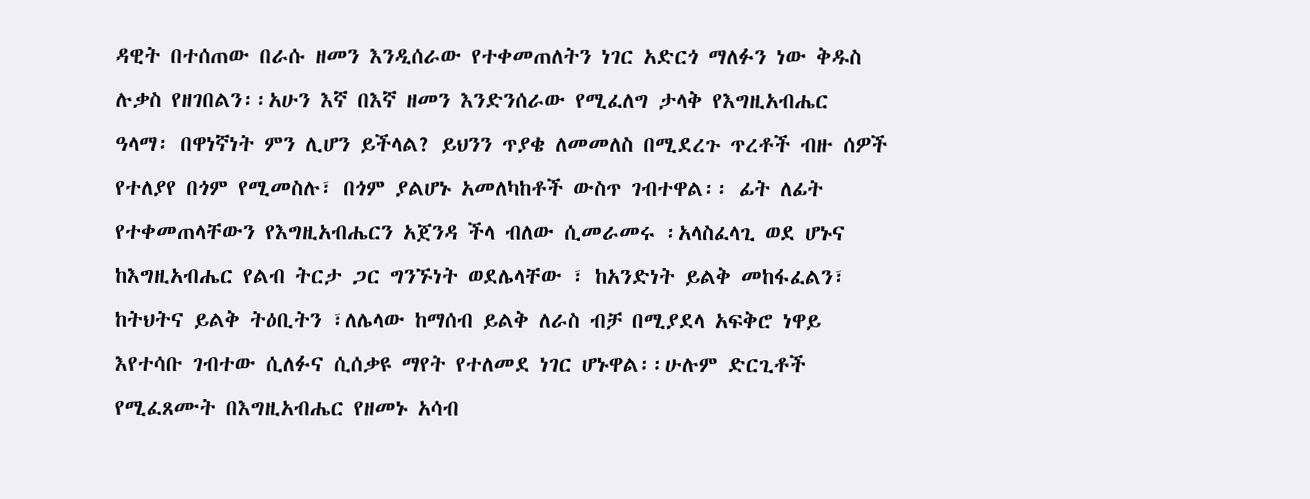ዳዊት በተሰጠው በራሱ ዘመን እንዲሰራው የተቀመጠለትን ነገር አድርጎ ማለፉን ነው ቅዱስ ሉቃስ የዘገበልን፡፡አሁን እኛ በእኛ ዘመን እንድንሰራው የሚፈለግ ታላቅ የእግዚአብሔር ዓላማ፡ በዋነኛነት ምን ሊሆን ይችላል? ይህንን ጥያቄ ለመመለስ በሚደረጉ ጥረቶች ብዙ ሰዎች የተለያየ በጎም የሚመስሉ፣ በጎም ያልሆኑ አመለካከቶች ውስጥ ገብተዋል፡፡ ፊት ለፊት የተቀመጠላቸውን የእግዚአብሔርን አጀንዳ ችላ ብለው ሲመራመሩ ፡አላስፈላጊ ወደ ሆኑና ከእግዚአብሔር የልብ ትርታ ጋር ግንኙነት ወደሌላቸው ፣ ከአንድነት ይልቅ መከፋፈልን፣ ከትህትና ይልቅ ትዕቢትን ፣ለሌላው ከማሰብ ይልቅ ለራስ ብቻ በሚያደላ አፍቅሮ ነዋይ እየተሳቡ ገብተው ሲለፉና ሲሰቃዩ ማየት የተለመደ ነገር ሆኑዋል፡፡ሁሉም ድርጊቶች የሚፈጸሙት በእግዚአብሔር የዘመኑ አሳብ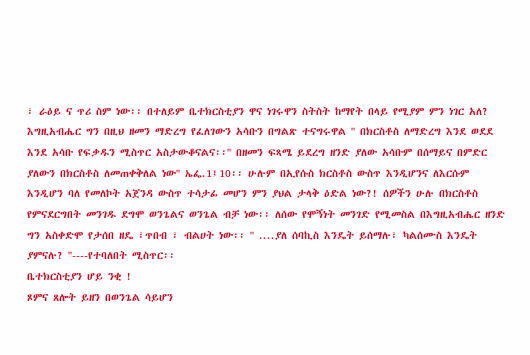፣ ራዕይ ና ጥሪ ስም ነው፡፡ በተለይም ቤተክርስቲያን ዋና ነገሩዋን ስትስት ከማየት በላይ የሚያም ምን ነገር አለ? እግዚአብሔር ግን በዚህ ዘመን ማድረግ የፈለገውን አሳቡን በግልጽ ተናግሩዋል '' በክርስቶስ ለማድረግ እንደ ወደደ እንደ አሳቡ የፍቃዱን ሚስጥር አስታውቆናልና፡፡'' በዘመን ፍጻሜ ይደረግ ዘንድ ያለው አሳቡም በሰማይና በምድር ያለውን በክርስቶስ ለመጠቀቅለል ነው'' ኤፌ.1፤10፡፡ ሁሉም በኢየሱስ ክርስቶስ ውስጥ እንዲሆንና ለእርሱም እንዲሆን ባለ የመለኮት አጀንዳ ውስጥ ተሳታፊ መሆን ምን ያህል ታላቅ ዕድል ነው?! ሰዎችን ሁሉ በክርስቶስ የምናደርግበት መንገዱ ደግሞ ወንጌልና ወንጌል ብቻ ነው፡፡ ለሰው የሞኝነት መንገድ የሚመስል በእግዚአብሔር ዘንድ ግን አስቀድሞ የታሰበ ዘዴ ፣ጥበብ ፣ ብልሀት ነው፡፡ '' ....ያለ ሰባኪስ እንዴት ይሰማሉ፣ ካልሰሙስ እንዴት ያምናሉ? ''----የተባለበት ሚስጥር፡፡
ቤተክርስቲያን ሆይ ንቂ !
ጾምና ጸሎት ይዘን በወንጌል ሳይሆን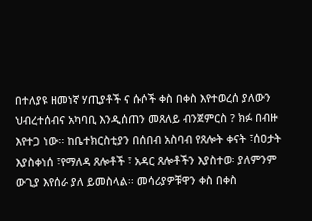በተለያዩ ዘመነኛ ሃጢያቶች ና ሱሶች ቀስ በቀስ እየተወረሰ ያለውን ህብረተሰብና አካባቢ እንዲሰጠን መጸለይ ብንጀምርስ ? ክፉ በብዙ እየተጋ ነው፡፡ ከቤተክርስቲያን በሰበብ አስባብ የጸሎት ቀናት ፣ሰዐታት እያስቀነሰ ፣የማለዳ ጸሎቶች ፣ አዳር ጸሎቶችን እያስተወ፡ ያለምንም ውጊያ እየሰራ ያለ ይመስላል፡፡ መሳሪያዎቹዋን ቀስ በቀስ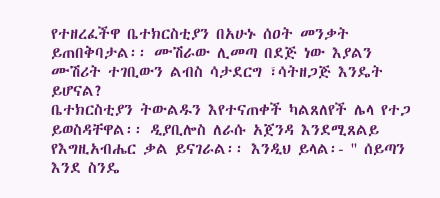የተዘረፈችዋ ቤተክርስቲያን በአሁኑ ሰዐት መንቃት ይጠበቅባታል፡፡ ሙሽራው ሊመጣ በደጅ ነው እያልን ሙሽሪት ተገቢውን ልብስ ሳታደርግ ፣ሳትዘጋጅ እንዴት ይሆናል?
ቤተክርስቲያን ትውልዱን እየተናጠቀች ካልጸለየች ሌላ የተጋ ይወስዳቸዋል፡፡ ዲያቢሎስ ለራሱ አጀንዳ እንደሚጸልይ የእግዚአብሔር ቃል ይናገራል፡፡ እንዲህ ይላል፡- '' ሰይጣን እንደ ስንዴ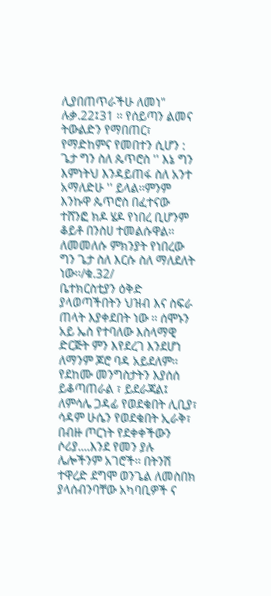ሊያበጠጥራችሁ ለመነ" ሉቃ.22፤31 ፡፡ የሰይጣን ልመና ትውልድን የማበጠር፣ የማድከምና የመበተን ሲሆን : ጌታ ግን ስለ ጴጥሮስ '' እኔ ግን እምነትህ እንዳይጠፋ ስለ አንተ አማለድሁ '' ይላል፡፡ምንም እንኩዋ ጴጥሮስ በፈተናው ተሸንፎ ክዶ ሄዶ የነበረ ቢሆንም ቆይቶ በንስሀ ተመልሱዋል፡፡ ለመመለሱ ምክንያት የነበረው ግን ጌታ ስለ እርሱ ስለ ማለደለት ነው፡፡/ቁ.32/
ቤተክርስቲያን ዕቅድ ያላወጣችበትን ህዝብ እና ስፍራ ጠላት እያቀደበት ነው ፡፡ ሰሞኑን አይ ኤስ የተባለው እስላማዊ ድርጅት ምን እየደረገ እንደሆነ ለማንም ጆሮ ባዳ አይደለም፡፡ የደከሙ መንግስታትን እያሰሰ ይቆጣጠራል ፣ ይደራጃል፤ ለምሳሌ ጋዳፊ የወደቁበት ሊቢያ፣ ሳዳም ሁሴን የወደቁበት ኢራቅ፣ በብዙ ጦርነት የደቀቀችውን ሶሪያ....እንደ የመን ያሉ ሌሎችንም አገሮች፡፡ በትንሽ ተዋረድ ደግሞ ወንጌል ለመስበክ ያላሰብንባቸው አካባቢዎች ና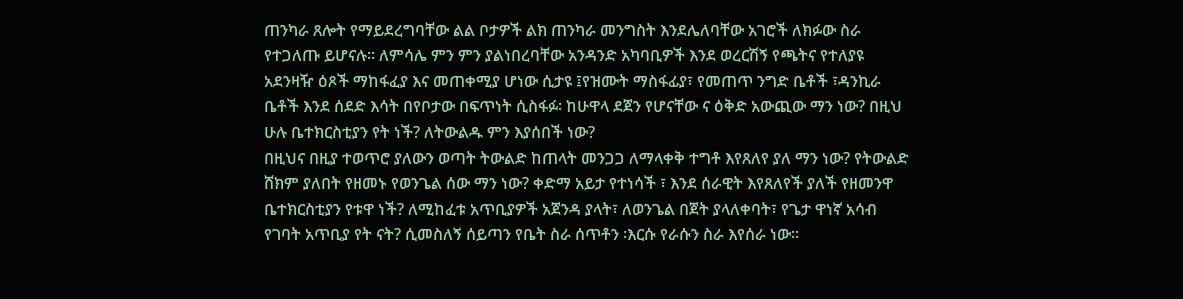ጠንካራ ጸሎት የማይደረግባቸው ልል ቦታዎች ልክ ጠንካራ መንግስት እንደሌለባቸው አገሮች ለክፉው ስራ የተጋለጡ ይሆናሉ፡፡ ለምሳሌ ምን ምን ያልነበረባቸው አንዳንድ አካባቢዎች እንደ ወረርሽኝ የጫትና የተለያዩ አደንዛዥ ዕጾች ማከፋፈያ እና መጠቀሚያ ሆነው ሲታዩ ፤የዝሙት ማስፋፊያ፣ የመጠጥ ንግድ ቤቶች ፣ዳንኪራ ቤቶች እንደ ሰደድ እሳት በየቦታው በፍጥነት ሲስፋፉ፡ ከሁዋላ ደጀን የሆናቸው ና ዕቅድ አውጪው ማን ነው? በዚህ ሁሉ ቤተክርስቲያን የት ነች? ለትውልዱ ምን እያሰበች ነው?
በዚህና በዚያ ተወጥሮ ያለውን ወጣት ትውልድ ከጠላት መንጋጋ ለማላቀቅ ተግቶ እየጸለየ ያለ ማን ነው? የትውልድ ሸክም ያለበት የዘመኑ የወንጌል ሰው ማን ነው? ቀድማ አይታ የተነሳች ፣ እንደ ሰራዊት እየጸለየች ያለች የዘመንዋ ቤተክርስቲያን የቱዋ ነች? ለሚከፈቱ አጥቢያዎች አጀንዳ ያላት፣ ለወንጌል በጀት ያላለቀባት፣ የጌታ ዋነኛ አሳብ የገባት አጥቢያ የት ናት? ሲመስለኝ ሰይጣን የቤት ስራ ሰጥቶን ፡እርሱ የራሱን ስራ እየሰራ ነው፡፡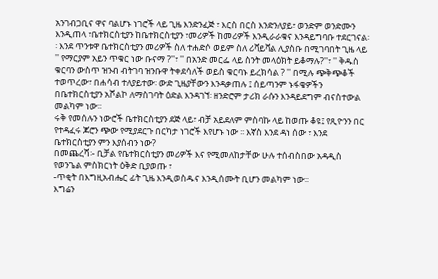አንገብጋቢና ዋና ባልሆኑ ነገሮች ላይ ጊዜ እንድንፈጅ ፣ እርስ በርስ እንድንለያይ፣ ወንድም ወንድሙን እንዲጠላ ፣ቤተክርስቲያን ከቤተክርስቲያን ፣መሪዎች ከመሪዎች እንዲራራቁና እንዳይግባቡ ተደርገናል፡፡ እንደ ጥንቱዋ ቤተክርስቲያን መሪዎች ስለ ተሐድሶ ወይም ስለ ሪቫይቫል ሊያስቡ በሚገባበት ጊዜ ላይ '' የማርያም አይን ጥቁር ነው ቡናማ ?''፣ '' በአንድ መርፌ ላይ ስንት መላዕክት ይቆማሉ?''፣ '' ቅዱስ ቁርባን ውስጥ ዝንብ ብትገባ ዝንቡዋ ትቀደሳለች ወይስ ቁርባኑ ይረክሳል ? '' በሚሉ ጭቅጭቆች ተወጥረው፣ በሐሳብ ተለያይተው፡ ውድ ጊዜያቸውን እንዳቃጠሉ ፤ ሰይጣንም ኑፋቄዎችን በቤተክርስቲያን አሾልኮ ለማስገባት ዕድል እንዳገኘ፡ ዘንድሮም ታሪክ ራሱን እንዳይደግም ብናስተውል መልካም ነው፡፡
ሩቅ የመሰሉን ነውሮች ቤተክርስቲያን ደጅ ላይ፣ ብቻ አይደለም ምስባኩ ላይ ከወጡ ቆዩ፤ የጺዮንን በር የተዳፈሩ ጆሮን ጭው የሚያደርጉ በርካታ ነገሮች እየሆኑ ነው ፡፡ እኛስ እንደ ዳነ ሰው ፣ እንደ ቤተክርስቲያን ምን እያሰብን ነው?
በመጨረሻ፡- ቢቻል የቤተክርስቲያን መሪዎች እና የሚመለከታቸው ሁሉ ተሰብስበው አዳዲስ የወንጌል ምስክርነት ዕቅድ ቢያወጡ ፣
-ጥቂት በእግዚአብሔር ፊት ጊዜ እንዲወስዱና እንዲሰሙት ቢሆን መልካም ነው፡፡
እግሬን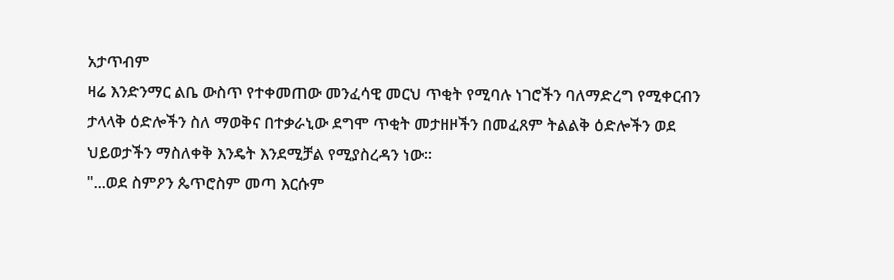አታጥብም
ዛሬ እንድንማር ልቤ ውስጥ የተቀመጠው መንፈሳዊ መርህ ጥቂት የሚባሉ ነገሮችን ባለማድረግ የሚቀርብን ታላላቅ ዕድሎችን ስለ ማወቅና በተቃራኒው ደግሞ ጥቂት መታዘዞችን በመፈጸም ትልልቅ ዕድሎችን ወደ ህይወታችን ማስለቀቅ እንዴት እንደሚቻል የሚያስረዳን ነው፡፡
"...ወደ ስምዖን ጴጥሮስም መጣ እርሱም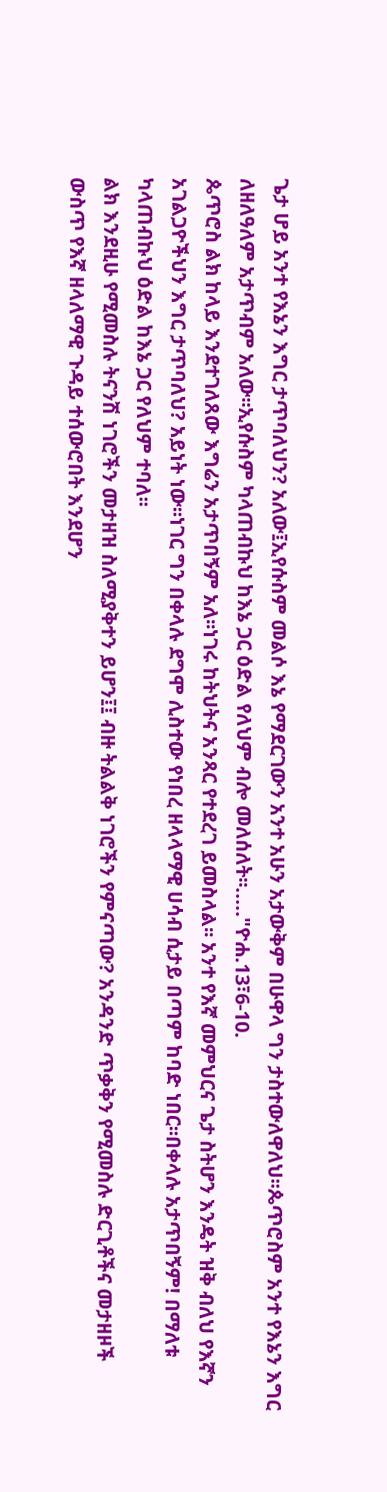ጌታ ሆይ አንተ የእኔን እግር ታጥባለህን? አለው፤ኢየሱስም መልሶ እኔ የማደርገውን አንተ አሁን አታውቅም በሁዋላ ግን ታስተውለዋለህ፡፡ጴጥሮስም አንተ የእኔን እግር ለዘለዓለም አታጥብም አለው፡፡ኢየሱስም ካላጠብኩህ ከእኔ ጋር ዕድል የለህም ብሎ መለሰለት፡፡....."ዮሐ.13፣6-10.
ጴጥሮስ ልክ ከላይ እንደተገለጸው እግሬን አታጥበኝም አለ፡፡ነገሩ ከትህትና አንጻር የተደረገ ይመስላል፡፡ አንተ የእኛ መምህርና ጌታ ስትሆን እንዴት ዝቅ ብለህ የእኛን አገልጋዮችህን እግር ታጥባለህ? አይነት ነው፡፡ነገር ግን በቀላሉ ደግሞ ሊስተው የነበረ ዘላላማዊ ሀሳብ ሲታይ በጣም ከባድ ነበር፡፡በቀላሉ አታጥበኝም! በማለቱ ካላጠብኩህ ዕድል ከእኔ ጋር የለህም ተባለ፡፡
ልክ እንደዚሁ የሚመስሉ ትናንሽ ነገሮችን መታዘዝ ስለሚያቅተን ይሆን፤፤ ብዙ ትልልቅ ነገሮችን የምናጣው? አንዳንድ ጥቃቅን የሚመስሉ ድርጊቶችና መታዘዞች ውስጥ የእኛ ዘላለማዊ ጉዳይ ተሰውሮበት እንደሆን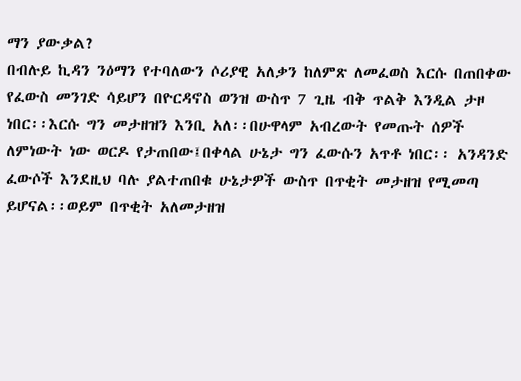ማን ያውቃል?
በብሉይ ኪዳን ንዕማን የተባለውን ሶሪያዊ አለቃን ከለምጽ ለመፈወስ እርሱ በጠበቀው የፈውስ መንገድ ሳይሆን በዮርዳኖስ ወንዝ ውስጥ 7 ጊዜ ብቅ ጥልቅ እንዲል ታዞ ነበር፡፡እርሱ ግን መታዘዝን እንቢ አለ፡፡በሁዋላም አብረውት የመጡት ሰዎች ለምነውት ነው ወርዶ የታጠበው፤በቀላል ሁኔታ ግን ፈውሱን አጥቶ ነበር፡፡ አንዳንድ ፈውሶች እንደዚህ ባሉ ያልተጠበቁ ሁኔታዎች ውስጥ በጥቂት መታዘዝ የሚመጣ ይሆናል፡፡ወይም በጥቂት አለመታዘዝ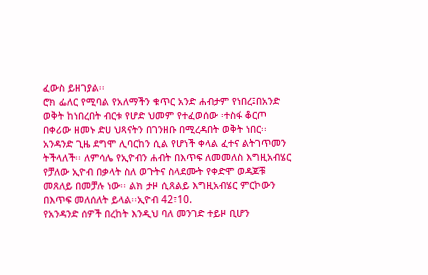ፈውስ ይዘገያል፡፡
ሮክ ፌለር የሚባል የአለማችን ቁጥር አንድ ሐብታም የነበረ፤በአንድ ወቅት ከነበረበት ብርቱ የሆድ ህመም የተፈወሰው ፡ተስፋ ቆርጦ በቀሪው ዘመኑ ድሀ ህጻናትን በገንዘቡ በሚረዳበት ወቅት ነበር፡፡
አንዳንድ ጊዜ ደግሞ ሊባርከን ሲል የሆነች ቀላል ፈተና ልትገጥመን ትችላለች፡፡ ለምሳሌ የኢዮብን ሐብት በእጥፍ ለመመለስ እግዚአብሄር የቻለው ኢዮብ በቃላት ስለ ወጉትና ስላደሙት የቀድሞ ወዳጆቹ መጸለይ በመቻሉ ነው፡፡ ልክ ታዞ ሲጸልይ እግዚአብሄር ምርኮውን በእጥፍ መለሰለት ይላል፡፡ኢዮብ 42፣10.
የአንዳንድ ሰዎች በረከት እንዲህ ባለ መንገድ ተይዞ ቢሆን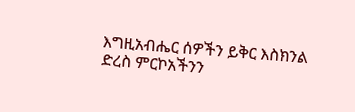እግዚአብሔር ሰዎችን ይቅር እስክንል ድረስ ምርኮአችንን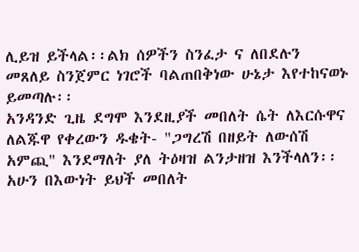ሊይዝ ይችላል፡፡ልክ ሰዎችን ስንፈታ ና ለበደሉን መጸለይ ስንጀምር ነገሮች ባልጠበቅነው ሁኔታ እየተከናወኑ ይመጣሉ፡፡
አንዳንድ ጊዜ ደግሞ እንደዚያች መበለት ሴት ለእርሱዋና ለልጁዋ የቀረውን ዱቄት- "ጋግረሽ በዘይት ለውሰሽ አምጪ" እንደማለት ያለ ትዕዛዝ ልንታዘዝ እንችላለን፡፡ አሁን በእውነት ይህች መበለት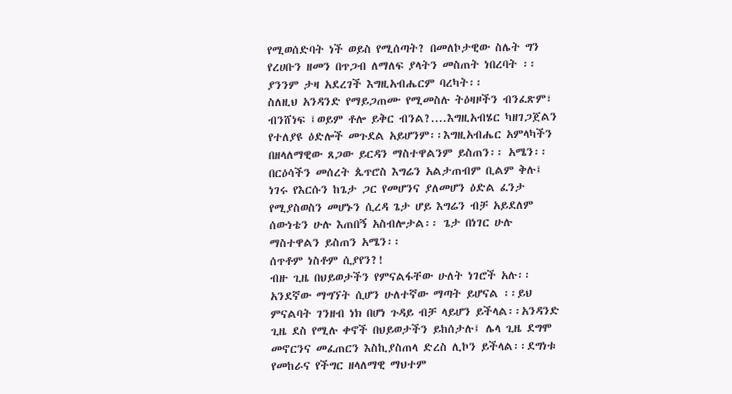የሚወሰድባት ነች ወይስ የሚሰጣት? በመለኮታዊው ስሌት ግን የረሀቡን ዘመን በጥጋብ ለማለፍ ያላትን መስጠት ነበረባት ፡፡ ያንንም ታዛ አደረገች እግዚአብሔርም ባረካት፡፡
ስለዚህ አንዳንድ የማይጋጠሙ የሚመስሉ ትዕዛዞችን ብንፈጽም፣ ብንሸነፍ ፤ወይም ቶሎ ይቅር ብንል?....እግዚአብሄር ካዘገጋጀልን የተለያዩ ዕድሎች መጉደል አይሆንም፡፡እግዚአብሔር አምላካችን በዘላለማዊው ጸጋው ይርዳን ማስተዋልንም ይስጠን፡፡ አሜን፡፡
በርዕሳችን መሰረት ጴጥሮስ እግሬን አልታጠብም ቢልም ቅሉ፤ ነገሩ የእርሱን ከጌታ ጋር የመሆንና ያለመሆን ዕድል ፈንታ የሚያስወስን መሆኑን ሲረዳ ጌታ ሆይ እግሬን ብቻ አይደለም ሰውነቴን ሁሉ እጠበኝ አስብሎታል፡፡ ጌታ በነገር ሁሉ ማስተዋልን ይስጠን አሜን፡፡
ሰጥቶም ነስቶም ሲያየን?!
ብዙ ጊዜ በህይወታችን የምናልፋቸው ሁለት ነገሮች አሉ፡፡አንደኛው ማግኘት ሲሆን ሁለተኛው ማጣት ይሆናል ፡፡ይህ ምናልባት ገንዘብ ነክ በሆነ ጉዳይ ብቻ ላይሆን ይችላል፡፡አንዳንድ ጊዜ ደስ የሚሉ ቀኖች በህይወታችን ይከሰታሉ፤ ሌላ ጊዜ ደግሞ መኖርንና መፈጠርን እስኪያስጠላ ድረስ ሊኮን ይችላል፡፡ደግነቱ የመከራና የችግር ዘላለማዊ ማህተም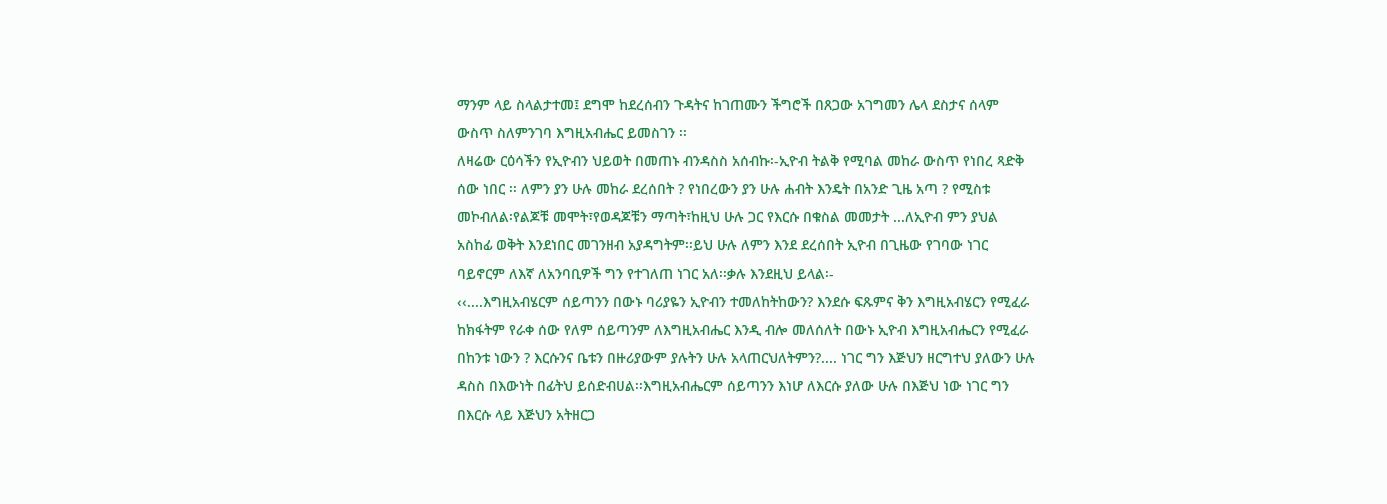ማንም ላይ ስላልታተመ፤ ደግሞ ከደረሰብን ጉዳትና ከገጠሙን ችግሮች በጸጋው አገግመን ሌላ ደስታና ሰላም ውስጥ ስለምንገባ እግዚአብሔር ይመስገን ፡፡
ለዛሬው ርዕሳችን የኢዮብን ህይወት በመጠኑ ብንዳስስ አሰብኩ፡-ኢዮብ ትልቅ የሚባል መከራ ውስጥ የነበረ ጻድቅ ሰው ነበር ፡፡ ለምን ያን ሁሉ መከራ ደረሰበት ? የነበረውን ያን ሁሉ ሐብት እንዴት በአንድ ጊዜ አጣ ? የሚስቱ መኮብለል፡የልጆቹ መሞት፣የወዳጆቹን ማጣት፣ከዚህ ሁሉ ጋር የእርሱ በቁስል መመታት ...ለኢዮብ ምን ያህል አስከፊ ወቅት እንደነበር መገንዘብ አያዳግትም፡፡ይህ ሁሉ ለምን እንደ ደረሰበት ኢዮብ በጊዜው የገባው ነገር ባይኖርም ለእኛ ለአንባቢዎች ግን የተገለጠ ነገር አለ፡፡ቃሉ እንደዚህ ይላል፡-
‹‹....እግዚአብሄርም ሰይጣንን በውኑ ባሪያዬን ኢዮብን ተመለከትከውን? እንደሱ ፍጹምና ቅን እግዚአብሄርን የሚፈራ ከክፋትም የራቀ ሰው የለም ሰይጣንም ለእግዚአብሔር እንዲ ብሎ መለሰለት በውኑ ኢዮብ እግዚአብሔርን የሚፈራ በከንቱ ነውን ? እርሱንና ቤቱን በዙሪያውም ያሉትን ሁሉ አላጠርህለትምን?.... ነገር ግን እጅህን ዘርግተህ ያለውን ሁሉ ዳስስ በእውነት በፊትህ ይሰድብሀል፡፡እግዚአብሔርም ሰይጣንን እነሆ ለእርሱ ያለው ሁሉ በእጅህ ነው ነገር ግን በእርሱ ላይ እጅህን አትዘርጋ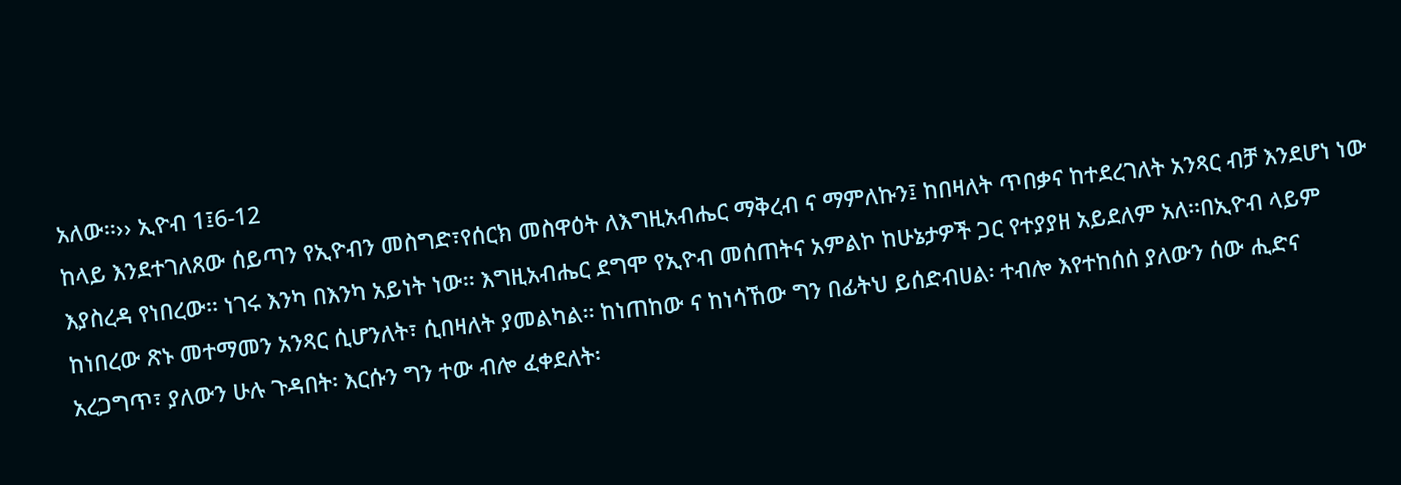አለው፡፡›› ኢዮብ 1፤6-12
ከላይ እንደተገለጸው ሰይጣን የኢዮብን መስግድ፣የሰርክ መስዋዕት ለእግዚአብሔር ማቅረብ ና ማምለኩን፤ ከበዛለት ጥበቃና ከተደረገለት አንጻር ብቻ እንደሆነ ነው እያስረዳ የነበረው፡፡ ነገሩ እንካ በእንካ አይነት ነው፡፡ እግዚአብሔር ደግሞ የኢዮብ መሰጠትና አምልኮ ከሁኔታዎች ጋር የተያያዘ አይደለም አለ፡፡በኢዮብ ላይም ከነበረው ጽኑ መተማመን አንጻር ሲሆንለት፣ ሲበዛለት ያመልካል፡፡ ከነጠከው ና ከነሳኸው ግን በፊትህ ይሰድብሀል፡ ተብሎ እየተከሰሰ ያለውን ሰው ሒድና አረጋግጥ፣ ያለውን ሁሉ ጉዳበት፡ እርሱን ግን ተው ብሎ ፈቀደለት፡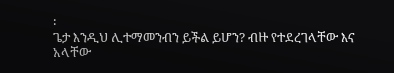፡
ጌታ እንዲህ ሊተማመንብን ይችል ይሆን? ብዙ የተደረገላቸው እና አላቸው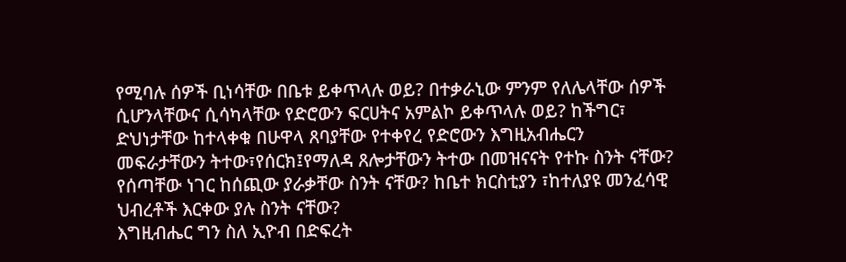የሚባሉ ሰዎች ቢነሳቸው በቤቱ ይቀጥላሉ ወይ? በተቃራኒው ምንም የለሌላቸው ሰዎች ሲሆንላቸውና ሲሳካላቸው የድሮውን ፍርሀትና አምልኮ ይቀጥላሉ ወይ? ከችግር፣ ድህነታቸው ከተላቀቁ በሁዋላ ጸባያቸው የተቀየረ የድሮውን እግዚአብሔርን መፍራታቸውን ትተው፣የሰርክ፤የማለዳ ጸሎታቸውን ትተው በመዝናናት የተኩ ስንት ናቸው? የሰጣቸው ነገር ከሰጪው ያራቃቸው ስንት ናቸው? ከቤተ ክርስቲያን ፣ከተለያዩ መንፈሳዊ ህብረቶች እርቀው ያሉ ስንት ናቸው?
እግዚብሔር ግን ስለ ኢዮብ በድፍረት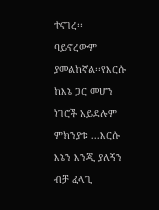ተናገረ፡፡ ባይኖረውም ያመልከኛል፡፡የእርሱ ከእኔ ጋር መሆን ነገሮች አይደሉም ምክንያቱ ...እርሱ እኔን እንጂ ያለኝን ብቻ ፈላጊ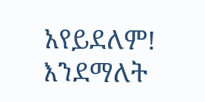አየይደለም! እንደማለት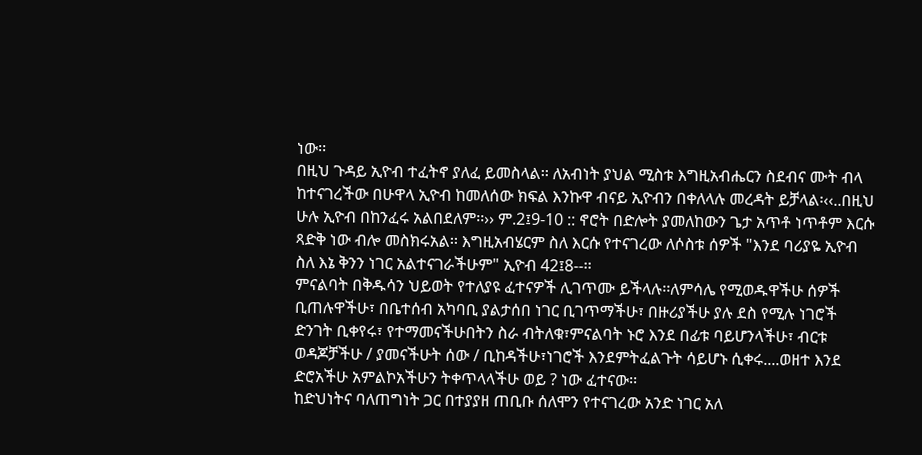ነው፡፡
በዚህ ጉዳይ ኢዮብ ተፈትኖ ያለፈ ይመስላል፡፡ ለአብነት ያህል ሚስቱ እግዚአብሔርን ስደብና ሙት ብላ ከተናገረችው በሁዋላ ኢዮብ ከመለሰው ክፍል እንኩዋ ብናይ ኢዮብን በቀለላሉ መረዳት ይቻላል፡‹‹..በዚህ ሁሉ ኢዮብ በከንፈሩ አልበደለም፡፡›› ም.2፤9-10 :: ኖሮት በድሎት ያመለከውን ጌታ አጥቶ ነጥቶም እርሱ ጻድቅ ነው ብሎ መስክሩአል፡፡ እግዚአብሄርም ስለ እርሱ የተናገረው ለሶስቱ ሰዎች "እንደ ባሪያዬ ኢዮብ ስለ እኔ ቅንን ነገር አልተናገራችሁም" ኢዮብ 42፤8--፡፡
ምናልባት በቅዱሳን ህይወት የተለያዩ ፈተናዎች ሊገጥሙ ይችላሉ፡፡ለምሳሌ የሚወዱዋችሁ ሰዎች ቢጠሉዋችሁ፣ በቤተሰብ አካባቢ ያልታሰበ ነገር ቢገጥማችሁ፣ በዙሪያችሁ ያሉ ደስ የሚሉ ነገሮች ድንገት ቢቀየሩ፣ የተማመናችሁበትን ስራ ብትለቁ፣ምናልባት ኑሮ እንደ በፊቱ ባይሆንላችሁ፣ ብርቱ ወዳጆቻችሁ / ያመናችሁት ሰው / ቢከዳችሁ፣ነገሮች እንደምትፈልጉት ሳይሆኑ ሲቀሩ....ወዘተ እንደ ድሮአችሁ አምልኮአችሁን ትቀጥላላችሁ ወይ ? ነው ፈተናው፡፡
ከድህነትና ባለጠግነት ጋር በተያያዘ ጠቢቡ ሰለሞን የተናገረው አንድ ነገር አለ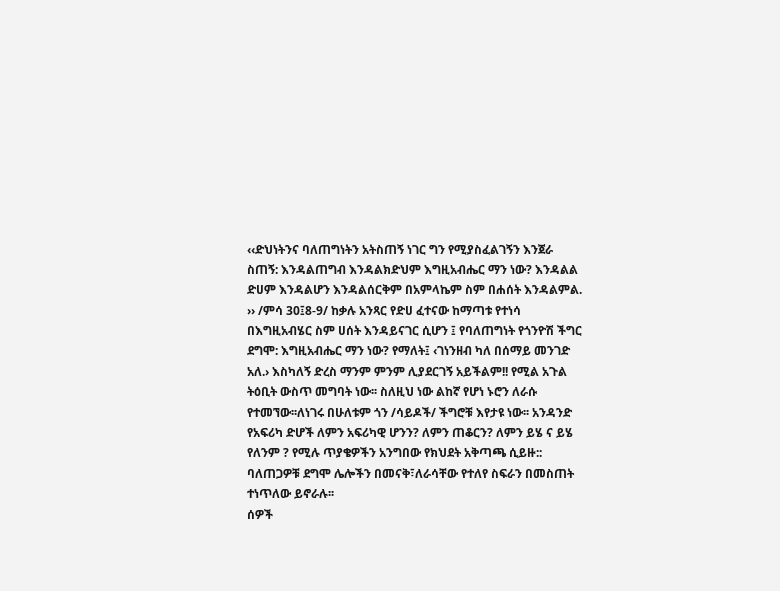‹‹ድህነትንና ባለጠግነትን አትስጠኝ ነገር ግን የሚያስፈልገኝን እንጀራ ስጠኝ: እንዳልጠግብ እንዳልክድህም እግዚአብሔር ማን ነው? እንዳልል ድሀም እንዳልሆን እንዳልሰርቅም በአምላኬም ስም በሐሰት እንዳልምል. ›› /ምሳ 30፤8-9/ ከቃሉ አንጻር የድሀ ፈተናው ከማጣቱ የተነሳ በእግዚአብሄር ስም ሀሰት እንዳይናገር ሲሆን ፤ የባለጠግነት የጎንዮሽ ችግር ደግሞ: እግዚአብሔር ማን ነው? የማለት፤ ‹ገነንዘብ ካለ በሰማይ መንገድ አለ.› እስካለኝ ድረስ ማንም ምንም ሊያደርገኝ አይችልም!! የሚል አጉል ትዕቢት ውስጥ መግባት ነው፡፡ ስለዚህ ነው ልከኛ የሆነ ኑሮን ለራሱ የተመኘው፡፡ለነገሩ በሁለቱም ጎን /ሳይዶች/ ችግሮቹ እየታዩ ነው፡፡ አንዳንድ የአፍሪካ ድሆች ለምን አፍሪካዊ ሆንን? ለምን ጠቆርን? ለምን ይሄ ና ይሄ የለንም ? የሚሉ ጥያቄዎችን አንግበው የክህደት አቅጣጫ ሲይዙ:: ባለጠጋዎቹ ደግሞ ሌሎችን በመናቅ፣ለራሳቸው የተለየ ስፍራን በመስጠት ተነጥለው ይኖራሉ፡፡
ሰዎች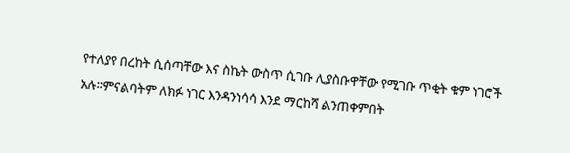የተለያየ በረከት ሲሰጣቸው እና ስኬት ውስጥ ሲገቡ ሊያስቡዋቸው የሚገቡ ጥቂት ቁም ነገሮች አሉ፡፡ምናልባትም ለክፉ ነገር እንዳንነሳሳ እንደ ማርከሻ ልንጠቀምበት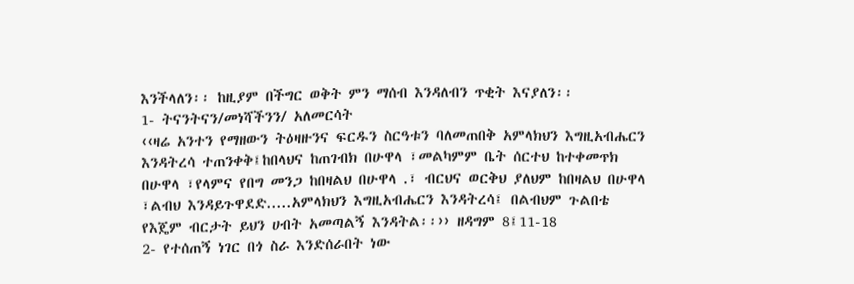እንችላለን፡፡ ከዚያም በችግር ወቅት ምን ማሰብ እንዳለብን ጥቂት እናያለን፡፡
1- ትናንትናን/መነሻችንን/ አለመርሳት
‹‹ዛሬ አንተን የማዘውን ትዕዛዙንና ፍርዱን ስርዓቱን ባለመጠበቅ አምላክህን እግዚአብሔርን እንዳትረሳ ተጠንቀቅ፤ከበላህና ከጠገብክ በሁዋላ ፣መልካምም ቤት ሰርተህ ከተቀመጥክ በሁዋላ ፣የላምና የበግ መንጋ ከበዛልህ በሁዋላ .፣ ብርህና ወርቅህ ያለህም ከበዛልህ በሁዋላ ፣ልብህ እንዳይጉዋደድ.....አምላክህን እግዚአብሔርን እንዳትረሳ፤ በልብህም ጉልበቴ የእጄም ብርታት ይህን ሀብት አመጣልኝ እንዳትል፡፡›› ዘዳግም 8፤11-18
2- የተሰጠኝ ነገር በጎ ስራ እንድሰራበት ነው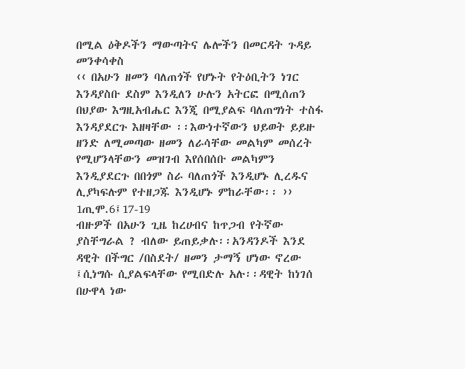በሚል ዕቅዶችን ማውጣትና ሌሎችን በመርዳት ጉዳይ መንቀሳቀስ
‹‹ በአሁን ዘመን ባለጠጎች የሆኑት የትዕቢትን ነገር እንዳያስቡ ደስም እንዲለን ሁሉን አትርፎ በሚሰጠን በህያው እግዚአብሔር እንጂ በሚያልፍ ባለጠግነት ተስፋ እንዳያደርጉ እዘዛቸው ፡፡እውነተኛውን ህይወት ይይዙ ዘንድ ለሚመጣው ዘመን ለራሳቸው መልካም መሰረት የሚሆንላቸውን መዝገብ እየሰበሰቡ መልካምን እንዲያደርጉ በበጎም ስራ ባለጠጎች እንዲሆኑ ሊረዱና ሊያካፍሉም የተዘጋጁ እንዲሆኑ ምከራቸው፡፡ ›› 1ጢሞ.6፤17-19
ብዙዎች በአሁን ጊዜ ከረሀብና ከጥጋብ የትኛው ያስቸግራል ? ብለው ይጠይቃሉ፡፡አንዳንዶች እንደ ዳዊት በችግር /በስደት/ ዘመን ታማኝ ሆነው ኖረው ፤ሲነግሱ ሲያልፍላቸው የሚበድሉ አሉ፡፡ዳዊት ከነገሰ በሁዋላ ነው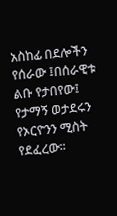አስከፊ በደሎችን የሰራው ፤በሰራዊቱ ልቡ የታበየው፤ የታማኝ ወታደሩን የኦርዮንን ሚስት የደፈረው፡፡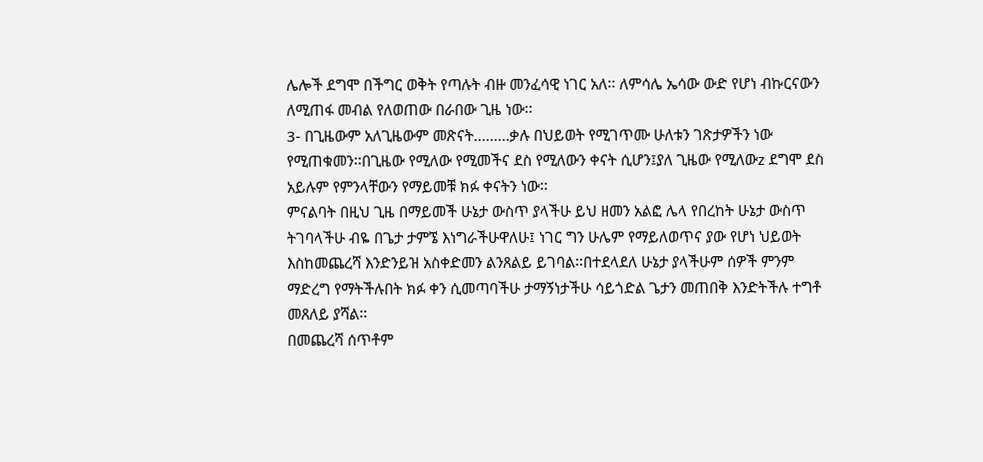ሌሎች ደግሞ በችግር ወቅት የጣሉት ብዙ መንፈሳዊ ነገር አለ፡፡ ለምሳሌ ኤሳው ውድ የሆነ ብኩርናውን ለሚጠፋ መብል የለወጠው በራበው ጊዜ ነው፡፡
3- በጊዜውም አለጊዜውም መጽናት.........ቃሉ በህይወት የሚገጥሙ ሁለቱን ገጽታዎችን ነው የሚጠቁመን፡፡በጊዜው የሚለው የሚመችና ደስ የሚለውን ቀናት ሲሆን፤ያለ ጊዜው የሚለውz ደግሞ ደስ አይሉም የምንላቸውን የማይመቹ ክፉ ቀናትን ነው፡፡
ምናልባት በዚህ ጊዜ በማይመች ሁኔታ ውስጥ ያላችሁ ይህ ዘመን አልፎ ሌላ የበረከት ሁኔታ ውስጥ ትገባላችሁ ብዬ በጌታ ታምኜ እነግራችሁዋለሁ፤ ነገር ግን ሁሌም የማይለወጥና ያው የሆነ ህይወት እስከመጨረሻ እንድንይዝ አስቀድመን ልንጸልይ ይገባል፡፡በተደላደለ ሁኔታ ያላችሁም ሰዎች ምንም ማድረግ የማትችሉበት ክፉ ቀን ሲመጣባችሁ ታማኝነታችሁ ሳይጎድል ጌታን መጠበቅ እንድትችሉ ተግቶ መጸለይ ያሻል፡፡
በመጨረሻ ሰጥቶም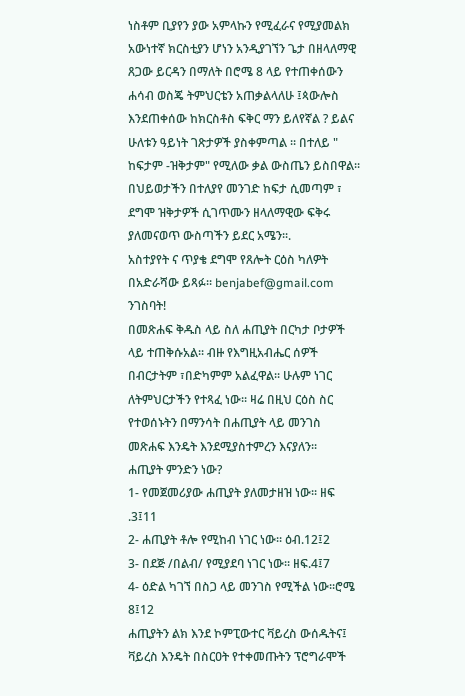ነስቶም ቢያየን ያው አምላኩን የሚፈራና የሚያመልክ አውነተኛ ክርስቲያን ሆነን አንዲያገኘን ጌታ በዘላለማዊ ጸጋው ይርዳን በማለት በሮሜ 8 ላይ የተጠቀሰውን ሐሳብ ወስጄ ትምህርቴን አጠቃልላለሁ ፤ጳውሎስ እንደጠቀሰው ከክርስቶስ ፍቅር ማን ይለየኛል ? ይልና ሁለቱን ዓይነት ገጽታዎች ያስቀምጣል ፡፡ በተለይ " ከፍታም -ዝቅታም" የሚለው ቃል ውስጤን ይስበዋል፡፡ በህይወታችን በተለያየ መንገድ ከፍታ ሲመጣም ፣ ደግሞ ዝቅታዎች ሲገጥሙን ዘላለማዊው ፍቅሩ ያለመናወጥ ውስጣችን ይደር አሜን፡፡.
አስተያየት ና ጥያቄ ደግሞ የጸሎት ርዕስ ካለዎት በአድራሻው ይጻፉ፡፡ benjabef@gmail.com
ንገስባት!
በመጽሐፍ ቅዱስ ላይ ስለ ሐጢያት በርካታ ቦታዎች ላይ ተጠቅሱአል፡፡ ብዙ የእግዚአብሔር ሰዎች በብርታትም ፣በድካምም አልፈዋል፡፡ ሁሉም ነገር ለትምህርታችን የተጻፈ ነው፡፡ ዛሬ በዚህ ርዕስ ስር የተወሰኑትን በማንሳት በሐጢያት ላይ መንገስ መጽሐፍ እንዴት እንደሚያስተምረን እናያለን፡፡
ሐጢያት ምንድን ነው?
1- የመጀመሪያው ሐጢያት ያለመታዘዝ ነው፡፡ ዘፍ .3፤11
2- ሐጢያት ቶሎ የሚከብ ነገር ነው፡፡ ዕብ.12፤2
3- በደጅ /በልብ/ የሚያደባ ነገር ነው፡፡ ዘፍ.4፤7
4- ዕድል ካገኘ በስጋ ላይ መንገስ የሚችል ነው፡፡ሮሜ 8፤12
ሐጢያትን ልክ እንደ ኮምፒውተር ቫይረስ ውሰዱትና፤ ቫይረስ እንዴት በስርዐት የተቀመጡትን ፕሮግራሞች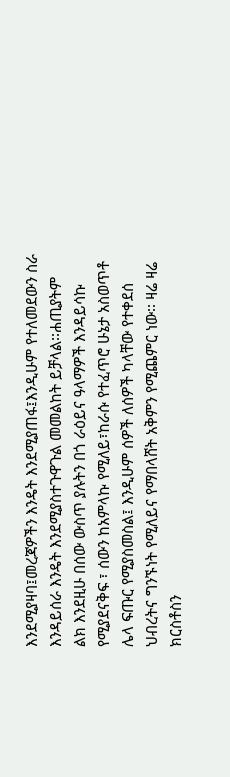እንደሚያዛባ፤መረጃዎችን እንዴት እንደሚያጠፋ፤እንዲሁም የተለመደውን ስራ እንዳይሰራ እንዴት እንደሚያስተጉዋጉል መመልከት ይቻላል፡፡ሐጢያትም ልክ እንደዚሁ በሰው ውስጥ ያሉትን በጎ ራዕይና ዓላማዎች እንዳይሳኩ የሚያደናቅፍ ፣ ሰውን ከአምላኩ የሚለይ፣ከራሱ የተፈጥሮ ሁኔታ አስወጥቶ ሌላ ፍጡር የሚያስመስል፤ እንዲሁም ሰዎች ለሰዎች ካላቸው የተቀደሰ ህብረትና ግንኙነት የሚለይና የማበላሸት አቅምን የሚጨምር ነው፡፡ ዛሬ ዛሬ ክርስቶስን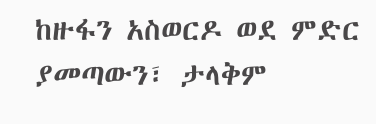ከዙፋን አስወርዶ ወደ ምድር ያመጣውን፣ ታላቅም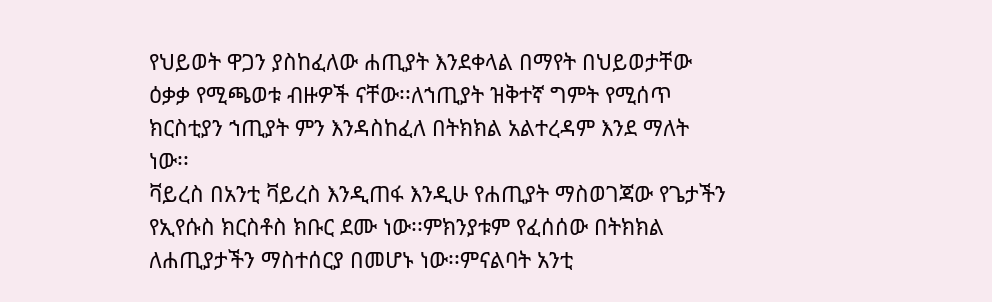የህይወት ዋጋን ያስከፈለው ሐጢያት እንደቀላል በማየት በህይወታቸው ዕቃቃ የሚጫወቱ ብዙዎች ናቸው፡፡ለኀጢያት ዝቅተኛ ግምት የሚሰጥ ክርስቲያን ኀጢያት ምን እንዳስከፈለ በትክክል አልተረዳም እንደ ማለት ነው፡፡
ቫይረስ በአንቲ ቫይረስ እንዲጠፋ እንዲሁ የሐጢያት ማስወገጃው የጌታችን የኢየሱስ ክርስቶስ ክቡር ደሙ ነው፡፡ምክንያቱም የፈሰሰው በትክክል ለሐጢያታችን ማስተሰርያ በመሆኑ ነው፡፡ምናልባት አንቲ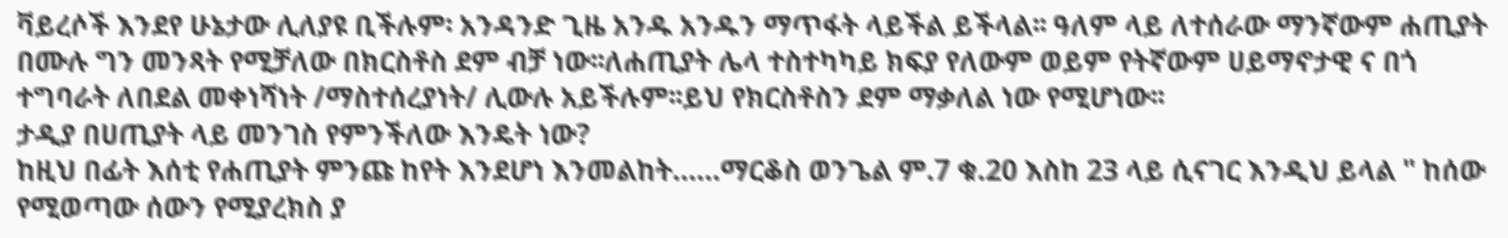ቫይረሶች እንደየ ሁኔታው ሊለያዩ ቢችሉም፡ አንዳንድ ጊዜ አንዱ አንዱን ማጥፋት ላይችል ይችላል፡፡ ዓለም ላይ ለተሰራው ማንኛውም ሐጢያት በሙሉ ግን መንጻት የሚቻለው በክርስቶስ ደም ብቻ ነው፡፡ለሐጢያት ሌላ ተስተካካይ ክፍያ የለውም ወይም የትኛውም ሀይማኖታዊ ና በጎ ተግባራት ለበደል መቀነሻነት /ማስተሰረያነት/ ሊውሉ አይችሉም፡፡ይህ የክርስቶስን ደም ማቃለል ነው የሚሆነው፡፡
ታዲያ በሀጢያት ላይ መንገስ የምንችለው እንዴት ነው?
ከዚህ በፊት እሰቲ የሐጢያት ምንጩ ከየት እንደሆነ እንመልከት......ማርቆስ ወንጌል ም.7 ቁ.20 እስከ 23 ላይ ሲናገር እንዲህ ይላል " ከሰው የሚወጣው ሰውን የሚያረክስ ያ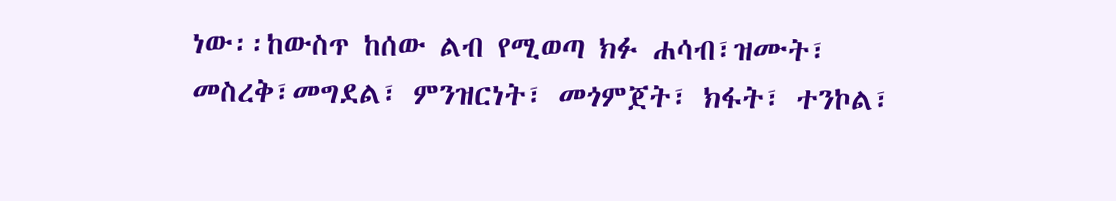ነው፡፡ከውስጥ ከሰው ልብ የሚወጣ ክፉ ሐሳብ፣ዝሙት፣ መስረቅ፣መግደል፣ ምንዝርነት፣ መጎምጀት፣ ክፋት፣ ተንኮል፣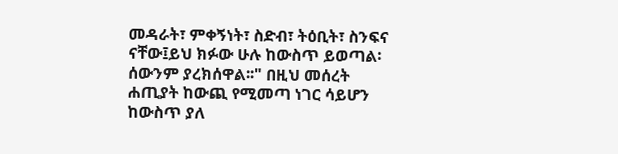መዳራት፣ ምቀኝነት፣ ስድብ፣ ትዕቢት፣ ስንፍና ናቸው፤ይህ ክፉው ሁሉ ከውስጥ ይወጣል፡ ሰውንም ያረክሰዋል፡፡" በዚህ መሰረት ሐጢያት ከውጪ የሚመጣ ነገር ሳይሆን ከውስጥ ያለ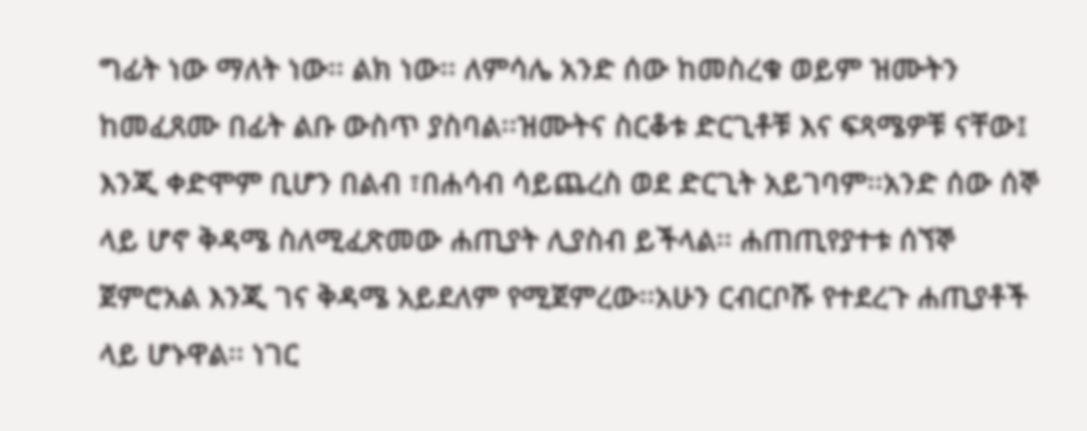ግፊት ነው ማለት ነው፡፡ ልክ ነው፡፡ ለምሳሌ አንድ ሰው ከመስረቁ ወይም ዝሙትን ከመፈጸሙ በፊት ልቡ ውስጥ ያስባል፡፡ዝሙትና ስርቆቱ ድርጊቶቹ እና ፍጻሜዎቹ ናቸው፤ እንጂ ቀድሞም ቢሆን በልብ ፣በሐሳብ ሳይጨረስ ወደ ድርጊት አይገባም፡፡አንድ ሰው ሰኞ ላይ ሆኖ ቅዳሜ ስለሚፈጽመው ሐጢያት ሊያስብ ይችላል፡፡ ሐጠጢየያተቱ ሰኘኞ ጀምሮአል እንጂ ገና ቅዳሜ አይደለም የሚጀምረው፡፡አሁን ርብርቦሹ የተደረጉ ሐጢያቶች ላይ ሆኑዋል፡፡ ነገር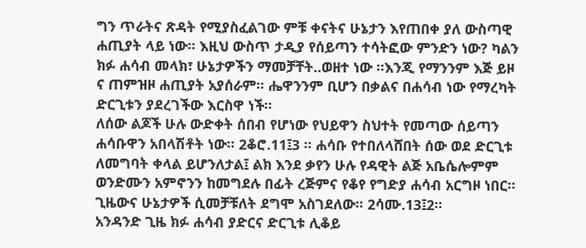ግን ጥራትና ጽዳት የሚያስፈልገው ምቹ ቀናትና ሁኔታን እየጠበቀ ያለ ውስጣዊ ሐጢያት ላይ ነው፡፡ እዚህ ውስጥ ታዲያ የሰይጣን ተሳትፎው ምንድን ነው? ካልን ክፉ ሐሳብ መላክ፣ ሁኔታዎችን ማመቻቸት..ወዘተ ነው ፡፡እንጂ የማንንም እጅ ይዞ ና ጠምዝዞ ሐጢያት አያሰራም፡፡ ሔዋንንም ቢሆን በቃልና በሐሳብ ነው የማረካት ድርጊቱን ያደረገችው እርስዋ ነች፡፡
ለሰው ልጆች ሁሉ ውድቀት ሰበብ የሆነው የህይዋን ስህተት የመጣው ሰይጣን ሐሳቡዋን አበላሽቶት ነው፡፡ 2ቆሮ.11፤3 ፡፡ ሐሳቡ የተበለላሸበት ሰው ወደ ድርጊቱ ለመግባት ቀላል ይሆንለታል፤ ልክ እንደ ቃየን ሁሉ የዳዊት ልጅ አቤሴሎምም ወንድሙን አምኖንን ከመግደሉ በፊት ረጅምና የቆየ የግድያ ሐሳብ አርግዞ ነበር፡፡ ጊዜውና ሁኔታዎች ሲመቻቹለት ደግሞ አስገደለው፡፡ 2ሳሙ.13፤2፡፡
አንዳንድ ጊዜ ክፉ ሐሳብ ያድርና ድርጊቱ ሊቆይ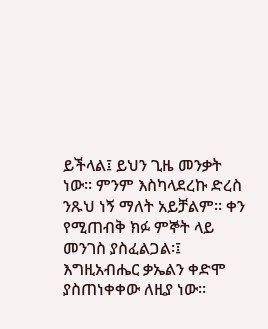ይችላል፤ ይህን ጊዜ መንቃት ነው፡፡ ምንም እስካላደረኩ ድረስ ንጹህ ነኝ ማለት አይቻልም፡፡ ቀን የሚጠብቅ ክፉ ምኞት ላይ መንገስ ያስፈልጋል፡፤ እግዚአብሔር ቃኤልን ቀድሞ ያስጠነቀቀው ለዚያ ነው፡፡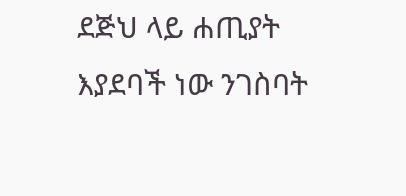ደጅህ ላይ ሐጢያት እያደባች ነው ንገስባት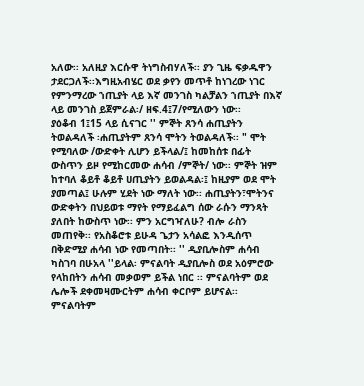አለው፡፡ አለዚያ እርሱዋ ትነግስብሃለች፡፡ ያን ጊዜ ፍቃዱዋን ታደርጋለች፡፡እግዚአብሄር ወደ ቃየን መጥቶ ከነገረው ነገር የምንማረው ኀጢያት ላይ እኛ መንገስ ካልቻልን ኀጢያት በእኛ ላይ መንገስ ይጀምራል፡/ ዘፍ.4፤7/የሚለውን ነው፡፡
ያዕቆብ 1፤15 ላይ ሲናገር '' ምኞት ጸንሳ ሐጢያትን ትወልዳለች ፡ሐጢያትም ጸንሳ ሞትን ትወልዳለች፡፡ " ሞት የሚባለው /ውድቀት ሊሆን ይችላል/፤ ከመከሰቱ በፊት ውስጥን ይዞ የሚከርመው ሐሳብ /ምኞት/ ነው፡፡ ምኞት ዝም ከተባለ ቆይቶ ቆይቶ ሀጢያትን ይወልዳል፡፤ ከዚያም ወደ ሞት ያመጣል፤ ሁሉም ሂደት ነው ማለት ነው፡፡ ሐጢያትን፣ሞትንና ውድቀትን በህይወቱ ማየት የማይፈልግ ሰው ራሱን ማንጻት ያለበት ከውስጥ ነው፡፡ ምን አርግዣለሁ? ብሎ ራስን መጠየቅ፡፡ የአስቆሮቱ ይሁዳ ጌታን አሳልፎ እንዲሰጥ በቅድሚያ ሐሳብ ነው የመጣበት፡፡ '' ዲያቢሎስም ሐሳብ ካስገባ በሁአላ ''ይላል፡ ምናልባት ዲያቢሎስ ወደ አዕምሮው የላከበትን ሐሳብ መቃወም ይችል ነበር ፡፡ ምናልባትም ወደ ሌሎች ደቀመዛሙርትም ሐሳብ ቀርቦም ይሆናል፡፡ ምናልባትም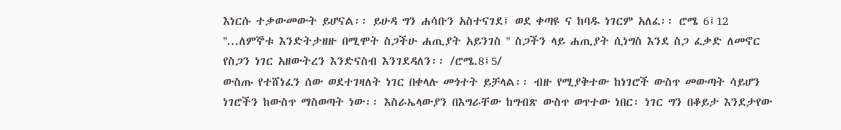እነርሱ ተቃውመውት ይሆናል፡፡ ይሁዳ ግን ሐሳቡን አስተናገደ፤ ወደ ቀጣዩ ና ከባዱ ነገርም አለፈ፡፡ ሮሜ 6፤12 ''...ለምኞቱ እንድትታዘዙ በሚሞት ስጋችሁ ሐጢያት አይንገስ '' ስጋችን ላይ ሐጢያት ሲነግስ እንደ ስጋ ፈቃድ ለመኖር የስጋን ነገር አዘውትረን እንድናስብ እንገደዳለን፡፡ /ሮሜ.8፤5/
ውስጡ የተሸነፈን ሰው ወደተገዛለት ነገር በቀላሉ መጎተት ይቻላል፡፡ ብዙ የሚያቅተው ከነገሮች ውስጥ መውጣት ሳይሆን ነገሮችን ከውስጥ ማስወጣት ነው፡፡ እስራኤላውያን በእግራቸው ከግብጽ ውስጥ ወጥተው ነበር፡ ነገር ግን በቆይታ እንደታየው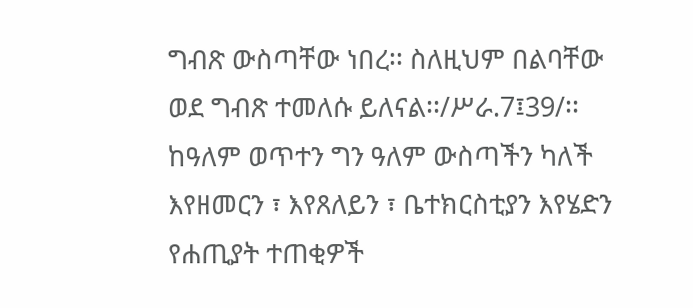ግብጽ ውስጣቸው ነበረ፡፡ ስለዚህም በልባቸው ወደ ግብጽ ተመለሱ ይለናል፡፡/ሥራ.7፤39/፡፡ ከዓለም ወጥተን ግን ዓለም ውስጣችን ካለች እየዘመርን ፣ እየጸለይን ፣ ቤተክርስቲያን እየሄድን የሐጢያት ተጠቂዎች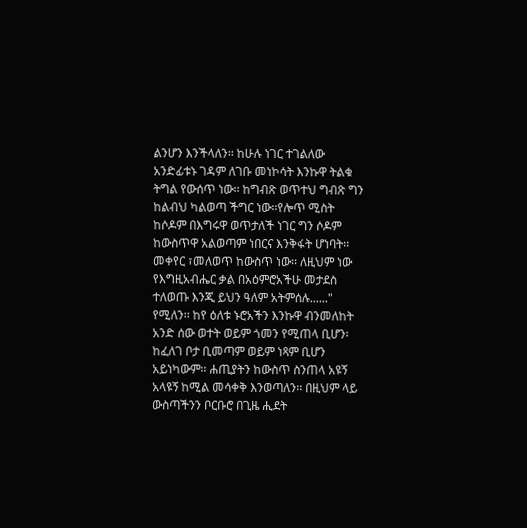ልንሆን እንችላለን፡፡ ከሁሉ ነገር ተገልለው አንድፊቱኑ ገዳም ለገቡ መነኮሳት እንኩዋ ትልቁ ትግል የውሰጥ ነው፡፡ ከግብጽ ወጥተህ ግብጽ ግን ከልብህ ካልወጣ ችግር ነው፡፡የሎጥ ሚስት ከሶዶም በእግሩዋ ወጥታለች ነገር ግን ሶዶም ከውስጥዋ አልወጣም ነበርና እንቅፋት ሆነባት፡፡ መቀየር ፣መለወጥ ከውስጥ ነው፡፡ ለዚህም ነው የእግዚአብሔር ቃል በአዕምሮአችሁ መታደስ ተለወጡ እንጂ ይህን ዓለም አትምሰሉ......" የሚለን፡፡ ከየ ዕለቱ ኑሮአችን እንኩዋ ብንመለከት አንድ ሰው ወተት ወይም ጎመን የሚጠላ ቢሆን፡ ከፈለገ ቦታ ቢመጣም ወይም ነጻም ቢሆን አይነካውም፡፡ ሐጢያትን ከውስጥ ስንጠላ አዩኝ አላዩኝ ከሚል መሳቀቅ እንወጣለን፡፡ በዚህም ላይ ውስጣችንን ቦርቡሮ በጊዜ ሒደት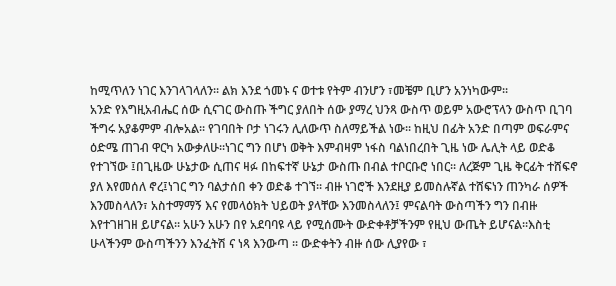ከሚጥለን ነገር እንገላገላለን፡፡ ልክ እንደ ጎመኑ ና ወተቱ የትም ብንሆን ፣መቼም ቢሆን አንነካውም፡፡
አንድ የእግዚአብሔር ሰው ሲናገር ውስጡ ችግር ያለበት ሰው ያማረ ህንጻ ውስጥ ወይም አውሮፕላን ውስጥ ቢገባ ችግሩ አያቆምም ብሎአል፡፡ የገባበት ቦታ ነገሩን ሊለውጥ ስለማይችል ነው፡፡ ከዚህ በፊት አንድ በጣም ወፍራምና ዕድሜ ጠገብ ዋርካ አውቃለሁ፡፡ነገር ግን በሆነ ወቅት እምብዛም ነፋስ ባልነበረበት ጊዜ ነው ሌሊት ላይ ወድቆ የተገኘው ፤በጊዜው ሁኔታው ሲጠና ዛፉ በከፍተኛ ሁኔታ ውስጡ በብል ተቦርቡሮ ነበር፡፡ ለረጅም ጊዜ ቅርፊት ተሸፍኖ ያለ እየመሰለ ኖረ፤ነገር ግን ባልታሰበ ቀን ወድቆ ተገኘ፡፡ ብዙ ነገሮች እንደዚያ ይመስሉኛል ተሸፍነን ጠንካራ ሰዎች እንመስላለን፣ አስተማማኝ እና የመላዕክት ህይወት ያላቸው እንመስላለን፤ ምናልባት ውስጣችን ግን በብዙ እየተገዘገዘ ይሆናል፡፡ አሁን አሁን በየ አደባባዩ ላይ የሚሰሙት ውድቀቶቻችንም የዚህ ውጤት ይሆናል፡፡እስቲ ሁላችንም ውስጣችንን እንፈትሽ ና ነጻ እንውጣ ፡፡ ውድቀትን ብዙ ሰው ሊያየው ፣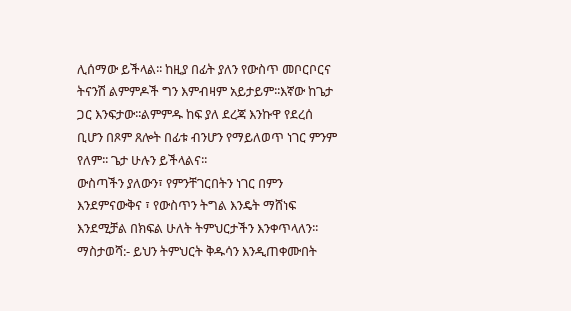ሊሰማው ይችላል፡፡ ከዚያ በፊት ያለን የውስጥ መቦርቦርና ትናንሽ ልምምዶች ግን እምብዛም አይታይም፡፡እኛው ከጌታ ጋር እንፍታው፡፡ልምምዱ ከፍ ያለ ደረጃ እንኩዋ የደረሰ ቢሆን በጾም ጸሎት በፊቱ ብንሆን የማይለወጥ ነገር ምንም የለም፡፡ ጌታ ሁሉን ይችላልና፡፡
ውስጣችን ያለውን፣ የምንቸገርበትን ነገር በምን እንደምናውቅና ፣ የውስጥን ትግል እንዴት ማሸነፍ እንደሚቻል በክፍል ሁለት ትምህርታችን እንቀጥላለን፡፡
ማስታወሻ:- ይህን ትምህርት ቅዱሳን እንዲጠቀሙበት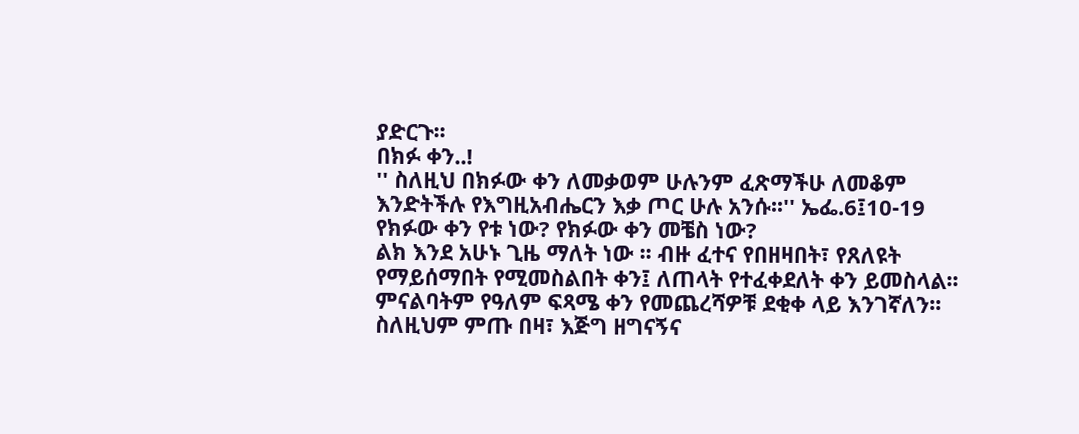ያድርጉ፡፡
በክፉ ቀን..!
'' ስለዚህ በክፉው ቀን ለመቃወም ሁሉንም ፈጽማችሁ ለመቆም እንድትችሉ የእግዚአብሔርን እቃ ጦር ሁሉ አንሱ፡፡'' ኤፌ.6፤10-19
የክፉው ቀን የቱ ነው? የክፉው ቀን መቼስ ነው?
ልክ እንደ አሁኑ ጊዜ ማለት ነው ፡፡ ብዙ ፈተና የበዘዛበት፣ የጸለዩት የማይሰማበት የሚመስልበት ቀን፤ ለጠላት የተፈቀደለት ቀን ይመስላል፡፡ ምናልባትም የዓለም ፍጻሜ ቀን የመጨረሻዎቹ ደቂቀ ላይ እንገኛለን፡፡ ስለዚህም ምጡ በዛ፣ እጅግ ዘግናኝና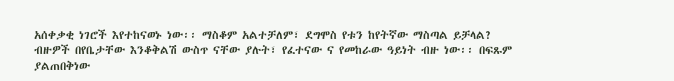አሰቀቃቂ ነገሮች እየተከናወኑ ነው፡፡ ማስቆም አልተቻለም፣ ደግሞስ የቱን ከየትኛው ማስጣል ይቻላል? ብዙዎች በየቤታቸው እንቆቅልሽ ውስጥ ናቸው ያሉት፣ የፈተናው ና የመከራው ዓይነት ብዙ ነው፡፡ በፍጹም ያልጠበቅነው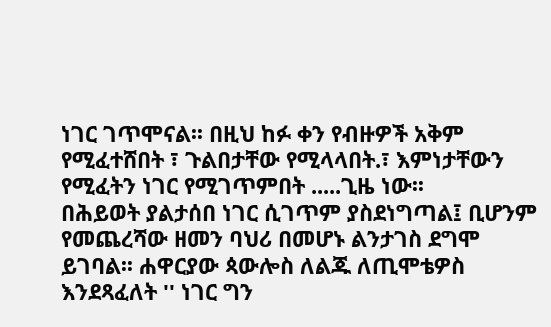ነገር ገጥሞናል፡፡ በዚህ ከፉ ቀን የብዙዎች አቅም የሚፈተሸበት ፣ ጉልበታቸው የሚላላበት.፣ እምነታቸውን የሚፈትን ነገር የሚገጥምበት .....ጊዜ ነው፡፡
በሕይወት ያልታሰበ ነገር ሲገጥም ያስደነግጣል፤ ቢሆንም የመጨረሻው ዘመን ባህሪ በመሆኑ ልንታገስ ደግሞ ይገባል፡፡ ሐዋርያው ጳውሎስ ለልጁ ለጢሞቴዎስ እንደጻፈለት '' ነገር ግን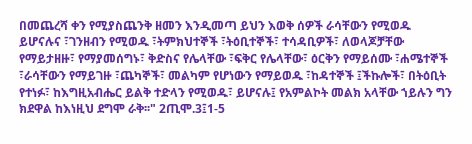በመጨረሻ ቀን የሚያስጨንቅ ዘመን እንዲመጣ ይህን እወቅ ሰዎች ራሳቸውን የሚወዱ ይሆናሉና ፣ገንዘብን የሚወዱ ፣ትምክህተኞች ፣ትዕቢተኞች፣ ተሳዳቢዎች፣ ለወላጆቻቸው የማይታዘዙ፣ የማያመሰግኑ፣ ቅድስና የሌላቸው ፣ፍቅር የሌላቸው፣ ዕርቅን የማይሰሙ ፣ሐሜተኞች ፣ራሳቸውን የማይገዙ ፣ጨካኞች፣ መልካም የሆነውን የማይወዱ ፣ከዳተኞች ፤ችኩሎች፣ በትዕቢት የተነፉ፣ ከእግዚአብሔር ይልቅ ተድላን የሚወዱ፣ ይሆናሉ፤ የአምልኮት መልክ አላቸው ኀይሉን ግን ክደዋል ከእነዚህ ደግሞ ራቅ፡፡" 2ጢሞ.3፤1-5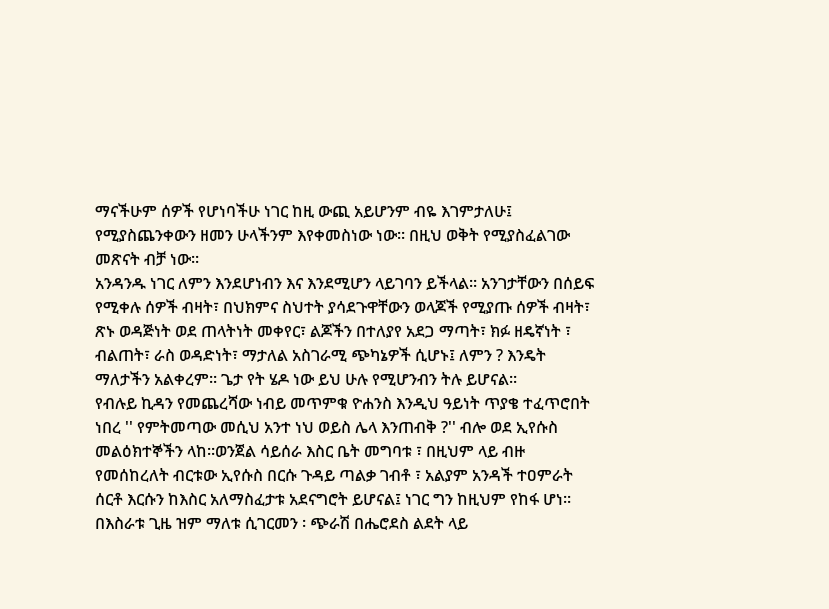ማናችሁም ሰዎች የሆነባችሁ ነገር ከዚ ውጪ አይሆንም ብዬ እገምታለሁ፤ የሚያስጨንቀውን ዘመን ሁላችንም እየቀመስነው ነው፡፡ በዚህ ወቅት የሚያስፈልገው መጽናት ብቻ ነው፡፡
አንዳንዱ ነገር ለምን እንደሆነብን እና እንደሚሆን ላይገባን ይችላል፡፡ አንገታቸውን በሰይፍ የሚቀሉ ሰዎች ብዛት፣ በህክምና ስህተት ያሳደጉዋቸውን ወላጆች የሚያጡ ሰዎች ብዛት፣ ጽኑ ወዳጅነት ወደ ጠላትነት መቀየር፣ ልጆችን በተለያየ አደጋ ማጣት፣ ክፉ ዘዴኛነት ፣ ብልጠት፣ ራስ ወዳድነት፣ ማታለል አስገራሚ ጭካኔዎች ሲሆኑ፤ ለምን ? እንዴት ማለታችን አልቀረም፡፡ ጌታ የት ሄዶ ነው ይህ ሁሉ የሚሆንብን ትሉ ይሆናል፡፡
የብሉይ ኪዳን የመጨረሻው ነብይ መጥምቁ ዮሐንስ እንዲህ ዓይነት ጥያቄ ተፈጥሮበት ነበረ '' የምትመጣው መሲህ አንተ ነህ ወይስ ሌላ እንጠብቅ ?'' ብሎ ወደ ኢየሱስ መልዕክተኞችን ላከ፡፡ወንጀል ሳይሰራ እስር ቤት መግባቱ ፣ በዚህም ላይ ብዙ የመሰከረለት ብርቱው ኢየሱስ በርሱ ጉዳይ ጣልቃ ገብቶ ፣ አልያም አንዳች ተዐምራት ሰርቶ እርሱን ከእስር አለማስፈታቱ አደናግሮት ይሆናል፤ ነገር ግን ከዚህም የከፋ ሆነ፡፡ በእስራቱ ጊዜ ዝም ማለቱ ሲገርመን ፡ ጭራሽ በሔሮደስ ልደት ላይ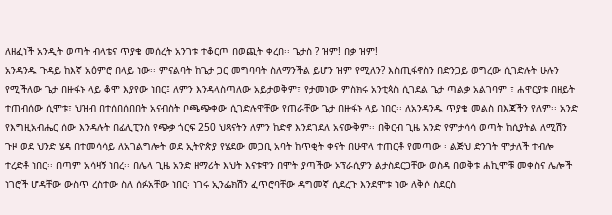ለዘፈነች አንዲት ወጣት ብላቴና ጥያቄ መሰረት አንገቱ ተቆርጦ በወጪት ቀረበ፡፡ ጌታስ ? ዝም! በቃ ዝም!
አንዳንዱ ጉዳይ ከእኛ አዕምሮ በላይ ነው፡፡ ምናልባት ከጌታ ጋር መግባባት ስለማንችል ይሆን ዝም የሚለን? እስጢፋኖስን በድንጋይ ወግረው ሲገድሉት ሁሉን የሚችለው ጌታ በዙፋኑ ላይ ቆሞ እያየው ነበር፤ ለምን እንዳላስጣለው አይታወቅም፣ የታመነው ምስክሩ አንቲጳስ ሲገደል ጌታ ጣልቃ አልገባም ፣ ሐዋርያቱ በዘይት ተጠብሰው ሲሞቱ፣ ህዝብ በተሰበሰበበት አናብስት ቦጫጭቀው ሲገድሉዋቸው የጠራቸው ጌታ በዙፋኑ ላይ ነበር፡፡ ለአንዳንዱ ጥያቄ መልስ በእጃችን የለም፡፡ አንድ የእግዚአብሔር ሰው እንዳሉት በፊሊፒንስ የጭቃ ጎርፍ 250 ህጻናትን ለምን ከድኖ እንደገደለ አናውቅም፡፡ በቅርብ ጊዜ አንድ የምታሳሳ ወጣት ከሲያትል ለሚሽን ጉዞ ወደ ህንድ ሄዳ በተመሳሳይ ለአገልግሎት ወደ ኢትዮጵያ የሄደው መጋቢ አባት ከጥቂት ቀናት በሁዋላ ተጠርቶ የመጣው ፡ ልጅህ ድንገት ሞታለች ተብሎ ተረድቶ ነበር፡፡ በጣም አሳዛኝ ነበረ፡፡ በሌላ ጊዜ አንድ ዘማሪት እህት እናቱዋን በሞት ያጣችው ኦፕራሲዎን ልታስደርጋቸው ወስዳ በወቅቱ ሐኪሞቹ መቀስና ሌሎች ነገሮች ሆዳቸው ውስጥ ረስተው ስለ ሰፉአቸው ነበር፡ ነገሩ ኢንፌክሽን ፈጥሮባቸው ዳግመኛ ሲደረጉ እንደሞቱ ነው ለቅሶ ስደርስ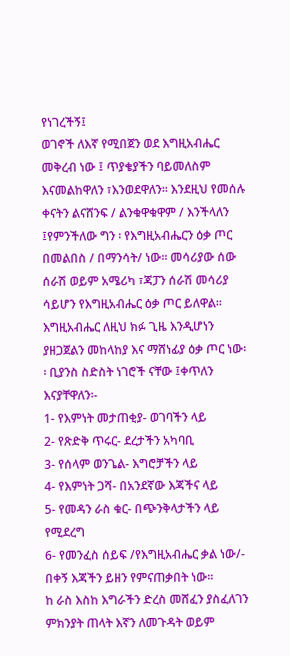የነገረችኝ፤
ወገኖች ለእኛ የሚበጀን ወደ እግዚአብሔር መቅረብ ነው ፤ ጥያቄያችን ባይመለስም እናመልከዋለን ፣እንወደዋለን፡፡ እንደዚህ የመሰሉ ቀናትን ልናሸንፍ / ልንቁዋቁዋም / እንችላለን ፤የምንችለው ግን ፡ የእግዚአብሔርን ዕቃ ጦር በመልበስ / በማንሳት/ ነው፡፡ መሳሪያው ሰው ሰራሽ ወይም አሜሪካ ፣ጃፓን ሰራሽ መሳሪያ ሳይሆን የእግዚአብሔር ዕቃ ጦር ይለዋል፡፡ እግዚአብሔር ለዚህ ክፉ ጊዜ እንዲሆነን ያዘጋጀልን መከላከያ እና ማሸነፊያ ዕቃ ጦር ነው፡፡ ቢያንስ ስድስት ነገሮች ናቸው ፤ቀጥለን እናያቸዋለን፡-
1- የእምነት መታጠቂያ- ወገባችን ላይ
2- የጽድቅ ጥሩር- ደረታችን አካባቢ
3- የሰላም ወንጌል- እግሮቻችን ላይ
4- የእምነት ጋሻ- በአንደኛው እጃችና ላይ
5- የመዳን ራስ ቁር- በጭንቅላታችን ላይ የሚደረግ
6- የመንፈስ ሰይፍ /የእግዚአብሔር ቃል ነው/- በቀኝ እጃችን ይዘን የምናጠቃበት ነው፡፡
ከ ራስ እስከ እግራችን ድረስ መሸፈን ያስፈለገን ምክንያት ጠላት እኛን ለመጉዳት ወይም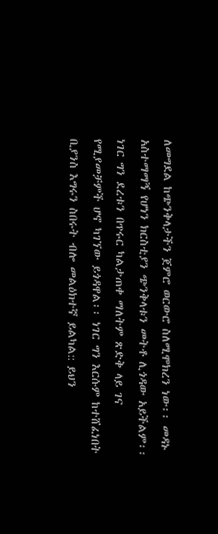ለመግደል ከጭንቅላታችን ጀምሮ ወርውሮ ስለሚሞክረን ነው፡፡ መዳኑ አስተማማኝ የሆነን ክርስቲያን ጭንቅላቱን መትቶ ሊጎዳው አይችልም፡፡ ነገር ግን ደረቱን በጥሩር ካልታጠቀ ማለትም ጽድቅ ላይ ገና የሚያመቻምች ሆኖ ካገኘው ይጎዳዋል፡፡ ነገር ግን እርሱም ከተሸፈነበት ቢያንስ እግሩን ስበሩት ብሎ መልዕክተኛ ይልካል:: ይህን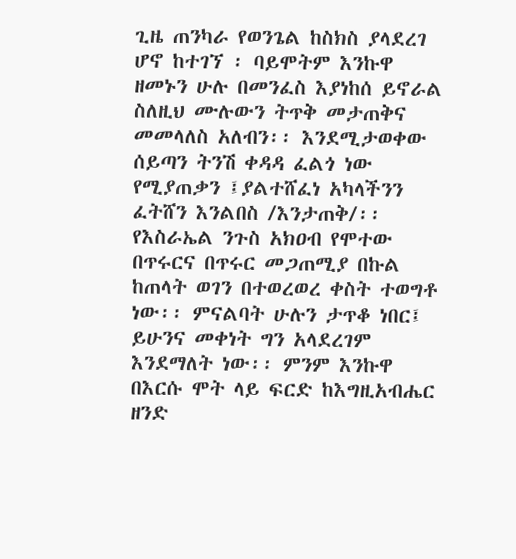ጊዜ ጠንካራ የወንጌል ከስክስ ያላደረገ ሆኖ ከተገኘ ፡ ባይሞትም እንኩዋ ዘመኑን ሁሉ በመንፈስ እያነከሰ ይኖራል ስለዚህ ሙሉውን ትጥቅ መታጠቅና መመላለስ አለብን፡፡ እንደሚታወቀው ሰይጣን ትንሽ ቀዳዳ ፈልጎ ነው የሚያጠቃን ፤ያልተሸፈነ አካላችንን ፈትሸን እንልበስ /እንታጠቅ/፡፡
የእስራኤል ንጉስ አክዐብ የሞተው በጥሩርና በጥሩር መጋጠሚያ በኩል ከጠላት ወገን በተወረወረ ቀስት ተወግቶ ነው፡፡ ምናልባት ሁሉን ታጥቆ ነበር፤ ይሁንና መቀነት ግን አላደረገም እንደማለት ነው፡፡ ምንም እንኩዋ በእርሱ ሞት ላይ ፍርድ ከእግዚአብሔር ዘንድ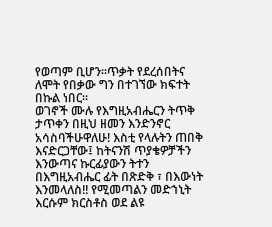የወጣም ቢሆን፡፡ጥቃት የደረሰበትና ለሞት የበቃው ግን በተገኘው ክፍተት በኩል ነበር፡፡
ወገኖች ሙሉ የእግዚአብሔርን ትጥቅ ታጥቀን በዚህ ዘመን እንድንኖር አሳስባችሁዋለሁ! እስቲ የላሉትን ጠበቅ እናድርጋቸው፤ ከትናንሽ ጥያቄዎቻችን እንውጣና ኩርፊያውን ትተን በእግዚአብሔር ፊት በጽድቅ ፣ በእውነት እንመላለስ!! የሚመጣልን መድኀኒት እርሱም ክርስቶስ ወደ ልዩ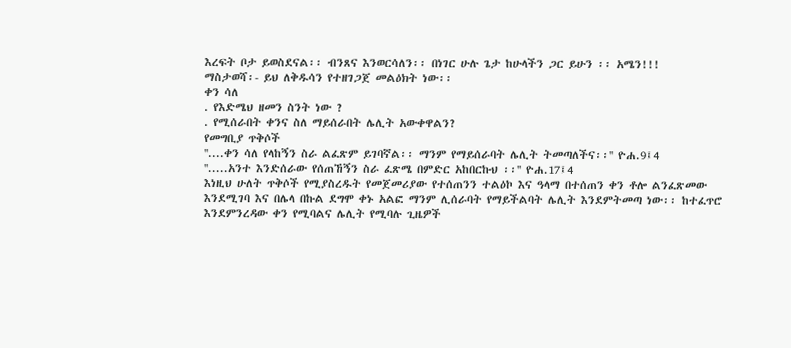እረፍት ቦታ ይወስደናል፡፡ ብንጸና እንወርሳለን፡፡ በነገር ሁሉ ጌታ ከሁላችን ጋር ይሁን ፡፡ አሜን!!!
ማስታወሻ፡- ይህ ለቅዱሳን የተዘገጋጀ መልዕክት ነው፡፡
ቀን ሳለ
. የእድሜህ ዘመን ስንት ነው ?
. የሚሰራበት ቀንና ስለ ማይሰራበት ሌሊት አውቀዋልን?
የመግቢያ ጥቅሶች
''....ቀን ሳለ የላከኝን ስራ ልፈጽም ይገባኛል፡፡ ማንም የማይሰራባት ሌሊት ትመጣለችና፡፡'' ዮሐ.9፤4
''.....አንተ እንድሰራው የሰጠኸኝን ስራ ፈጽሜ በምድር አከበርኩህ ፡፡'' ዮሐ.17፤4
እነዚህ ሁለት ጥቅሶች የሚያስረዱት የመጀመሪያው የተሰጠንን ተልዕኮ እና ዓላማ በተሰጠን ቀን ቶሎ ልንፈጽመው እንደሚገባ እና በሌላ በኩል ደግሞ ቀኑ አልፎ ማንም ሊሰራባት የማይችልባት ሌሊት እንደምትመጣ ነው፡፡ ከተፈጥሮ እንደምንረዳው ቀን የሚባልና ሌሊት የሚባሉ ጊዜዎች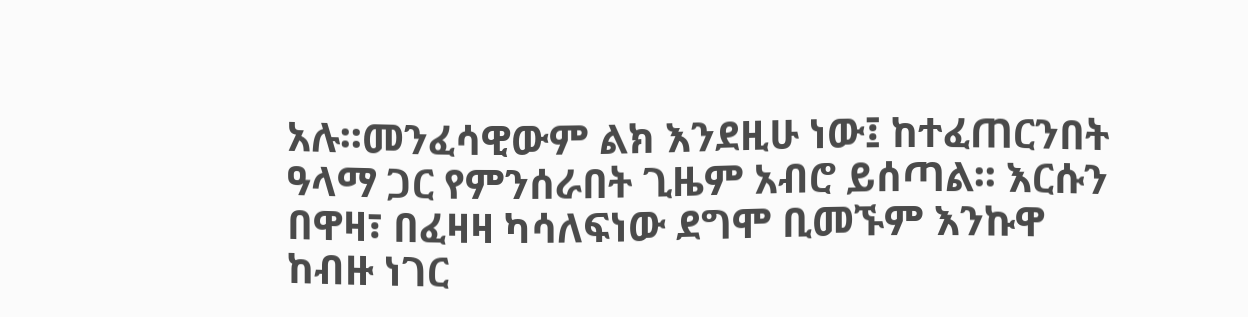አሉ፡፡መንፈሳዊውም ልክ እንደዚሁ ነው፤ ከተፈጠርንበት ዓላማ ጋር የምንሰራበት ጊዜም አብሮ ይሰጣል፡፡ እርሱን በዋዛ፣ በፈዛዛ ካሳለፍነው ደግሞ ቢመኙም እንኩዋ ከብዙ ነገር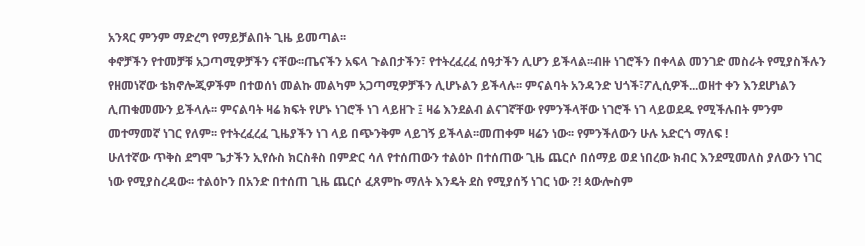አንጻር ምንም ማድረግ የማይቻልበት ጊዜ ይመጣል፡፡
ቀኖቻችን የተመቻቹ አጋጣሚዎቻችን ናቸው፡፡ጤናችን አፍላ ጉልበታችን፣ የተትረፈረፈ ሰዓታችን ሊሆን ይችላል፡፡ብዙ ነገሮችን በቀላል መንገድ መስራት የሚያስችሉን የዘመነኛው ቴክኖሎጂዎችም በተወሰነ መልኩ መልካም አጋጣሚዎቻችን ሊሆኑልን ይችላሉ፡፡ ምናልባት አንዳንድ ህጎች፣ፖሊሲዎች...ወዘተ ቀን እንደሆነልን ሊጠቁመሙን ይችላሉ፡፡ ምናልባት ዛሬ ክፍት የሆኑ ነገሮች ነገ ላይዘጉ ፤ ዛሬ እንደልብ ልናገኛቸው የምንችላቸው ነገሮች ነገ ላይወደዱ የሚችሉበት ምንም መተማመኛ ነገር የለም፡፡ የተትረፈረፈ ጊዜያችን ነገ ላይ በጭንቅም ላይገኝ ይችላል፡፡መጠቀም ዛሬን ነው፡፡ የምንችለውን ሁሉ አድርጎ ማለፍ !
ሁለተኛው ጥቅስ ደግሞ ጌታችን ኢየሱስ ክርስቶስ በምድር ሳለ የተሰጠውን ተልዕኮ በተሰጠው ጊዜ ጨርሶ በሰማይ ወደ ነበረው ክብር እንደሚመለስ ያለውን ነገር ነው የሚያስረዳው፡፡ ተልዕኮን በአንድ በተሰጠ ጊዜ ጨርሶ ፈጸምኩ ማለት እንዴት ደስ የሚያሰኝ ነገር ነው ?! ጳውሎስም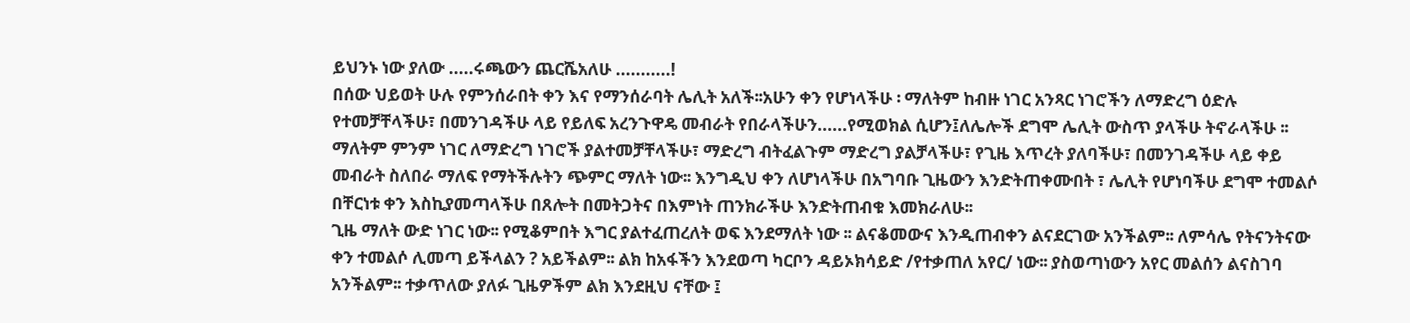ይህንኑ ነው ያለው .....ሩጫውን ጨርሼአለሁ ...........!
በሰው ህይወት ሁሉ የምንሰራበት ቀን እና የማንሰራባት ሌሊት አለች፡፡አሁን ቀን የሆነላችሁ ፡ ማለትም ከብዙ ነገር አንጻር ነገሮችን ለማድረግ ዕድሉ የተመቻቸላችሁ፣ በመንገዳችሁ ላይ የይለፍ አረንጉዋዴ መብራት የበራላችሁን......የሚወክል ሲሆን፤ለሌሎች ደግሞ ሌሊት ውስጥ ያላችሁ ትኖራላችሁ ፡፡ ማለትም ምንም ነገር ለማድረግ ነገሮች ያልተመቻቸላችሁ፣ ማድረግ ብትፈልጉም ማድረግ ያልቻላችሁ፣ የጊዜ እጥረት ያለባችሁ፣ በመንገዳችሁ ላይ ቀይ መብራት ስለበራ ማለፍ የማትችሉትን ጭምር ማለት ነው፡፡ እንግዲህ ቀን ለሆነላችሁ በአግባቡ ጊዜውን እንድትጠቀሙበት ፣ ሌሊት የሆነባችሁ ደግሞ ተመልሶ በቸርነቱ ቀን እስኪያመጣላችሁ በጸሎት በመትጋትና በእምነት ጠንክራችሁ እንድትጠብቁ እመክራለሁ፡፡
ጊዜ ማለት ውድ ነገር ነው፡፡ የሚቆምበት እግር ያልተፈጠረለት ወፍ እንደማለት ነው ፡፡ ልናቆመውና እንዲጠብቀን ልናደርገው አንችልም፡፡ ለምሳሌ የትናንትናው ቀን ተመልሶ ሊመጣ ይችላልን ? አይችልም፡፡ ልክ ከአፋችን እንደወጣ ካርቦን ዳይኦክሳይድ /የተቃጠለ አየር/ ነው፡፡ ያስወጣነውን አየር መልሰን ልናስገባ አንችልም፡፡ ተቃጥለው ያለፉ ጊዜዎችም ልክ እንደዚህ ናቸው ፤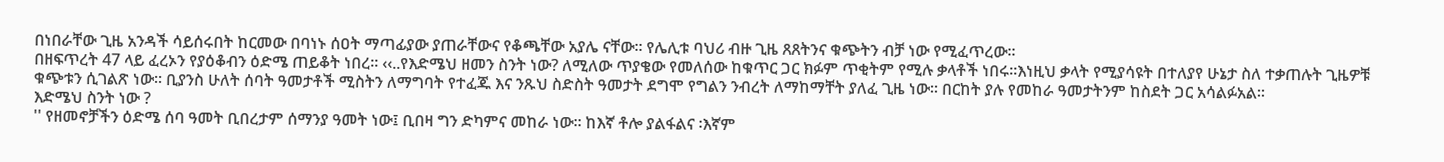በነበራቸው ጊዜ አንዳች ሳይሰሩበት ከርመው በባነኑ ሰዐት ማጣፊያው ያጠራቸውና የቆጫቸው አያሌ ናቸው፡፡ የሌሊቱ ባህሪ ብዙ ጊዜ ጸጸትንና ቁጭትን ብቻ ነው የሚፈጥረው፡፡
በዘፍጥረት 47 ላይ ፈረኦን የያዕቆብን ዕድሜ ጠይቆት ነበረ፡፡ ‹‹..የእድሜህ ዘመን ስንት ነው? ለሚለው ጥያቄው የመለሰው ከቁጥር ጋር ክፉም ጥቂትም የሚሉ ቃላቶች ነበሩ፡፡እነዚህ ቃላት የሚያሳዩት በተለያየ ሁኔታ ስለ ተቃጠሉት ጊዜዎቹ ቁጭቱን ሲገልጽ ነው፡፡ ቢያንስ ሁለት ሰባት ዓመታቶች ሚስትን ለማግባት የተፈጁ እና ንጹህ ስድስት ዓመታት ደግሞ የግልን ንብረት ለማከማቸት ያለፈ ጊዜ ነው፡፡ በርከት ያሉ የመከራ ዓመታትንም ከስደት ጋር አሳልፉአል፡፡
እድሜህ ስንት ነው ?
'' የዘመኖቻችን ዕድሜ ሰባ ዓመት ቢበረታም ሰማንያ ዓመት ነው፤ ቢበዛ ግን ድካምና መከራ ነው፡፡ ከእኛ ቶሎ ያልፋልና ፡እኛም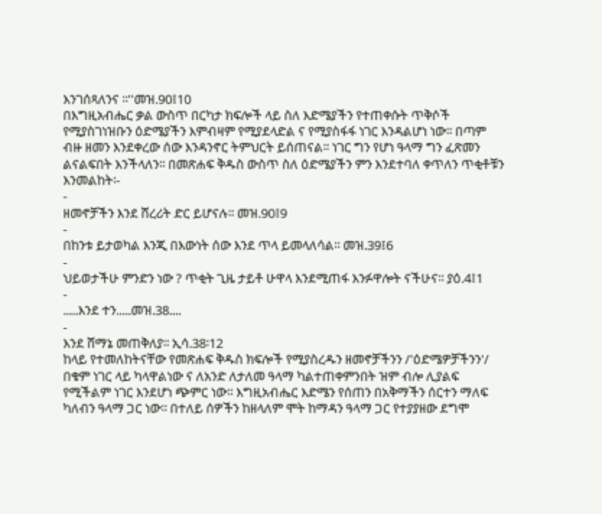እንገሰጻለንና ፡፡''መዝ.90፤10
በእግዚአብሔር ቃል ውስጥ በርካታ ክፍሎች ላይ ስለ እድሜያችን የተጠቀሱት ጥቅሶች የሚያስገነዝቡን ዕድሜያችን እምብዛም የሚያደላድል ና የሚያስፋፋ ነገር እንዳልሆነ ነው፡፡ በጣም ብዙ ዘመን እንደቀረው ሰው እንዳንኖር ትምህርት ይሰጠናል፡፡ ነገር ግን የሆነ ዓላማ ግን ፈጽመን ልናልፍበት እንችላለን፡፡ በመጽሐፍ ቅዱስ ውስጥ ስለ ዕድሜያችን ምን እንደተባለ ቀጥለን ጥቂቶቹን እንመልከት፡-
-
ዘመኖቻችን እንደ ሸረሪት ድር ይሆናሉ፡፡ መዝ.90፤9
-
በከንቱ ይታወካል እንጂ በእውነት ሰው እንደ ጥላ ይመላለሳል፡፡ መዝ.39፤6
-
ህይወታችሁ ምንድን ነው ? ጥቂት ጊዜ ታይቶ ሁዋላ እንደሚጠፋ እንፉዋሎት ናችሁና፡፡ ያዕ.4፤1
-
.....እንደ ተን.....መዝ.38....
-
እንደ ሸማኔ መጠቅለያ፡፡ ኢሳ.38፡12
ከላይ የተመለከትናቸው የመጽሐፍ ቅዱስ ክፍሎች የሚያስረዱን ዘመኖቻችንን /'ዕድሜዎቻችንን'/ በቁም ነገር ላይ ካላዋልነው ና ለአንድ ለታለመ ዓላማ ካልተጠቀምንበት ዝም ብሎ ሊያልፍ የሚችልም ነገር እንደሆነ ጭምር ነው፡፡ እግዚአብሔር እድሜን የሰጠን በአቅማችን ሰርተን ማለፍ ካለብን ዓላማ ጋር ነው፡፡ በተለይ ሰዎችን ከዘላለም ሞት ከማዳን ዓላማ ጋር የተያያዘው ደግሞ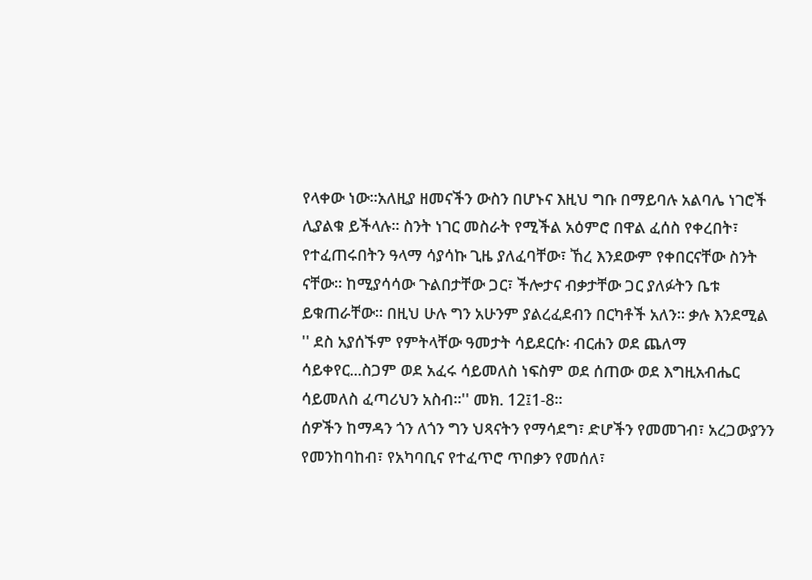የላቀው ነው፡፡አለዚያ ዘመናችን ውስን በሆኑና እዚህ ግቡ በማይባሉ አልባሌ ነገሮች ሊያልቁ ይችላሉ፡፡ ስንት ነገር መስራት የሚችል አዕምሮ በዋል ፈሰስ የቀረበት፣ የተፈጠሩበትን ዓላማ ሳያሳኩ ጊዜ ያለፈባቸው፣ ኸረ እንደውም የቀበርናቸው ስንት ናቸው፡፡ ከሚያሳሳው ጉልበታቸው ጋር፣ ችሎታና ብቃታቸው ጋር ያለፉትን ቤቱ ይቁጠራቸው፡፡ በዚህ ሁሉ ግን አሁንም ያልረፈደብን በርካቶች አለን፡፡ ቃሉ እንደሚል '' ደስ አያሰኙም የምትላቸው ዓመታት ሳይደርሱ፡ ብርሐን ወደ ጨለማ ሳይቀየር...ስጋም ወደ አፈሩ ሳይመለስ ነፍስም ወደ ሰጠው ወደ እግዚአብሔር ሳይመለስ ፈጣሪህን አስብ፡፡'' መክ. 12፤1-8፡፡
ሰዎችን ከማዳን ጎን ለጎን ግን ህጻናትን የማሳደግ፣ ድሆችን የመመገብ፣ አረጋውያንን የመንከባከብ፣ የአካባቢና የተፈጥሮ ጥበቃን የመሰለ፣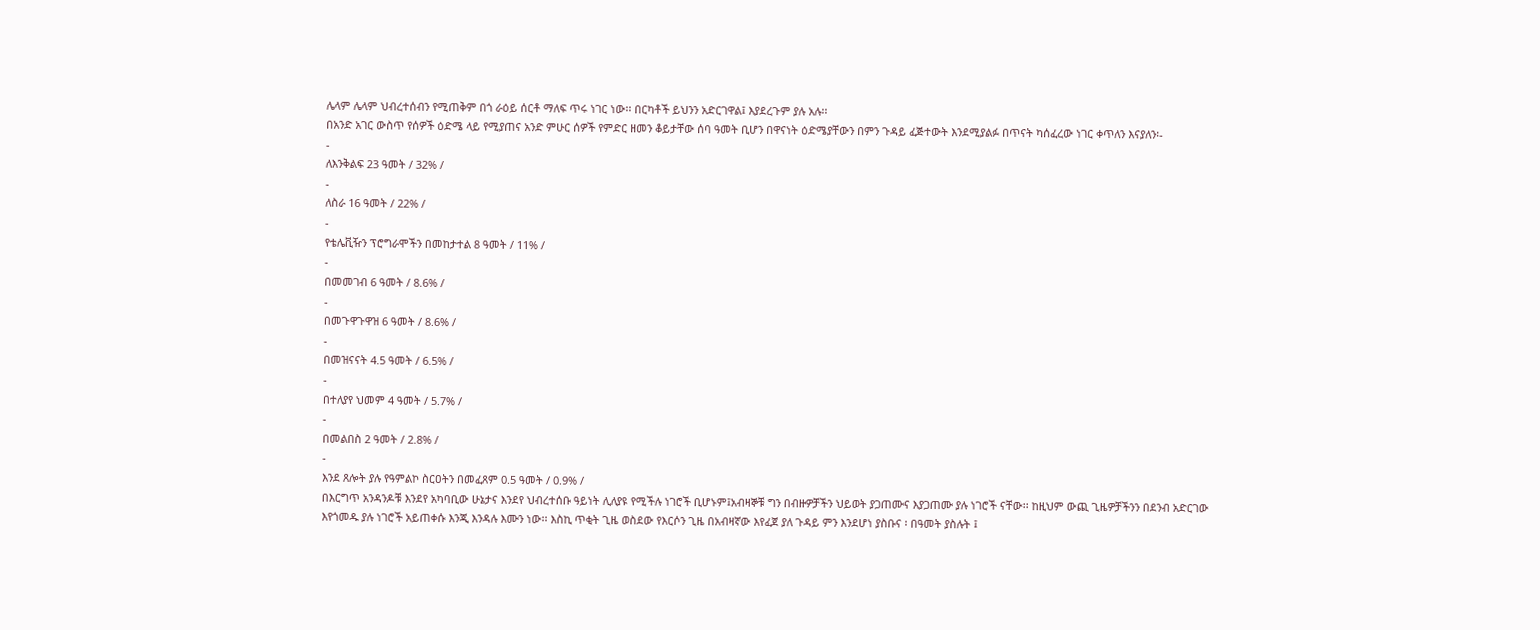ሌላም ሌላም ህብረተሰብን የሚጠቅም በጎ ራዕይ ሰርቶ ማለፍ ጥሩ ነገር ነው፡፡ በርካቶች ይህንን አድርገዋል፤ እያደረጉም ያሉ አሉ፡፡
በአንድ አገር ውስጥ የሰዎች ዕድሜ ላይ የሚያጠና አንድ ምሁር ሰዎች የምድር ዘመን ቆይታቸው ሰባ ዓመት ቢሆን በዋናነት ዕድሜያቸውን በምን ጉዳይ ፈጅተውት እንደሚያልፉ በጥናት ካሰፈረው ነገር ቀጥለን እናያለን፡-
-
ለእንቅልፍ 23 ዓመት / 32% /
-
ለስራ 16 ዓመት / 22% /
-
የቴሌቪዥን ፕሮግራሞችን በመከታተል 8 ዓመት / 11% /
-
በመመገብ 6 ዓመት / 8.6% /
-
በመጉዋጉዋዝ 6 ዓመት / 8.6% /
-
በመዝናናት 4.5 ዓመት / 6.5% /
-
በተለያየ ህመም 4 ዓመት / 5.7% /
-
በመልበስ 2 ዓመት / 2.8% /
-
እንደ ጸሎት ያሉ የዓምልኮ ስርዐትን በመፈጸም 0.5 ዓመት / 0.9% /
በእርግጥ አንዳንዶቹ እንደየ አካባቢው ሁኔታና እንደየ ህብረተሰቡ ዓይነት ሊለያዩ የሚችሉ ነገሮች ቢሆኑም፤አብዛኞቹ ግን በብዙዎቻችን ህይወት ያጋጠሙና እያጋጠሙ ያሉ ነገሮች ናቸው፡፡ ከዚህም ውጪ ጊዜዎቻችንን በደንብ አድርገው እየጎመዱ ያሉ ነገሮች አይጠቀሱ እንጂ እንዳሉ እሙን ነው፡፡ እስኪ ጥቂት ጊዜ ወስደው የእርሶን ጊዜ በአብዛኛው እየፈጀ ያለ ጉዳይ ምን እንደሆነ ያስቡና ፡ በዓመት ያስሉት ፤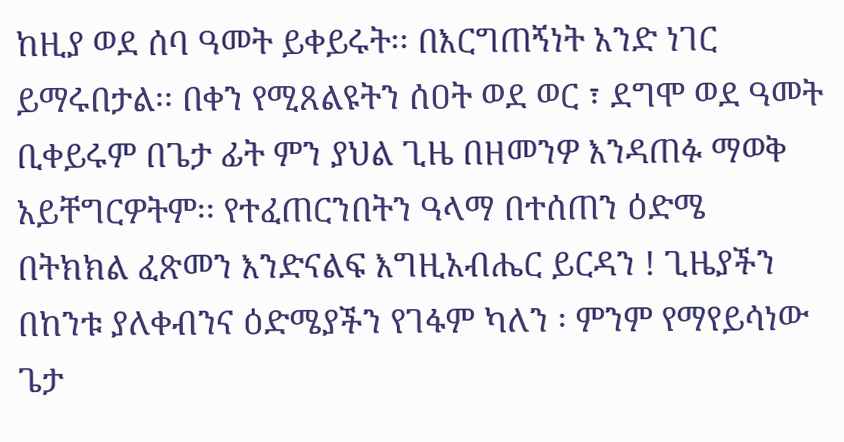ከዚያ ወደ ሰባ ዓመት ይቀይሩት፡፡ በእርግጠኝነት አንድ ነገር ይማሩበታል፡፡ በቀን የሚጸልዩትን ሰዐት ወደ ወር ፣ ደግሞ ወደ ዓመት ቢቀይሩም በጌታ ፊት ምን ያህል ጊዜ በዘመንዎ እንዳጠፉ ማወቅ አይቸግርዎትም፡፡ የተፈጠርንበትን ዓላማ በተሰጠን ዕድሜ በትክክል ፈጽመን እንድናልፍ እግዚአብሔር ይርዳን ! ጊዜያችን በከንቱ ያለቀብንና ዕድሜያችን የገፋም ካለን ፡ ምንም የማየይሳነው ጌታ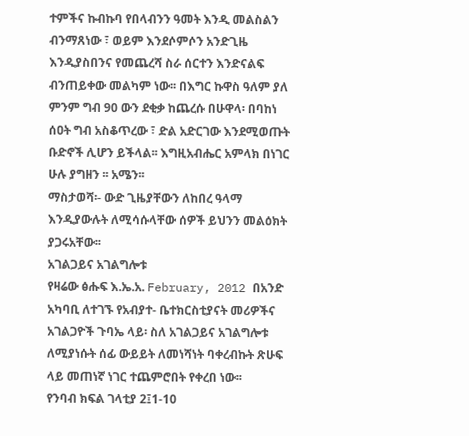ተምችና ኩብኩባ የበላብንን ዓመት እንዲ መልስልን ብንማጸነው ፣ ወይም እንደሶምሶን አንድጊዜ እንዲያስበንና የመጨረሻ ስራ ሰርተን እንድናልፍ ብንጠይቀው መልካም ነው፡፡ በእግር ኩዋስ ዓለም ያለ ምንም ግብ 90 ውን ደቂቃ ከጨረሱ በሁዋላ፡ በባከነ ሰዐት ግብ አስቆጥረው ፣ ድል አድርገው እንደሚወጡት ቡድኖች ሊሆን ይችላል፡፡ እግዚአብሔር አምላክ በነገር ሁሉ ያግዘን ፡፡ አሜን፡፡
ማስታወሻ፡- ውድ ጊዜያቸውን ለከበረ ዓላማ እንዲያውሉት ለሚሳሱላቸው ሰዎች ይህንን መልዕክት ያጋሩአቸው፡፡
አገልጋይና አገልግሎቱ
የዛሬው ፅሑፍ እ.ኤ.አ. February, 2012 በአንድ አካባቢ ለተገኙ የአብያተ- ቤተክርስቲያናት መሪዎችና አገልጋዮች ጉባኤ ላይ፡ ስለ አገልጋይና አገልግሎቱ ለሚያነሱት ሰፊ ውይይት ለመነሻነት ባቀረብኩት ጽሁፍ ላይ መጠነኛ ነገር ተጨምሮበት የቀረበ ነው፡፡
የንባብ ክፍል ገላቲያ 2፤1-10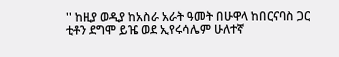'' ከዚያ ወዲያ ከአስራ አራት ዓመት በሁዋላ ከበርናባስ ጋር ቲቶን ደግሞ ይዤ ወደ ኢየሩሳሌም ሁለተኛ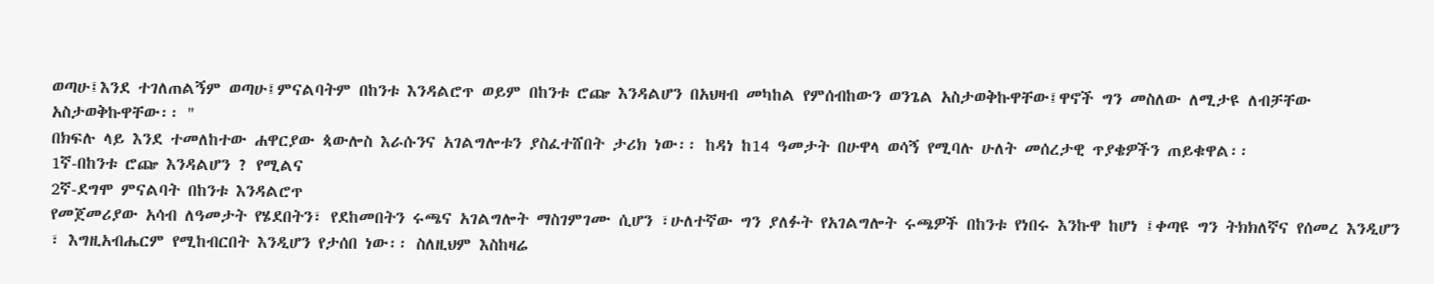ወጣሁ፤እንደ ተገለጠልኝም ወጣሁ፤ምናልባትም በከንቱ እንዳልሮጥ ወይም በከንቱ ሮጬ እንዳልሆን በአህዛብ መካከል የምሰብከውን ወንጌል አስታወቅኩዋቸው፤ዋኖች ግን መስለው ለሚታዩ ለብቻቸው አስታወቅኩዋቸው፡፡ ''
በክፍሉ ላይ እንደ ተመለከተው ሐዋርያው ጳውሎስ እራሱንና አገልግሎቱን ያስፈተሸበት ታሪክ ነው፡፡ ከዳነ ከ14 ዓመታት በሁዋላ ወሳኝ የሚባሉ ሁለት መሰረታዊ ጥያቄዎችን ጠይቁዋል፡፡
1ኛ-በከንቱ ሮጬ እንዳልሆን ? የሚልና
2ኛ-ደግሞ ምናልባት በከንቱ እንዳልሮጥ
የመጀመሪያው አሳብ ለዓመታት የሄደበትን፣ የደከመበትን ሩጫና አገልግሎት ማስገምገሙ ሲሆን ፣ሁለተኛው ግን ያለፉት የአገልግሎት ሩጫዎች በከንቱ የነበሩ እንኩዋ ከሆነ ፤ቀጣዩ ግን ትክክለኛና የሰመረ እንዲሆን ፣ እግዚአብሔርም የሚከብርበት እንዲሆን የታሰበ ነው፡፡ ስለዚህም እስከዛሬ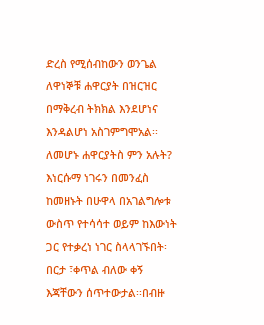ድረስ የሚሰብከውን ወንጌል ለዋነኞቹ ሐዋርያት በዝርዝር በማቅረብ ትክክል እንደሆነና እንዳልሆነ አስገምግሞአል፡፡
ለመሆኑ ሐዋርያትስ ምን አሉት? እነርሱማ ነገሩን በመንፈስ ከመዘኑት በሁዋላ በአገልግሎቱ ውስጥ የተሳሳተ ወይም ከእውነት ጋር የተቃረነ ነገር ስላላገኙበት፡ በርታ ፣ቀጥል ብለው ቀኝ እጃቸውን ሰጥተውታል፡፡በብዙ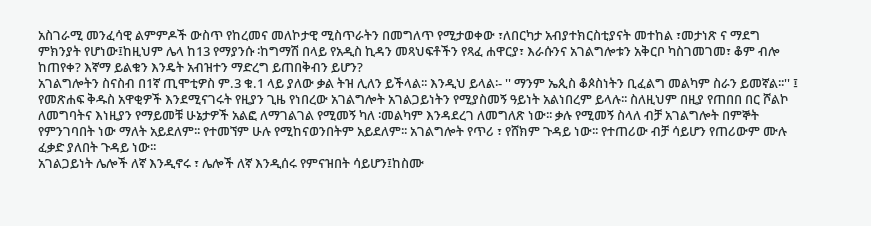አስገራሚ መንፈሳዊ ልምምዶች ውስጥ የከረመና መለኮታዊ ሚስጥራትን በመግለጥ የሚታወቀው ፣ለበርካታ አብያተክርስቲያናት መተከል ፣መታነጽ ና ማደግ ምክንያት የሆነው፤ከዚህም ሌላ ከ13 የማያንሱ ፡ከግማሽ በላይ የአዲስ ኪዳን መጻህፍቶችን የጻፈ ሐዋርያ፣ እራሱንና አገልግሎቱን አቅርቦ ካስገመገመ፣ ቆም ብሎ ከጠየቀ? እኛማ ይልቁን እንዴት አብዝተን ማድረግ ይጠበቅብን ይሆን?
አገልግሎትን ስናስብ በ1ኛ ጢሞቲዎስ ም.3 ቁ.1 ላይ ያለው ቃል ትዝ ሊለን ይችላል፡፡ እንዲህ ይላል፡- '' ማንም ኤጲስ ቆጶስነትን ቢፈልግ መልካም ስራን ይመኛል፡፡'' ፤ የመጽሐፍ ቅዱስ አዋቂዎች እንደሚናገሩት የዚያን ጊዜ የነበረው አገልግሎት አገልጋይነትን የሚያስመኝ ዓይነት አልነበረም ይላሉ፡፡ ስለዚህም በዚያ የጠበበ በር ሾልኮ ለመግባትና እነዚያን የማይመቹ ሁኔታዎች አልፎ ለማገልገል የሚመኝ ካለ ፡መልካም እንዳደረገ ለመግለጽ ነው፡፡ ቃሉ የሚመኝ ስላለ ብቻ አገልግሎት በምኞት የምንገባበት ነው ማለት አይደለም፡፡ የተመኘም ሁሉ የሚከናወንበትም አይደለም፡፡ አገልግሎት የጥሪ ፣ የሸክም ጉዳይ ነው፡፡ የተጠሪው ብቻ ሳይሆን የጠሪውም ሙሉ ፈቃድ ያለበት ጉዳይ ነው፡፡
አገልጋይነት ሌሎች ለኛ እንዲኖሩ ፣ ሌሎች ለኛ እንዲሰሩ የምናዝበት ሳይሆን፤ከስሙ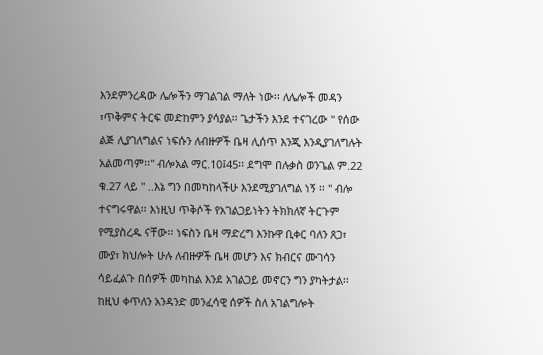እንደምንረዳው ሌሎችን ማገልገል ማለት ነው፡፡ ለሌሎች መዳን ፣ጥቅምና ትርፍ መድከምን ያሳያል፡፡ ጌታችን እንደ ተናገረው '' የሰው ልጅ ሊያገለግልና ነፍሱን ለብዙዎች ቤዛ ሊሰጥ እንጂ እንዲያገለግሉት አልመጣም፡፡'' ብሎአል ማር.10፤45፡፡ ደግሞ በሉቃስ ወንጌል ም.22 ቁ.27 ላይ '' ..እኔ ግን በመካከላችሁ እንደሚያገለግል ነኝ ፡፡ '' ብሎ ተናግሩዋል፡፡ እነዚህ ጥቅሶች የአገልጋይነትን ትክክለኛ ትርጉም የሚያስረዱ ናቸው፡፡ ነፍስን ቤዛ ማድረግ እንኩዋ ቢቀር ባለን ጸጋ፣ ሙያ፣ ክህሎት ሁሉ ለብዙዎች ቤዛ መሆን እና ክብርና ሙገሳን ሳይፈልጉ በሰዎች መካከል እንደ አገልጋይ መኖርን ግን ያካትታል፡፡
ከዚህ ቀጥለን አንዳንድ መንፈሳዊ ሰዎች ስለ አገልግሎት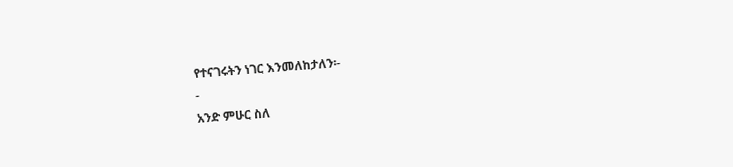የተናገሩትን ነገር እንመለከታለን፡-
-
አንድ ምሁር ስለ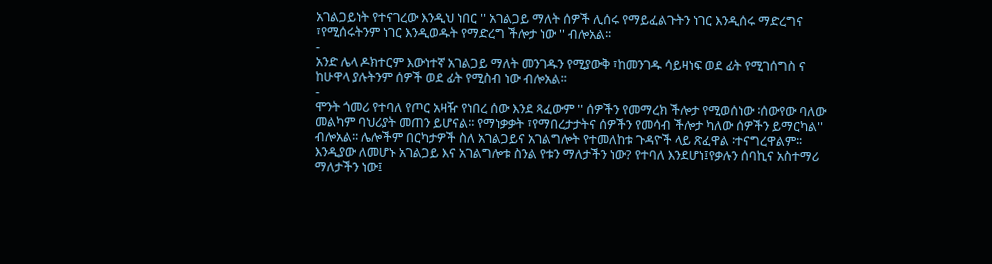አገልጋይነት የተናገረው እንዲህ ነበር '' አገልጋይ ማለት ሰዎች ሊሰሩ የማይፈልጉትን ነገር እንዲሰሩ ማድረግና ፣የሚሰሩትንም ነገር እንዲወዱት የማድረግ ችሎታ ነው '' ብሎአል፡፡
-
አንድ ሌላ ዶክተርም እውነተኛ አገልጋይ ማለት መንገዱን የሚያውቅ ፣ከመንገዱ ሳይዛነፍ ወደ ፊት የሚገሰግስ ና ከሁዋላ ያሉትንም ሰዎች ወደ ፊት የሚስብ ነው ብሎአል፡፡
-
ሞንት ጎመሪ የተባለ የጦር አዛዥ የነበረ ሰው እንደ ጻፈውም '' ሰዎችን የመማረክ ችሎታ የሚወሰነው ፡ሰውየው ባለው መልካም ባህሪያት መጠን ይሆናል፡፡ የማነቃቃት ፣የማበረታታትና ሰዎችን የመሳብ ችሎታ ካለው ሰዎችን ይማርካል'' ብሎአል፡፡ ሌሎችም በርካታዎች ስለ አገልጋይና አገልግሎት የተመለከቱ ጉዳዮች ላይ ጽፈዋል ፡ተናግረዋልም፡፡
እንዲያው ለመሆኑ አገልጋይ እና አገልግሎቱ ስንል የቱን ማለታችን ነው? የተባለ እንደሆነ፤የቃሉን ሰባኪና አስተማሪ ማለታችን ነው፤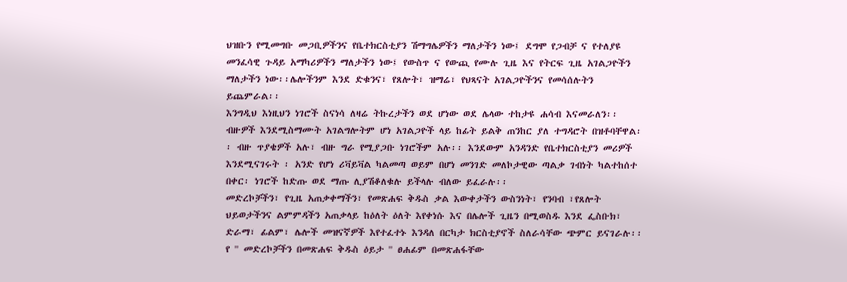ህዝቡን የሚመግቡ መጋቢዎችንና የቤተክርስቲያን ሽማግሌዎችን ማለታችን ነው፤ ደግሞ የጋብቻ ና የተለያዩ መንፈሳዊ ጉዳይ አማካሪዎችን ማለታችን ነው፤ የውስጥ ና የውጪ የሙሉ ጊዜ እና የትርፍ ጊዜ አገልጋዮችን ማለታችን ነው፡፡ሌሎችንም እንደ ድቁንና፣ የጸሎት፣ ዝማሬ፣ የህጻናት አገልጋዮችንና የመሳሰሉትን ይጨምራል፡፡
እንግዲህ እነዚህን ነገሮች ስናነሳ ለዛሬ ትኩረታችን ወደ ሆነው ወደ ሌላው ተከታዩ ሐሳብ እናመራለን፡፡ብዙዎች እንደሚስማሙት አገልግሎትም ሆነ አገልጋዮች ላይ ከፊት ይልቅ ጠንከር ያለ ተግዳሮት በዝቶባቸዋል፡፡ ብዙ ጥያቄዎች አሉ፣ ብዙ ግራ የሚያጋቡ ነገሮችም አሉ፡፡ እንደውም አንዳንድ የቤተክርስቲያን መሪዎች እንደሚናገሩት ፡ አንድ የሆነ ሪቫይቫል ካልመጣ ወይም በሆነ መንገድ መለኮታዊው ጣልቃ ገብነት ካልተከሰተ በቀር፡ ነገሮች ከድጡ ወደ ማጡ ሊያሽቆለቁሉ ይችላሉ ብለው ይፈራሉ፡፡
መድረኮቻችን፣ የጊዜ አጠቃቀማችን፣ የመጽሐፍ ቅዱስ ቃል እውቀታችን ውስንነት፣ የንባብ ፣የጸሎት ህይወታችንና ልምምዳችን አጠቃላይ ከዕለት ዕለት እየቀነሱ እና በሌሎች ጊዜን በሚወስዱ እንደ ፌስቡክ፣ ድራማ፣ ፊልም፣ ሌሎች መዝናኛዎች እየተፈተኑ እንዳለ በርካታ ክርስቲያኖች ስለራሳቸው ጭምር ይናገራሉ፡፡ የ '' መድረኮቻችን በመጽሐፍ ቅዱስ ዕይታ '' ፀሐፊም በመጽሐፋቸው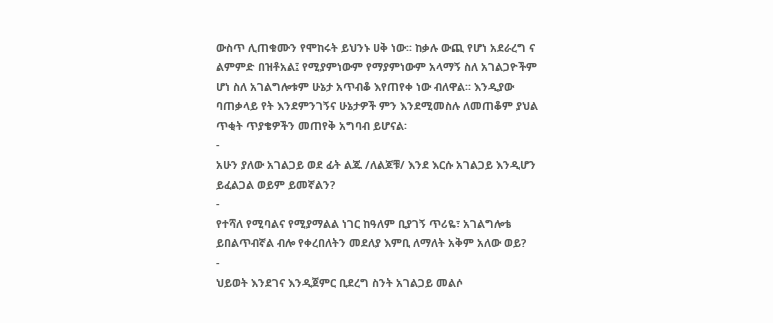ውስጥ ሊጠቁሙን የሞከሩት ይህንኑ ሀቅ ነው፡፡ ከቃሉ ውጪ የሆነ አደራረግ ና ልምምድ በዝቶአል፤ የሚያምነውም የማያምነውም አላማኝ ስለ አገልጋዮችም ሆነ ስለ አገልግሎቱም ሁኔታ አጥብቆ እየጠየቀ ነው ብለዋል፡፡ እንዲያው ባጠቃላይ የት እንደምንገኝና ሁኔታዎች ምን እንደሚመስሉ ለመጠቆም ያህል ጥቂት ጥያቄዎችን መጠየቅ አግባብ ይሆናል፡
-
አሁን ያለው አገልጋይ ወደ ፊት ልጁ /ለልጆቹ/ እንደ እርሱ አገልጋይ እንዲሆን ይፈልጋል ወይም ይመኛልን?
-
የተሻለ የሚባልና የሚያማልል ነገር ከዓለም ቢያገኝ ጥሪዬ፣ አገልግሎቴ ይበልጥብኛል ብሎ የቀረበለትን መደለያ እምቢ ለማለት አቅም አለው ወይ?
-
ህይወት እንደገና እንዲጀምር ቢደረግ ስንት አገልጋይ መልሶ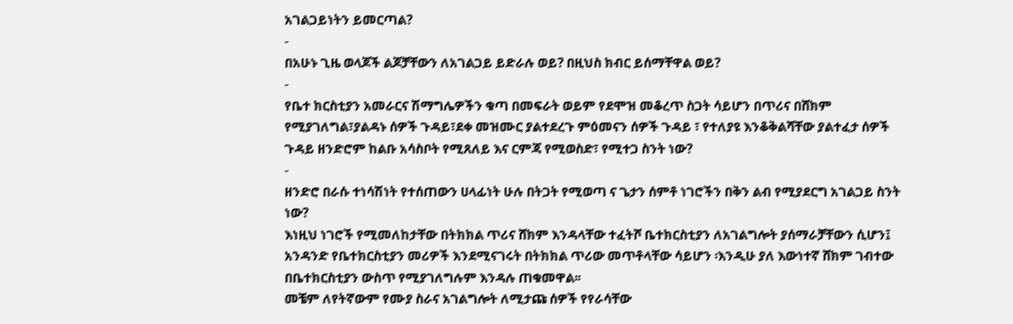አገልጋይነትን ይመርጣል?
-
በአሁኑ ጊዜ ወላጆች ልጆቻቸውን ለአገልጋይ ይድራሉ ወይ? በዚህስ ክብር ይሰማቸዋል ወይ?
-
የቤተ ክርስቲያን አመራርና ሽማግሌዎችን ቁጣ በመፍራት ወይም የደሞዝ መቆረጥ ስጋት ሳይሆን በጥሪና በሸክም የሚያገለግል፣ያልዳኑ ሰዎች ጉዳይ፣ደቀ መዝሙር ያልተደረጉ ምዕመናን ሰዎች ጉዳይ ፣ የተለያዩ እንቆቅልሻቸው ያልተፈታ ሰዎች ጉዳይ ዘንድሮም ከልቡ አሳስቦት የሚጸለይ እና ርምጃ የሚወስድ፣ የሚተጋ ስንት ነው?
-
ዘንድሮ በራሱ ተነሳሽነት የተሰጠውን ሀላፊነት ሁሉ በትጋት የሚወጣ ና ጌታን ሰምቶ ነገሮችን በቅን ልብ የሚያደርግ አገልጋይ ስንት ነው?
እነዚህ ነገሮች የሚመለከታቸው በትክክል ጥሪና ሸክም እንዳላቸው ተፈትሾ ቤተክርስቲያን ለአገልግሎት ያሰማራቻቸውን ሲሆን፤ አንዳንድ የቤተክርስቲያን መሪዎች እንደሚናገሩት በትክክል ጥሪው መጥቶላቸው ሳይሆን ፡እንዲሁ ያለ እውነተኛ ሸክም ገብተው በቤተክርስቲያን ውስጥ የሚያገለግሉም እንዳሉ ጠቁመዋል፡፡
መቼም ለየትኛውም የሙያ ስራና አገልግሎት ለሚታጩ ሰዎች የየራሳቸው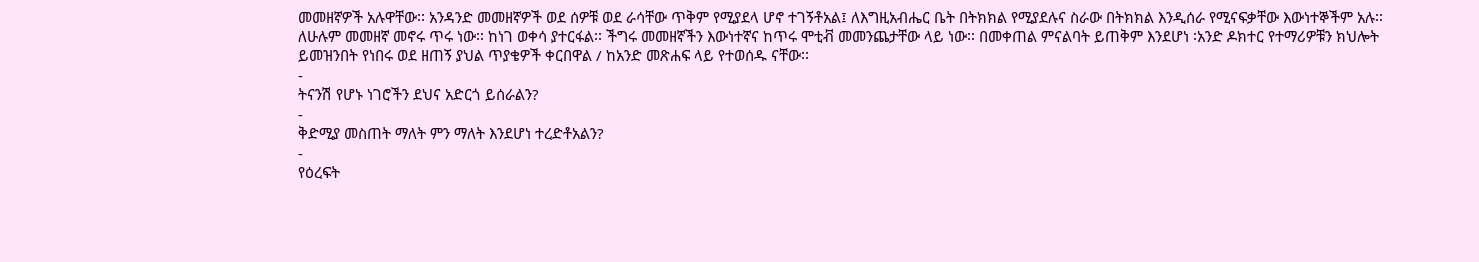መመዘኛዎች አሉዋቸው፡፡ አንዳንድ መመዘኛዎች ወደ ሰዎቹ ወደ ራሳቸው ጥቅም የሚያደላ ሆኖ ተገኝቶአል፤ ለእግዚአብሔር ቤት በትክክል የሚያደሉና ስራው በትክክል እንዲሰራ የሚናፍቃቸው እውነተኞችም አሉ፡፡ ለሁሉም መመዘኛ መኖሩ ጥሩ ነው፡፡ ከነገ ወቀሳ ያተርፋል፡፡ ችግሩ መመዘኛችን እውነተኛና ከጥሩ ሞቲቭ መመንጨታቸው ላይ ነው፡፡ በመቀጠል ምናልባት ይጠቅም እንደሆነ ፡አንድ ዶክተር የተማሪዎቹን ክህሎት ይመዝንበት የነበሩ ወደ ዘጠኝ ያህል ጥያቄዎች ቀርበዋል / ከአንድ መጽሐፍ ላይ የተወሰዱ ናቸው፡፡
-
ትናንሽ የሆኑ ነገሮችን ደህና አድርጎ ይሰራልን?
-
ቅድሚያ መስጠት ማለት ምን ማለት እንደሆነ ተረድቶአልን?
-
የዕረፍት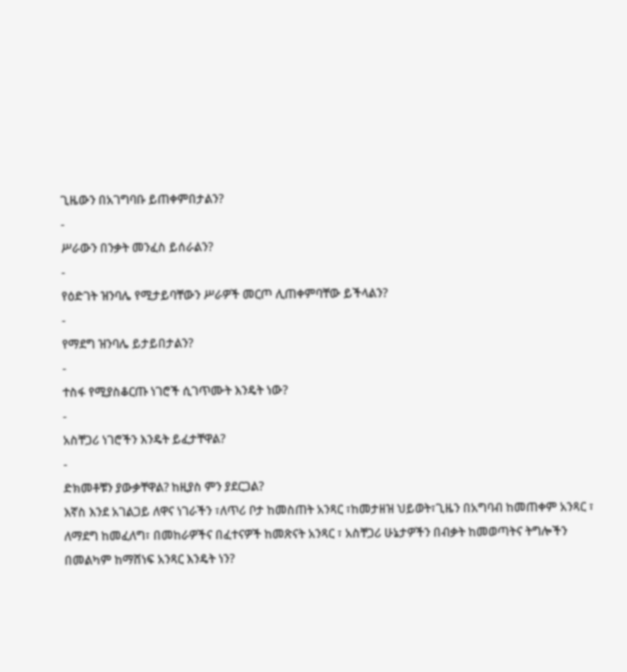ጊዜውን በአገግባቡ ይጠቀምበታልን?
-
ሥራውን በንቃት መንፈስ ይሰራልን?
-
የዕድገት ዝንባሌ የሚታይባቸውን ሥራዎች መርጦ ሊጠቀምባቸው ይችላልን?
-
የማደግ ዝንባሌ ይታይበታልን?
-
ተስፋ የሚያስቆርጡ ነገሮች ሲገጥሙት እንዴት ነው?
-
አስቸጋሪ ነገሮችን እንዴት ይፈታቸዋል?
-
ድክመቶቹን ያውቃቸዋል? ከዚያስ ምን ያደርጋል?
እኛስ እንደ አገልጋይ ለዋና ነገራችን ፣ለጥሪ ቦታ ከመስጠት አንጻር ፣ከመታዘዝ ህይወት፣ጊዜን በአግባብ ከመጠቀም አንጻር ፣ ለማደግ ከመፈለግ፣ በመከራዎችና በፈተናዎች ከመጽናት አንጻር ፣ አስቸጋሪ ሁኔታዎችን በብቃት ከመወጣትና ትግሎችን በመልካም ከማሸነፍ አንጻር እንዴት ነን?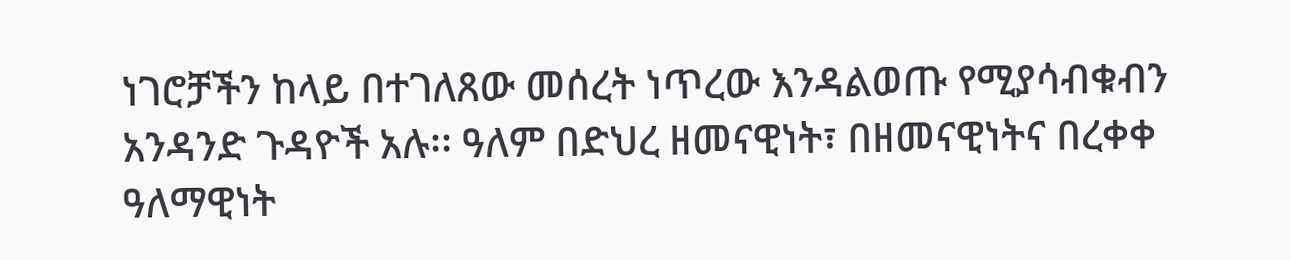ነገሮቻችን ከላይ በተገለጸው መሰረት ነጥረው እንዳልወጡ የሚያሳብቁብን አንዳንድ ጉዳዮች አሉ፡፡ ዓለም በድህረ ዘመናዊነት፣ በዘመናዊነትና በረቀቀ ዓለማዊነት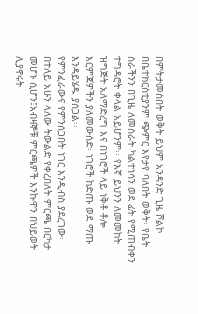በምትታመስበት ወቅት ይህም አንዳንድ ጊዜ ሾልኮ በቤተክርስቲያንም ጭምር እየታየ ባለበት ወቅት፡ የቤት ስራችንን በጊዜ ለመስራት ካልተነሳን ወደ ፊት የሚጠብቀን ተግዳሮት ቀላል አይሆንም፡፡ የእኛ ይህንን ለመመከት ዝግጅት አለማድረግ እና በነገሮች ላይ ነቅቶ ቶሎ እርምጃዎችን ያለመውሰድ፡ ነገሮች ከድጡ ወደ ማጡ እንዳይሄዱ ያሰጋል፡፡
የምንፈራውና የምንሰጋበት ነገር እንዲብስ ያደረገው፡ በተለይ አሁን ላለው ትውልድ የቀረበለት ምርጫ በርካታ መሆኑ ሲሆን፤አብዛኞቹ ምርጫዎች እንኩዋን በህይወት ሊያኖሩት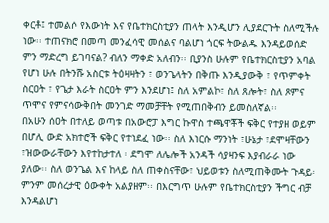ቀርቶ፤ ተመልሶ የእውነት እና የቤተክርስቲያን ጠላት እንዲሆን ሊያደርጉት ስለሚችሉ ነው፡፡ ተጠናክሮ በመጣ መንፈሳዊ መሰልና ባልሆነ ጎርፍ ትውልዱ እንዳይወሰድ ምን ማድረግ ይገባናል? ብለን ማቀድ አለብን፡፡ ቢያንስ ሁሉም የቤተክርስቲያን አባል የሆነ ሁሉ በትንሹ አስርቱ ትዕዛዛትን ፣ ወንጌላትን በቅጡ እንዲያውቅ ፣ የጥምቀት ስርዐት ፣ የጌታ እራት ስርዐት ምን እንደሆነ፤ ስለ አምልኮ፣ ስለ ጸሎት፣ ስለ ጾምና ጥሞና የምናሳውቅበት መንገድ ማመቻቸት የሚጠበቅብን ይመስለኛል፡፡
በአሁን ሰዐት በተለይ ወጣቱ በአውሮፓ እግር ኩዋስ ተጫዋቾች ፍቅር የተያዘ ወይም በሆሊ ውድ አክተሮች ፍቅር የተነደፈ ነው፡፡ ስለ እነርሱ ማንነት ፣ሁኔታ ፣ደሞዛቸውን ፣ዝውውራቸውን እየተከታተለ ፡ ደግሞ ለሌሎች አንዳች ሳያዛንፍ እያብራራ ነው ያለው፡፡ ስለ ወንጌል እና ከላይ ስለ ጠቀስናቸው፣ ህይወቱን ስለሚጠቅሙት ጉዳይ፡ ምንም መሰረታዊ ዕውቀት አልያዘም፡፡ በእርግጥ ሁሉም የቤተክርስቲያን ችግር ብቻ እንዳልሆነ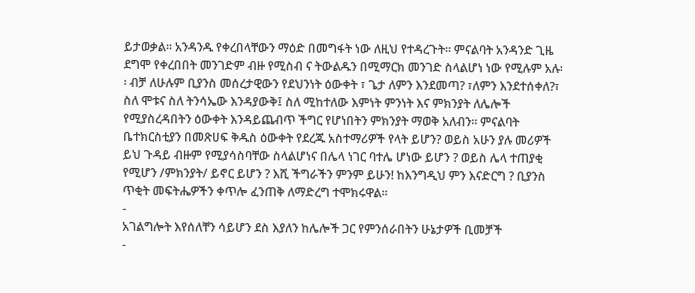ይታወቃል፡፡ አንዳንዱ የቀረበላቸውን ማዕድ በመግፋት ነው ለዚህ የተዳረጉት፡፡ ምናልባት አንዳንድ ጊዜ ደግሞ የቀረበበት መንገድም ብዙ የሚስብ ና ትውልዱን በሚማርክ መንገድ ስላልሆነ ነው የሚሉም አሉ፡፡ ብቻ ለሁሉም ቢያንስ መሰረታዊውን የደህንነት ዕውቀት ፣ ጌታ ለምን እንደመጣ? ፣ለምን እንደተሰቀለ?፣ ስለ ሞቱና ስለ ትንሳኤው እንዳያውቅ፤ ስለ ሚከተለው እምነት ምንነት እና ምክንያት ለሌሎች የሚያስረዳበትን ዕውቀት እንዳይጨብጥ ችግር የሆነበትን ምክንያት ማወቅ አለብን፡፡ ምናልባት ቤተክርስቲያን በመጽሀፍ ቅዱስ ዕውቀት የደረጁ አስተማሪዎች የላት ይሆን? ወይስ አሁን ያሉ መሪዎች ይህ ጉዳይ ብዙም የሚያሳስባቸው ስላልሆነና በሌላ ነገር ባተሌ ሆነው ይሆን ? ወይስ ሌላ ተጠያቂ የሚሆን /ምክንያት/ ይኖር ይሆን ? እሺ ችግራችን ምንም ይሁን! ከእንግዲህ ምን እናድርግ ? ቢያንስ ጥቂት መፍትሔዎችን ቀጥሎ ፈንጠቅ ለማድረግ ተሞክሩዋል፡፡
-
አገልግሎት እየሰለቸን ሳይሆን ደስ እያለን ከሌሎች ጋር የምንሰራበትን ሁኔታዎች ቢመቻች
-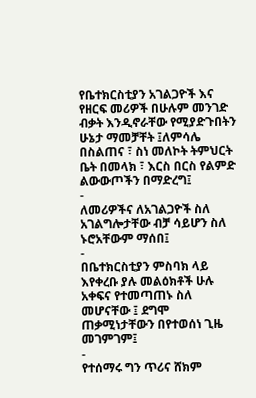የቤተክርስቲያን አገልጋዮች እና የዘርፍ መሪዎች በሁሉም መንገድ ብቃት እንዲኖራቸው የሚያድጉበትን ሁኔታ ማመቻቸት ፤ለምሳሌ በስልጠና ፣ ስነ መለኮት ትምህርት ቤት በመላክ ፣ እርስ በርስ የልምድ ልውውጦችን በማድረግ፤
-
ለመሪዎችና ለአገልጋዮች ስለ አገልግሎታቸው ብቻ ሳይሆን ስለ ኑሮአቸውም ማሰበ፤
-
በቤተክርስቲያን ምስባክ ላይ እየቀረቡ ያሉ መልዕክቶች ሁሉ አቀፍና የተመጣጠኑ ስለ መሆናቸው ፤ ደግሞ ጠቃሚነታቸውን በየተወሰነ ጊዜ መገምገም፤
-
የተሰማሩ ግን ጥሪና ሸክም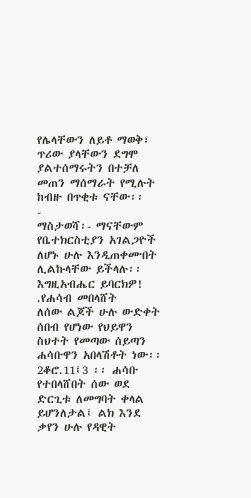የሌላቸውን ለይቶ ማወቅ፣ ጥሪው ያላቸውን ደግሞ ያልተሰማሩትን በተቻለ መጠን ማሰማራት የሚሉት ከብዙ በጥቂቱ ናቸው፡፡
-
ማስታወሻ፡- ማናቸውም የቤተክርስቲያን አገልጋዮች ለሆኑ ሁሉ እንዲጠቀሙበት ሊልኩላቸው ይችላሉ፡፡ እግዚአብሔር ይባርክዎ!
.የሐሳብ መበላሸት
ለሰው ልጆች ሁሉ ውድቀት ሰበብ የሆነው የህይዋን ስህተት የመጣው ሰይጣን ሐሳቡዋን አበላሽቶት ነው፡፡ 2ቆሮ.11፤3 ፡፡ ሐሳቡ የተበላሸበት ሰው ወደ ድርጊቱ ለመግባት ቀላል ይሆንለታል፤ ልክ እንደ ቃየን ሁሉ የዳዊት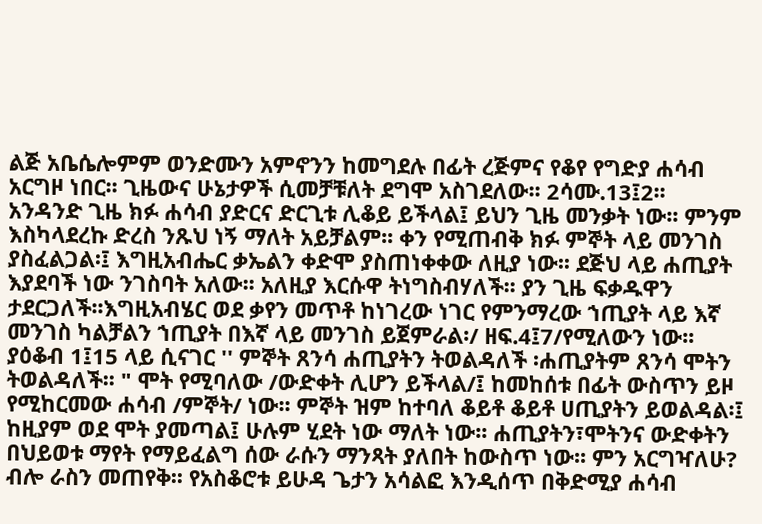ልጅ አቤሴሎምም ወንድሙን አምኖንን ከመግደሉ በፊት ረጅምና የቆየ የግድያ ሐሳብ አርግዞ ነበር፡፡ ጊዜውና ሁኔታዎች ሲመቻቹለት ደግሞ አስገደለው፡፡ 2ሳሙ.13፤2፡፡
አንዳንድ ጊዜ ክፉ ሐሳብ ያድርና ድርጊቱ ሊቆይ ይችላል፤ ይህን ጊዜ መንቃት ነው፡፡ ምንም እስካላደረኩ ድረስ ንጹህ ነኝ ማለት አይቻልም፡፡ ቀን የሚጠብቅ ክፉ ምኞት ላይ መንገስ ያስፈልጋል፡፤ እግዚአብሔር ቃኤልን ቀድሞ ያስጠነቀቀው ለዚያ ነው፡፡ ደጅህ ላይ ሐጢያት እያደባች ነው ንገስባት አለው፡፡ አለዚያ እርሱዋ ትነግስብሃለች፡፡ ያን ጊዜ ፍቃዱዋን ታደርጋለች፡፡እግዚአብሄር ወደ ቃየን መጥቶ ከነገረው ነገር የምንማረው ኀጢያት ላይ እኛ መንገስ ካልቻልን ኀጢያት በእኛ ላይ መንገስ ይጀምራል፡/ ዘፍ.4፤7/የሚለውን ነው፡፡
ያዕቆብ 1፤15 ላይ ሲናገር '' ምኞት ጸንሳ ሐጢያትን ትወልዳለች ፡ሐጢያትም ጸንሳ ሞትን ትወልዳለች፡፡ " ሞት የሚባለው /ውድቀት ሊሆን ይችላል/፤ ከመከሰቱ በፊት ውስጥን ይዞ የሚከርመው ሐሳብ /ምኞት/ ነው፡፡ ምኞት ዝም ከተባለ ቆይቶ ቆይቶ ሀጢያትን ይወልዳል፡፤ ከዚያም ወደ ሞት ያመጣል፤ ሁሉም ሂደት ነው ማለት ነው፡፡ ሐጢያትን፣ሞትንና ውድቀትን በህይወቱ ማየት የማይፈልግ ሰው ራሱን ማንጻት ያለበት ከውስጥ ነው፡፡ ምን አርግዣለሁ? ብሎ ራስን መጠየቅ፡፡ የአስቆሮቱ ይሁዳ ጌታን አሳልፎ እንዲሰጥ በቅድሚያ ሐሳብ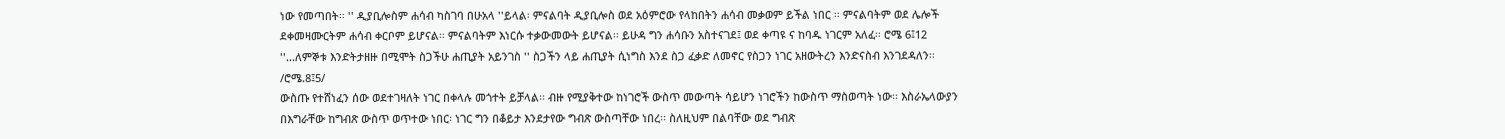ነው የመጣበት፡፡ '' ዲያቢሎስም ሐሳብ ካስገባ በሁአላ ''ይላል፡ ምናልባት ዲያቢሎስ ወደ አዕምሮው የላከበትን ሐሳብ መቃወም ይችል ነበር ፡፡ ምናልባትም ወደ ሌሎች ደቀመዛሙርትም ሐሳብ ቀርቦም ይሆናል፡፡ ምናልባትም እነርሱ ተቃውመውት ይሆናል፡፡ ይሁዳ ግን ሐሳቡን አስተናገደ፤ ወደ ቀጣዩ ና ከባዱ ነገርም አለፈ፡፡ ሮሜ 6፤12 ''...ለምኞቱ እንድትታዘዙ በሚሞት ስጋችሁ ሐጢያት አይንገስ '' ስጋችን ላይ ሐጢያት ሲነግስ እንደ ስጋ ፈቃድ ለመኖር የስጋን ነገር አዘውትረን እንድናስብ እንገደዳለን፡፡ /ሮሜ.8፤5/
ውስጡ የተሸነፈን ሰው ወደተገዛለት ነገር በቀላሉ መጎተት ይቻላል፡፡ ብዙ የሚያቅተው ከነገሮች ውስጥ መውጣት ሳይሆን ነገሮችን ከውስጥ ማስወጣት ነው፡፡ እስራኤላውያን በእግራቸው ከግብጽ ውስጥ ወጥተው ነበር፡ ነገር ግን በቆይታ እንደታየው ግብጽ ውስጣቸው ነበረ፡፡ ስለዚህም በልባቸው ወደ ግብጽ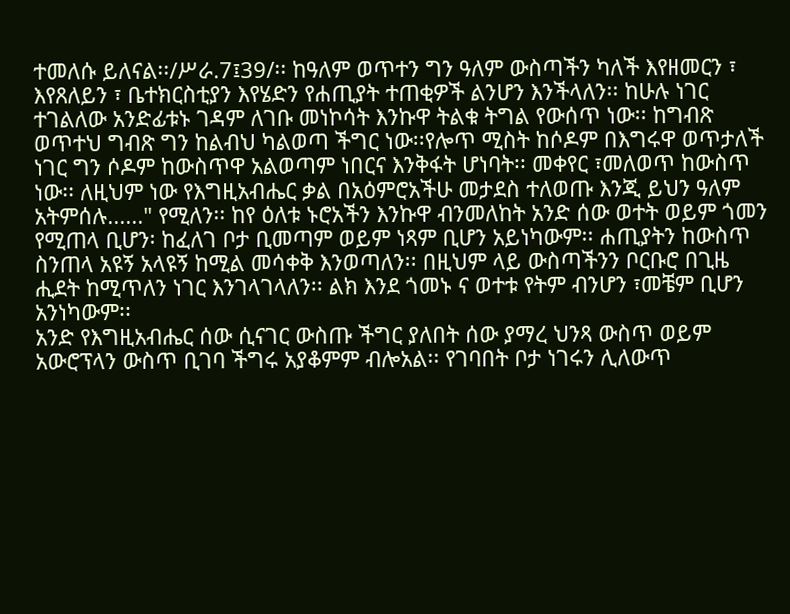ተመለሱ ይለናል፡፡/ሥራ.7፤39/፡፡ ከዓለም ወጥተን ግን ዓለም ውስጣችን ካለች እየዘመርን ፣ እየጸለይን ፣ ቤተክርስቲያን እየሄድን የሐጢያት ተጠቂዎች ልንሆን እንችላለን፡፡ ከሁሉ ነገር ተገልለው አንድፊቱኑ ገዳም ለገቡ መነኮሳት እንኩዋ ትልቁ ትግል የውሰጥ ነው፡፡ ከግብጽ ወጥተህ ግብጽ ግን ከልብህ ካልወጣ ችግር ነው፡፡የሎጥ ሚስት ከሶዶም በእግሩዋ ወጥታለች ነገር ግን ሶዶም ከውስጥዋ አልወጣም ነበርና እንቅፋት ሆነባት፡፡ መቀየር ፣መለወጥ ከውስጥ ነው፡፡ ለዚህም ነው የእግዚአብሔር ቃል በአዕምሮአችሁ መታደስ ተለወጡ እንጂ ይህን ዓለም አትምሰሉ......" የሚለን፡፡ ከየ ዕለቱ ኑሮአችን እንኩዋ ብንመለከት አንድ ሰው ወተት ወይም ጎመን የሚጠላ ቢሆን፡ ከፈለገ ቦታ ቢመጣም ወይም ነጻም ቢሆን አይነካውም፡፡ ሐጢያትን ከውስጥ ስንጠላ አዩኝ አላዩኝ ከሚል መሳቀቅ እንወጣለን፡፡ በዚህም ላይ ውስጣችንን ቦርቡሮ በጊዜ ሒደት ከሚጥለን ነገር እንገላገላለን፡፡ ልክ እንደ ጎመኑ ና ወተቱ የትም ብንሆን ፣መቼም ቢሆን አንነካውም፡፡
አንድ የእግዚአብሔር ሰው ሲናገር ውስጡ ችግር ያለበት ሰው ያማረ ህንጻ ውስጥ ወይም አውሮፕላን ውስጥ ቢገባ ችግሩ አያቆምም ብሎአል፡፡ የገባበት ቦታ ነገሩን ሊለውጥ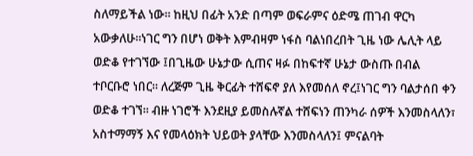ስለማይችል ነው፡፡ ከዚህ በፊት አንድ በጣም ወፍራምና ዕድሜ ጠገብ ዋርካ አውቃለሁ፡፡ነገር ግን በሆነ ወቅት እምብዛም ነፋስ ባልነበረበት ጊዜ ነው ሌሊት ላይ ወድቆ የተገኘው ፤በጊዜው ሁኔታው ሲጠና ዛፉ በከፍተኛ ሁኔታ ውስጡ በብል ተቦርቡሮ ነበር፡፡ ለረጅም ጊዜ ቅርፊት ተሸፍኖ ያለ እየመሰለ ኖረ፤ነገር ግን ባልታሰበ ቀን ወድቆ ተገኘ፡፡ ብዙ ነገሮች እንደዚያ ይመስሉኛል ተሸፍነን ጠንካራ ሰዎች እንመስላለን፣ አስተማማኝ እና የመላዕክት ህይወት ያላቸው እንመስላለን፤ ምናልባት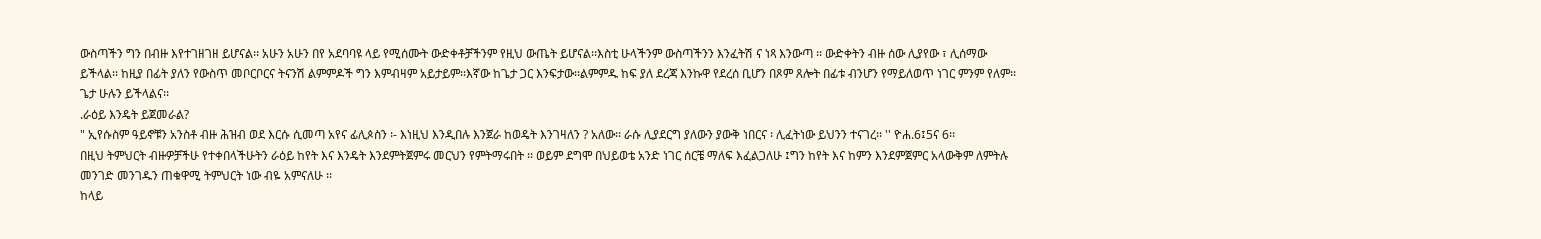ውስጣችን ግን በብዙ እየተገዘገዘ ይሆናል፡፡ አሁን አሁን በየ አደባባዩ ላይ የሚሰሙት ውድቀቶቻችንም የዚህ ውጤት ይሆናል፡፡እስቲ ሁላችንም ውስጣችንን እንፈትሽ ና ነጻ እንውጣ ፡፡ ውድቀትን ብዙ ሰው ሊያየው ፣ ሊሰማው ይችላል፡፡ ከዚያ በፊት ያለን የውስጥ መቦርቦርና ትናንሽ ልምምዶች ግን እምብዛም አይታይም፡፡እኛው ከጌታ ጋር እንፍታው፡፡ልምምዱ ከፍ ያለ ደረጃ እንኩዋ የደረሰ ቢሆን በጾም ጸሎት በፊቱ ብንሆን የማይለወጥ ነገር ምንም የለም፡፡ ጌታ ሁሉን ይችላልና፡፡
.ራዕይ እንዴት ይጀመራል?
" ኢየሱስም ዓይኖቹን አንስቶ ብዙ ሕዝብ ወደ እርሱ ሲመጣ አየና ፊሊጶስን ፡- እነዚህ እንዲበሉ እንጀራ ከወዴት እንገዛለን ? አለው፡፡ ራሱ ሊያደርግ ያለውን ያውቅ ነበርና ፡ ሊፈትነው ይህንን ተናገረ፡፡ '' ዮሐ.6፤5ና 6፡፡
በዚህ ትምህርት ብዙዎቻችሁ የተቀበላችሁትን ራዕይ ከየት እና እንዴት እንደምትጀምሩ መርህን የምትማሩበት ፡፡ ወይም ደግሞ በህይወቴ አንድ ነገር ሰርቼ ማለፍ እፈልጋለሁ ፤ግን ከየት እና ከምን እንደምጀምር አላውቅም ለምትሉ መንገድ መንገዱን ጠቁዋሚ ትምህርት ነው ብዬ አምናለሁ ፡፡
ከላይ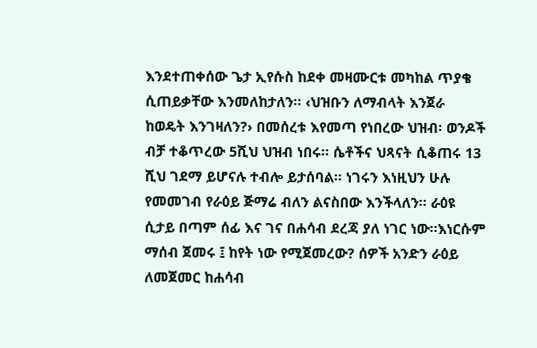እንደተጠቀሰው ጌታ ኢየሱስ ከደቀ መዛሙርቱ መካከል ጥያቄ ሲጠይቃቸው እንመለከታለን፡፡ ‹ህዝቡን ለማብላት እንጀራ ከወዴት እንገዛለን?› በመሰረቱ እየመጣ የነበረው ህዝብ፡ ወንዶች ብቻ ተቆጥረው 5ሺህ ህዝብ ነበሩ፡፡ ሴቶችና ህጻናት ሲቆጠሩ 13 ሺህ ገደማ ይሆናሉ ተብሎ ይታሰባል፡፡ ነገሩን እነዚህን ሁሉ የመመገብ የራዕይ ጅማሬ ብለን ልናስበው እንችላለን፡፡ ራዕዩ ሲታይ በጣም ሰፊ እና ገና በሐሳብ ደረጃ ያለ ነገር ነው፡፡እነርሱም ማሰብ ጀመሩ ፤ ከየት ነው የሚጀመረው? ሰዎች አንድን ራዕይ ለመጀመር ከሐሳብ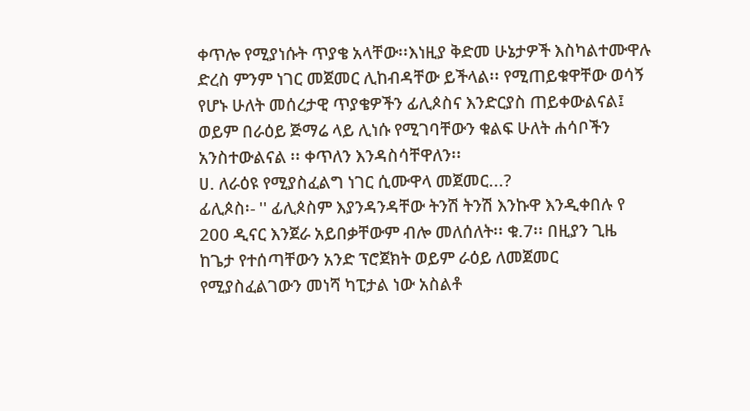ቀጥሎ የሚያነሱት ጥያቄ አላቸው፡፡እነዚያ ቅድመ ሁኔታዎች እስካልተሙዋሉ ድረስ ምንም ነገር መጀመር ሊከብዳቸው ይችላል፡፡ የሚጠይቁዋቸው ወሳኝ የሆኑ ሁለት መሰረታዊ ጥያቄዎችን ፊሊጶስና እንድርያስ ጠይቀውልናል፤ ወይም በራዕይ ጅማሬ ላይ ሊነሱ የሚገባቸውን ቁልፍ ሁለት ሐሳቦችን አንስተውልናል ፡፡ ቀጥለን እንዳስሳቸዋለን፡፡
ሀ. ለራዕዩ የሚያስፈልግ ነገር ሲሙዋላ መጀመር...?
ፊሊጶስ፡- '' ፊሊጶስም እያንዳንዳቸው ትንሽ ትንሽ እንኩዋ እንዲቀበሉ የ 200 ዲናር እንጀራ አይበቃቸውም ብሎ መለሰለት፡፡ ቁ.7፡፡ በዚያን ጊዜ ከጌታ የተሰጣቸውን አንድ ፕሮጀክት ወይም ራዕይ ለመጀመር የሚያስፈልገውን መነሻ ካፒታል ነው አስልቶ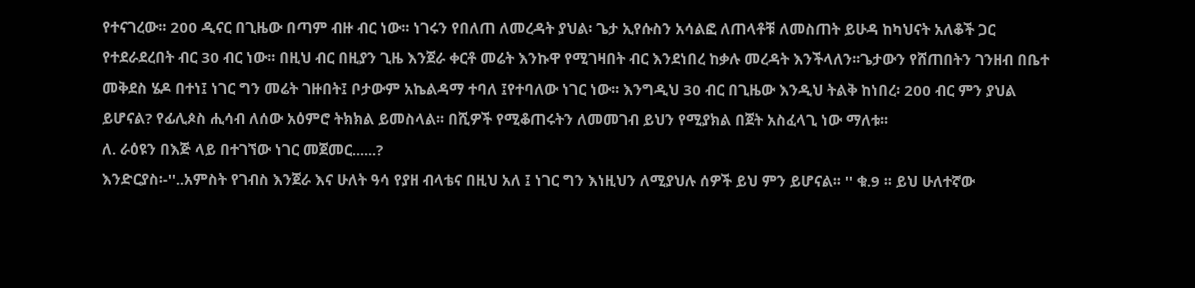የተናገረው፡፡ 200 ዲናር በጊዜው በጣም ብዙ ብር ነው፡፡ ነገሩን የበለጠ ለመረዳት ያህል፡ ጌታ ኢየሱስን አሳልፎ ለጠላቶቹ ለመስጠት ይሁዳ ከካህናት አለቆች ጋር የተደራደረበት ብር 30 ብር ነው፡፡ በዚህ ብር በዚያን ጊዜ እንጀራ ቀርቶ መሬት እንኩዋ የሚገዛበት ብር እንደነበረ ከቃሉ መረዳት እንችላለን፡፡ጌታውን የሸጠበትን ገንዘብ በቤተ መቅደስ ሄዶ በተነ፤ ነገር ግን መሬት ገዙበት፤ ቦታውም አኬልዳማ ተባለ ፤የተባለው ነገር ነው፡፡ እንግዲህ 30 ብር በጊዜው እንዲህ ትልቅ ከነበረ፡ 200 ብር ምን ያህል ይሆናል? የፊሊጶስ ሒሳብ ለሰው አዕምሮ ትክክል ይመስላል፡፡ በሺዎች የሚቆጠሩትን ለመመገብ ይህን የሚያክል በጀት አስፈላጊ ነው ማለቱ፡፡
ለ. ራዕዩን በእጅ ላይ በተገኘው ነገር መጀመር......?
እንድርያስ፡-''..አምስት የገብስ እንጀራ እና ሁለት ዓሳ የያዘ ብላቴና በዚህ አለ ፤ ነገር ግን እነዚህን ለሚያህሉ ሰዎች ይህ ምን ይሆናል፡፡ '' ቁ.9 ፡፡ ይህ ሁለተኛው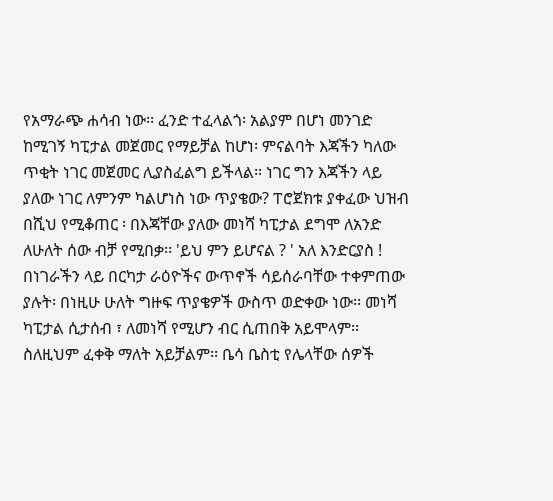የአማራጭ ሐሳብ ነው፡፡ ፈንድ ተፈላልጎ፡ አልያም በሆነ መንገድ ከሚገኝ ካፒታል መጀመር የማይቻል ከሆነ፡ ምናልባት እጃችን ካለው ጥቂት ነገር መጀመር ሊያስፈልግ ይችላል፡፡ ነገር ግን እጃችን ላይ ያለው ነገር ለምንም ካልሆነስ ነው ጥያቄው? ፐሮጀክቱ ያቀፈው ህዝብ በሺህ የሚቆጠር ፡ በእጃቸው ያለው መነሻ ካፒታል ደግሞ ለአንድ ለሁለት ሰው ብቻ የሚበቃ፡፡ 'ይህ ምን ይሆናል ? ' አለ እንድርያስ !
በነገራችን ላይ በርካታ ራዕዮችና ውጥኖች ሳይሰራባቸው ተቀምጠው ያሉት፡ በነዚሁ ሁለት ግዙፍ ጥያቄዎች ውስጥ ወድቀው ነው፡፡ መነሻ ካፒታል ሲታሰብ ፣ ለመነሻ የሚሆን ብር ሲጠበቅ አይሞላም፡፡ ስለዚህም ፈቀቅ ማለት አይቻልም፡፡ ቤሳ ቤስቲ የሌላቸው ሰዎች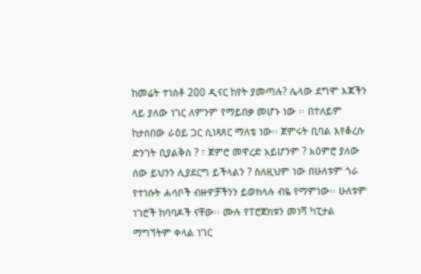ከመሬት ተነስቶ 200 ዲናር ከየት ያመጣሉ? ሌላው ደግሞ እጃችን ላይ ያለው ነገር ለምንም የማይበቃ መሆኑ ነው ፡፡ በተለይም ከታሰበው ራዕይ ጋር ሲነጻጸር ማለቴ ነው፡፡ ጀምሩት ቢባል እየቆረሱ ድንገት ቢያልቅስ ? ፣ ጀምሮ መዋረድ አይሆንም ? አዕምሮ ያለው ሰው ይህንን ሊያደርግ ይችላልን ? ስለዚህም ነው በሁለቱም ጎራ የተነሱት ሐሳቦች ብዙዎቻችንን ይወክላሉ ብዬ የማምነው፡፡ ሁለቱም ነገሮች ከባባዶች ናቸው፡፡ ሙሉ የፐሮጀክቱን መነሻ ካፒታል ማግኘትም ቀላል ነገር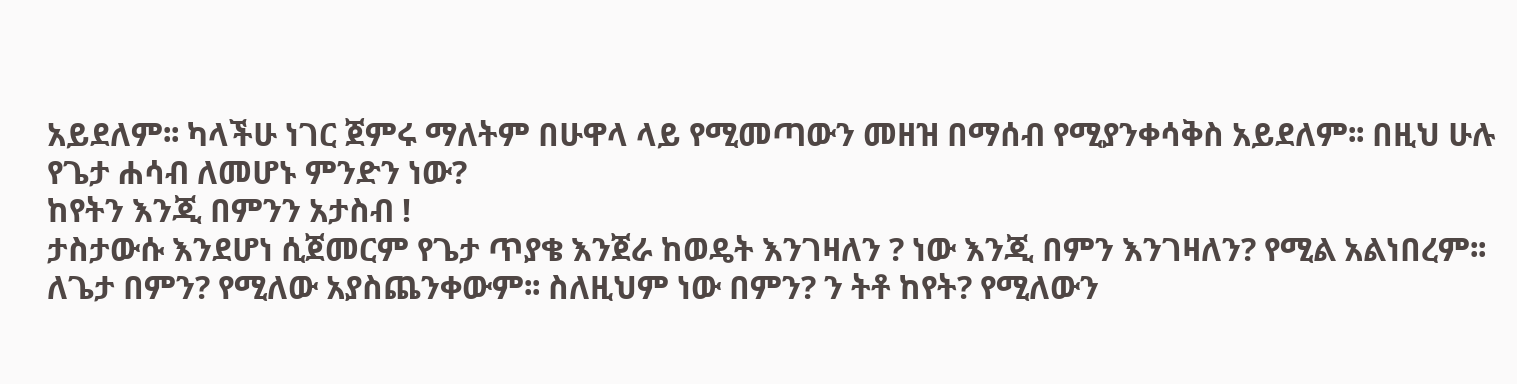አይደለም፡፡ ካላችሁ ነገር ጀምሩ ማለትም በሁዋላ ላይ የሚመጣውን መዘዝ በማሰብ የሚያንቀሳቅስ አይደለም፡፡ በዚህ ሁሉ የጌታ ሐሳብ ለመሆኑ ምንድን ነው?
ከየትን እንጂ በምንን አታስብ !
ታስታውሱ እንደሆነ ሲጀመርም የጌታ ጥያቄ እንጀራ ከወዴት እንገዛለን ? ነው እንጂ በምን እንገዛለን? የሚል አልነበረም፡፡ ለጌታ በምን? የሚለው አያስጨንቀውም፡፡ ስለዚህም ነው በምን? ን ትቶ ከየት? የሚለውን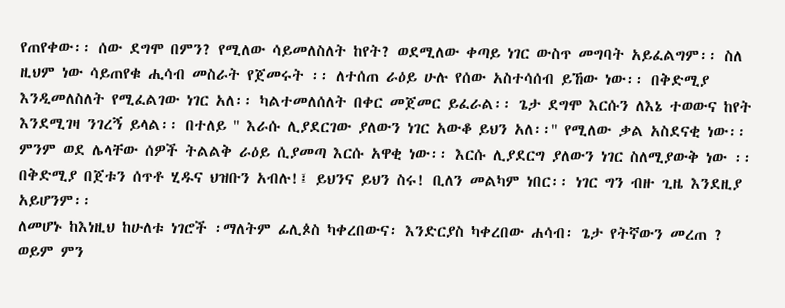የጠየቀው፡፡ ሰው ደግሞ በምን? የሚለው ሳይመለስለት ከየት? ወደሚለው ቀጣይ ነገር ውስጥ መግባት አይፈልግም፡፡ ስለ ዚህም ነው ሳይጠየቁ ሒሳብ መስራት የጀመሩት ፡፡ ለተሰጠ ራዕይ ሁሉ የሰው አስተሳሰብ ይኸው ነው፡፡ በቅድሚያ እንዲመለስለት የሚፈልገው ነገር አለ፡፡ ካልተመለሰለት በቀር መጀመር ይፈራል፡፡ ጌታ ደግሞ እርሱን ለእኔ ተወውና ከየት እንደሚገዛ ንገረኝ ይላል፡፡ በተለይ '' እራሱ ሊያደርገው ያለውን ነገር አውቆ ይህን አለ፡፡'' የሚለው ቃል አስደናቂ ነው፡፡ ምንም ወደ ሌላቸው ሰዎች ትልልቅ ራዕይ ሲያመጣ እርሱ አዋቂ ነው፡፡ እርሱ ሊያደርግ ያለውን ነገር ስለሚያውቅ ነው ፡፡ በቅድሚያ በጀቱን ሰጥቶ ሂዱና ህዝቡን አብሉ!፤ ይህንና ይህን ስሩ! ቢለን መልካም ነበር፡፡ ነገር ግን ብዙ ጊዜ እንደዚያ አይሆንም፡፡
ለመሆኑ ከእነዚህ ከሁለቱ ነገሮች ፡ማለትም ፊሊጶስ ካቀረበውና፡ እንድርያስ ካቀረበው ሐሳብ፡ ጌታ የትኛውን መረጠ ? ወይም ምን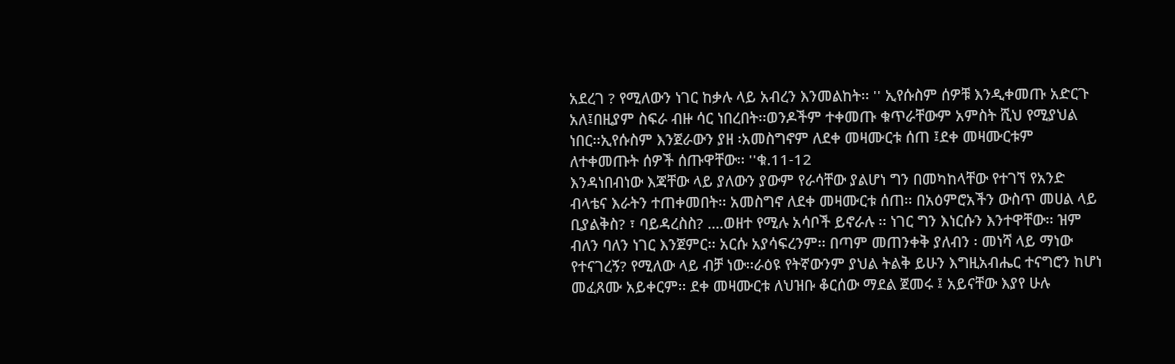አደረገ ? የሚለውን ነገር ከቃሉ ላይ አብረን እንመልከት፡፡ '' ኢየሱስም ሰዎቹ እንዲቀመጡ አድርጉ አለ፤በዚያም ስፍራ ብዙ ሳር ነበረበት፡፡ወንዶችም ተቀመጡ ቁጥራቸውም አምስት ሺህ የሚያህል ነበር፡፡ኢየሱስም እንጀራውን ያዘ ፡አመስግኖም ለደቀ መዛሙርቱ ሰጠ ፤ደቀ መዛሙርቱም ለተቀመጡት ሰዎች ሰጡዋቸው፡፡ ''ቁ.11-12
እንዳነበብነው እጃቸው ላይ ያለውን ያውም የራሳቸው ያልሆነ ግን በመካከላቸው የተገኘ የአንድ ብላቴና እራትን ተጠቀመበት፡፡ አመስግኖ ለደቀ መዛሙርቱ ሰጠ፡፡ በአዕምሮአችን ውስጥ መሀል ላይ ቢያልቅስ? ፣ ባይዳረስስ? ....ወዘተ የሚሉ አሳቦች ይኖራሉ ፡፡ ነገር ግን እነርሱን እንተዋቸው፡፡ ዝም ብለን ባለን ነገር እንጀምር፡፡ አርሱ አያሳፍረንም፡፡ በጣም መጠንቀቅ ያለብን ፡ መነሻ ላይ ማነው የተናገረኝ? የሚለው ላይ ብቻ ነው፡፡ራዕዩ የትኛውንም ያህል ትልቅ ይሁን እግዚአብሔር ተናግሮን ከሆነ መፈጸሙ አይቀርም፡፡ ደቀ መዛሙርቱ ለህዝቡ ቆርሰው ማደል ጀመሩ ፤ አይናቸው እያየ ሁሉ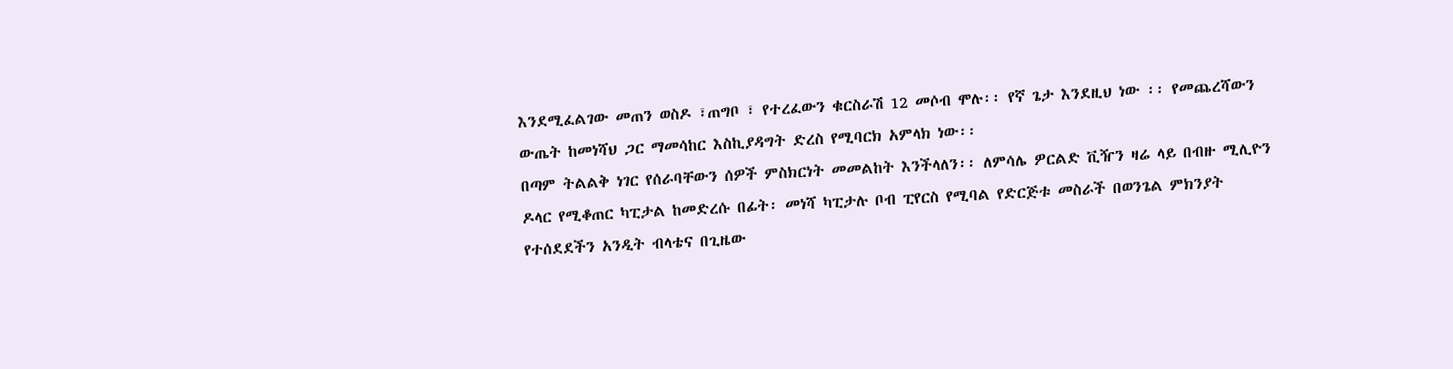እንደሚፈልገው መጠን ወስዶ ፣ጠግቦ ፣ የተረፈውን ቁርስራሽ 12 መሶብ ሞሉ፡፡ የኛ ጌታ እንደዚህ ነው ፡፡ የመጨረሻውን ውጤት ከመነሻህ ጋር ማመሳከር እስኪያዳግት ድረስ የሚባርክ አምላክ ነው፡፡
በጣም ትልልቅ ነገር የሰራባቸውን ሰዎች ምስክርነት መመልከት እንችላለን፡፡ ለምሳሌ ዎርልድ ቪዥን ዛሬ ላይ በብዙ ሚሊዮን ዶላር የሚቆጠር ካፒታል ከመድረሱ በፊት፡ መነሻ ካፒታሉ ቦብ ፒየርስ የሚባል የድርጅቱ መስራች በወንጌል ምክንያት የተሰደደችን አንዲት ብላቴና በጊዜው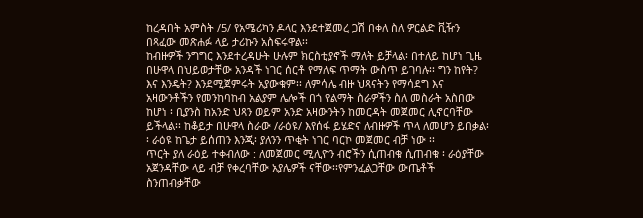ከረዳበት አምስት /5/ የአሜሪካን ዶላር እንደተጀመረ ጋሽ በቀለ ስለ ዎርልድ ቪዥን በጻፈው መጽሐፉ ላይ ታሪኩን አስፍሩዋል፡፡
ከብዙዎች ንግግር እንደተረዳሁት ሁሉም ክርስቲያኖች ማለት ይቻላል፡ በተለይ ከሆነ ጊዜ በሁዋላ በህይወታቸው አንዳች ነገር ሰርቶ የማለፍ ጥማት ውስጥ ይገባሉ፡፡ ግን ከየት? እና እንዴት? እንደሚጀምሩት አያውቁም፡፡ ለምሳሌ ብዙ ህጻናትን የማሳደግ እና አዛውንቶችን የመንከባከብ አልያም ሌሎች በጎ የልማት ስራዎችን ስለ መስራት አስበው ከሆነ ፡ ቢያንስ ከአንድ ህጻን ወይም አንድ አዛውንትን ከመርዳት መጀመር ሊኖርባቸው ይችላል፡፡ ከቆይታ በሁዋላ ስራው /ራዕዩ/ እየሰፋ ይሄድና ለብዙዎች ጥላ ለመሆን ይበቃል፡፡ ራዕዩ ከጌታ ይሰጠን እንጂ፡ ያለንን ጥቂት ነገር ባርኮ መጀመር ብቻ ነው ፡፡
ጥርት ያለ ራዕይ ተቀብለው : ለመጀመር ሚሊዮን ብሮችን ሲጠብቁ ሲጠብቁ ፡ ራዕያቸው አጀንዳቸው ላይ ብቻ የቀረባቸው አያሌዎች ናቸው፡፡የምንፈልጋቸው ውጤቶች ስንጠብቃቸው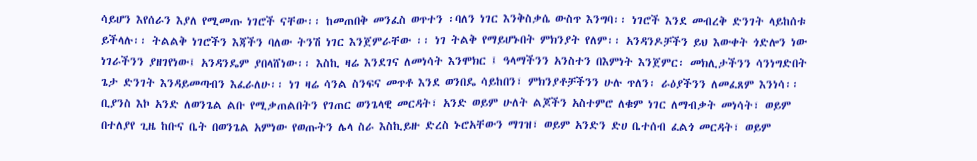ሳይሆን እየሰራን እያለ የሚመጡ ነገሮች ናቸው፡፡ ከመጠበቅ መንፈስ ወጥተን ፡ባለን ነገር እንቅስቃሴ ውስጥ እንግባ፡፡ ነገሮች እንደ መብረቅ ድንገት ላይከሰቱ ይችላሉ፡፡ ትልልቅ ነገሮችን እጃችን ባለው ትንሽ ነገር እንጀምራቸው ፡፡ ነገ ትልቅ የማይሆኑበት ምክንያት የለም፡፡ አንዳንዶቻችን ይህ እውቀት ጎድሎን ነው ነገራችንን ያዘገየነው፤ አንዳንዴም ያበላሸነው፡፡ እስኪ ዛሬ እንደገና ለመነሳት እንሞክር ፤ ዓላማችንን አንስተን በእምነት እንጀምር፡ መክሊታችንን ሳንነግድበት ጌታ ድንገት እንዳይመጣብን እፈራለሁ፡፡ ነገ ዛሬ ሳንል ስንፍና መጥቶ እንደ ወንበዴ ሳይከበን፣ ምክንያቶቻችንን ሁሉ ጥለን፡ ራዕያችንን ለመፈጸም እንነሳ፡፡ ቢያንስ እኮ አንድ ለወንጌል ልቡ የሚቃጠልበትን የገጠር ወንጌላዊ መርዳት፣ አንድ ወይም ሁለት ልጆችን አስተምሮ ለቁም ነገር ለማብቃት መነሳት፣ ወይም በተለያየ ጊዜ ከቡና ቤት በወንጌል አምነው የወጡትን ሌላ ስራ እስኪይዙ ድረስ ኑሮአቸውን ማገዝ፣ ወይም አንድን ድሀ ቤተሰብ ፈልጎ መርዳት፣ ወይም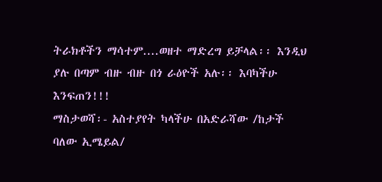ትራክቶችን ማሳተም....ወዘተ ማድረግ ይቻላል፡፡ እንዲህ ያሉ በጣም ብዙ ብዙ በጎ ራዕዮች አሉ፡፡ እባካችሁ እንፍጠን!!!
ማስታወሻ፡- አስተያየት ካላችሁ በአድራሻው /ከታች ባለው ኢሜይል/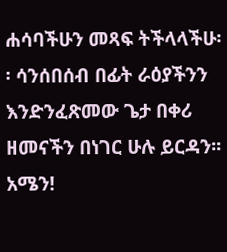ሐሳባችሁን መጻፍ ትችላላችሁ፡፡ ሳንሰበሰብ በፊት ራዕያችንን እንድንፈጽመው ጌታ በቀሪ ዘመናችን በነገር ሁሉ ይርዳን፡፡ አሜን!